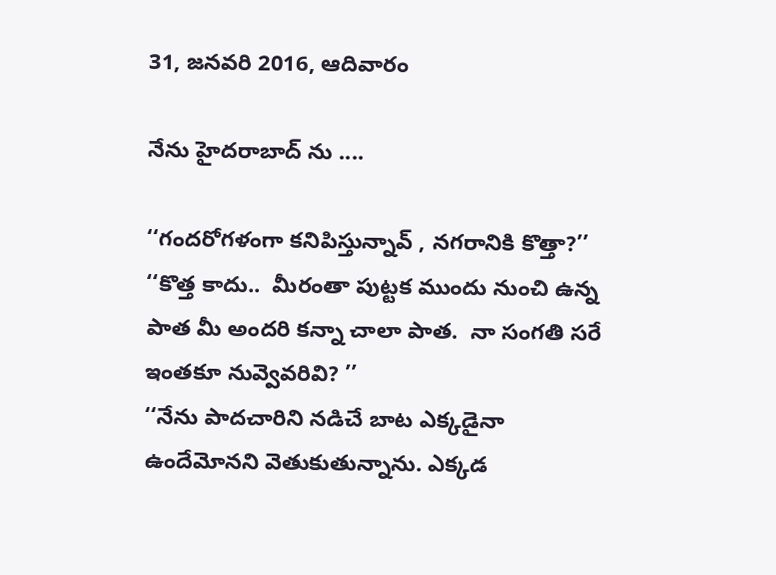31, జనవరి 2016, ఆదివారం

నేను హైదరాబాద్ ను ....

‘‘గందరోగళంగా కనిపిస్తున్నావ్ , నగరానికి కొత్తా?’’
‘‘కొత్త కాదు..  మీరంతా పుట్టక ముందు నుంచి ఉన్న పాత మీ అందరి కన్నా చాలా పాత.  నా సంగతి సరే ఇంతకూ నువ్వెవరివి? ’’
‘‘నేను పాదచారిని నడిచే బాట ఎక్కడైనా ఉందేమోనని వెతుకుతున్నాను. ఎక్కడ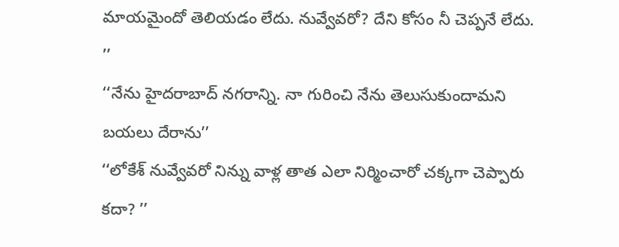మాయమైందో తెలియడం లేదు. నువ్వేవరో? దేని కోసం నీ చెప్పనే లేదు. ’’
‘‘నేను హైదరాబాద్ నగరాన్ని. నా గురించి నేను తెలుసుకుందామని బయలు దేరాను’’
‘‘లోకేశ్ నువ్వేవరో నిన్ను వాళ్ల తాత ఎలా నిర్మించారో చక్కగా చెప్పారు కదా? ’’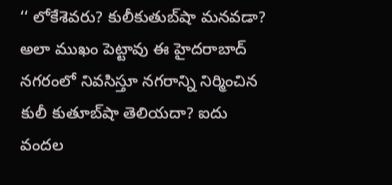‘‘ లోకేశెవరు? కులీకుతుబ్‌షా మనవడా? అలా ముఖం పెట్టావు ఈ హైదరాబాద్ నగరంలో నివసిస్తూ నగరాన్ని నిర్మించిన కులీ కుతూబ్‌షా తెలియదా? ఐదు వందల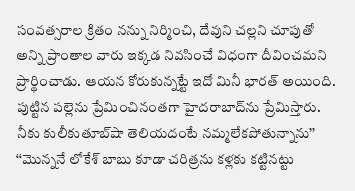సంవత్సరాల క్రితం నన్ను నిర్మించి, దేవుని చల్లని చూపుతో అన్ని ప్రాంతాల వారు ఇక్కడ నివసించే విధంగా దీవించమని ప్రార్థించాడు. ఆయన కోరుకున్నట్టే ఇదో మినీ భారత్ అయింది. పుట్టిన పల్లెను ప్రేమించినంతగా హైదరాబాద్‌ను ప్రేమిస్తారు. నీకు కులీకుతూబ్‌షా తెలియదంటే నమ్మలేకపోతున్నాను’’
‘‘మొన్ననే లోకేశ్ బాబు కూడా చరిత్రను కళ్లకు కట్టినట్టు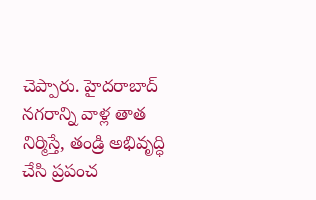చెప్పారు. హైదరాబాద్ నగరాన్ని వాళ్ల తాత నిర్మిస్తే, తండ్రి అభివృద్ధి చేసి ప్రపంచ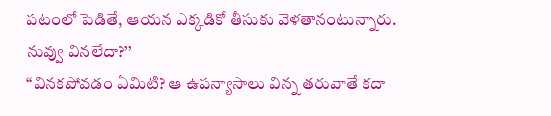పటంలో పెడితే, ఆయన ఎక్కడికో తీసుకు వెళతానంటున్నారు. నువ్వు వినలేదా?’’
‘‘వినకపోవడం ఏమిటి? ఆ ఉపన్యాసాలు విన్న తరువాతే కదా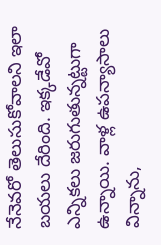నేనెవరో తెలుసుకోవాలని ఇలా బయలు దేరింది. ఇక్కడేవో ఎన్నికలు జరుగుతున్నట్టుగా ఉన్నాయి. వాళ్ల ఉపన్యాసాలు విన్నాను,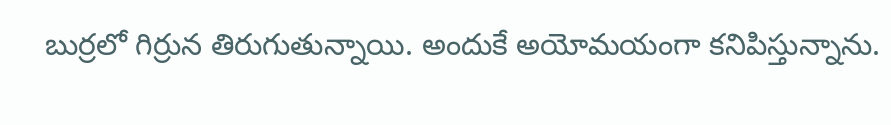బుర్రలో గిర్రున తిరుగుతున్నాయి. అందుకే అయోమయంగా కనిపిస్తున్నాను.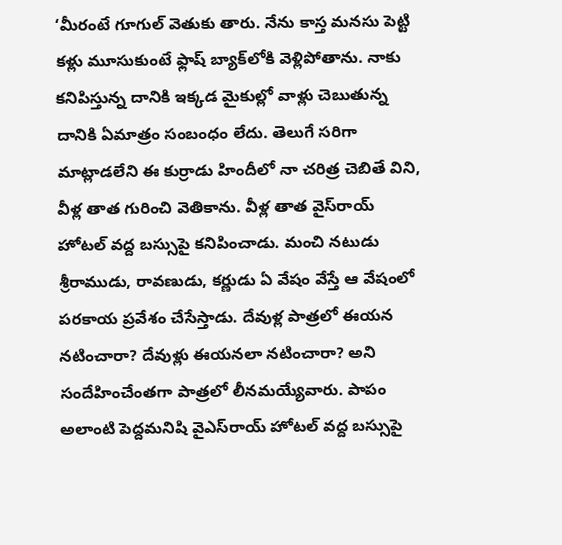‘మీరంటే గూగుల్ వెతుకు తారు. నేను కాస్త మనసు పెట్టి కళ్లు మూసుకుంటే ఫ్లాష్ బ్యాక్‌లోకి వెళ్లిపోతాను. నాకు కనిపిస్తున్న దానికి ఇక్కడ మైకుల్లో వాళ్లు చెబుతున్న దానికి ఏమాత్రం సంబంధం లేదు. తెలుగే సరిగా మాట్లాడలేని ఈ కుర్రాడు హిందీలో నా చరిత్ర చెబితే విని, వీళ్ల తాత గురించి వెతికాను. వీళ్ల తాత వైస్‌రాయ్ హోటల్ వద్ద బస్సుపై కనిపించాడు. మంచి నటుడు శ్రీరాముడు, రావణుడు, కర్ణుడు ఏ వేషం వేస్తే ఆ వేషంలో పరకాయ ప్రవేశం చేసేస్తాడు. దేవుళ్ల పాత్రలో ఈయన నటించారా? దేవుళ్లు ఈయనలా నటించారా? అని సందేహించేంతగా పాత్రలో లీనమయ్యేవారు. పాపం అలాంటి పెద్దమనిషి వైఎస్‌రాయ్ హోటల్ వద్ద బస్సుపై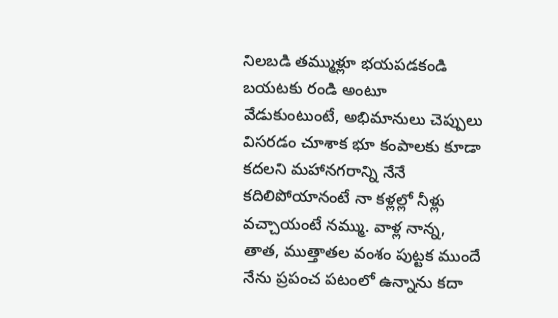నిలబడి తమ్ముళ్లూ భయపడకండి బయటకు రండి అంటూ వేడుకుంటుంటే, అభిమానులు చెప్పులు విసరడం చూశాక భూ కంపాలకు కూడా కదలని మహానగరాన్ని నేనే కదిలిపోయానంటే నా కళ్లల్లో నీళ్లు వచ్చాయంటే నమ్ము. వాళ్ల నాన్న, తాత, ముత్తాతల వంశం పుట్టక ముందే నేను ప్రపంచ పటంలో ఉన్నాను కదా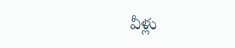వీళ్లు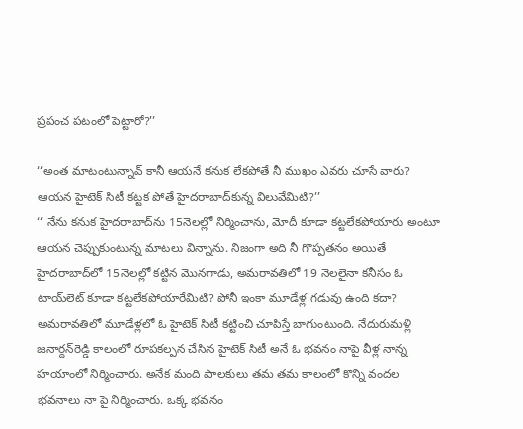ప్రపంచ పటంలో పెట్టారో?’’

‘‘అంత మాటంటున్నావ్ కానీ ఆయనే కనుక లేకపోతే నీ ముఖం ఎవరు చూసే వారు? ఆయన హైటెక్ సిటీ కట్టక పోతే హైదరాబాద్‌కున్న విలువేమిటి?’’
‘‘ నేను కనుక హైదరాబాద్‌ను 15నెలల్లో నిర్మించాను, మోదీ కూడా కట్టలేకపోయారు అంటూ ఆయన చెప్పుకుంటున్న మాటలు విన్నాను. నిజంగా అది నీ గొప్పతనం అయితే హైదరాబాద్‌లో 15నెలల్లో కట్టిన మొనగాడు, అమరావతిలో 19 నెలలైనా కనీసం ఓ టాయ్‌లెట్ కూడా కట్టలేకపోయారేమిటి? పోనీ ఇంకా మూడేళ్ల గడువు ఉంది కదా? అమరావతిలో మూడేళ్లలో ఓ హైటెక్ సిటీ కట్టించి చూపిస్తే బాగుంటుంది. నేదురుమళ్లి జనార్దన్‌రెడ్డి కాలంలో రూపకల్పన చేసిన హైటెక్ సిటీ అనే ఓ భవనం నాపై వీళ్ల నాన్న హయాంలో నిర్మించారు. అనేక మంది పాలకులు తమ తమ కాలంలో కొన్ని వందల భవనాలు నా పై నిర్మించారు. ఒక్క భవనం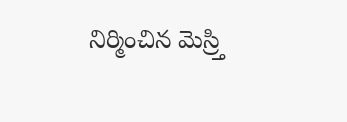నిర్మించిన మెస్ర్తి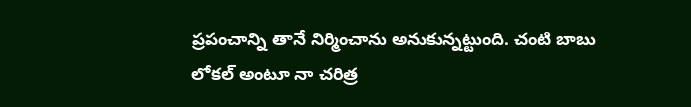ప్రపంచాన్ని తానే నిర్మించాను అనుకున్నట్టుంది. చంటి బాబు లోకల్ అంటూ నా చరిత్ర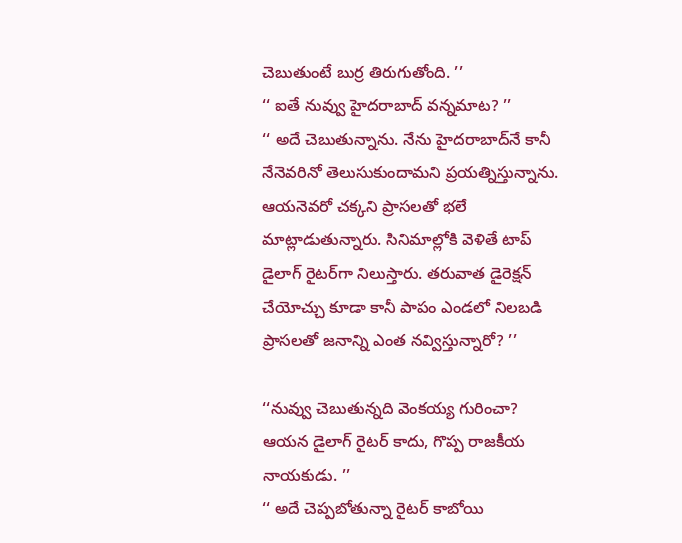చెబుతుంటే బుర్ర తిరుగుతోంది. ’’
‘‘ ఐతే నువ్వు హైదరాబాద్ వన్నమాట? ’’
‘‘ అదే చెబుతున్నాను. నేను హైదరాబాద్‌నే కానీ నేనెవరినో తెలుసుకుందామని ప్రయత్నిస్తున్నాను. ఆయనెవరో చక్కని ప్రాసలతో భలే మాట్లాడుతున్నారు. సినిమాల్లోకి వెళితే టాప్ డైలాగ్ రైటర్‌గా నిలుస్తారు. తరువాత డైరెక్షన్ చేయోచ్చు కూడా కానీ పాపం ఎండలో నిలబడి ప్రాసలతో జనాన్ని ఎంత నవ్విస్తున్నారో? ’’

‘‘నువ్వు చెబుతున్నది వెంకయ్య గురించా? ఆయన డైలాగ్ రైటర్ కాదు, గొప్ప రాజకీయ నాయకుడు. ’’
‘‘ అదే చెప్పబోతున్నా రైటర్ కాబోయి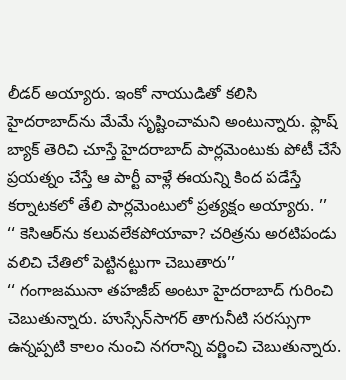లీడర్ అయ్యారు. ఇంకో నాయుడితో కలిసి హైదరాబాద్‌ను మేమే సృష్టించామని అంటున్నారు. ఫ్లాష్ బ్యాక్ తెరిచి చూస్తే హైదరాబాద్ పార్లమెంటుకు పోటీ చేసే ప్రయత్నం చేస్తే ఆ పార్టీ వాళ్లే ఈయన్ని కింద పడేస్తే కర్నాటకలో తేలి పార్లమెంటులో ప్రత్యక్షం అయ్యారు. ’’
‘‘ కెసిఆర్‌ను కలువలేకపోయావా? చరిత్రను అరటిపండు వలిచి చేతిలో పెట్టినట్టుగా చెబుతారు’’
‘‘ గంగాజమునా తహజీబ్ అంటూ హైదరాబాద్ గురించి చెబుతున్నారు. హుస్సేన్‌సాగర్ తాగునీటి సరస్సుగా ఉన్నప్పటి కాలం నుంచి నగరాన్ని వర్ణించి చెబుతున్నారు.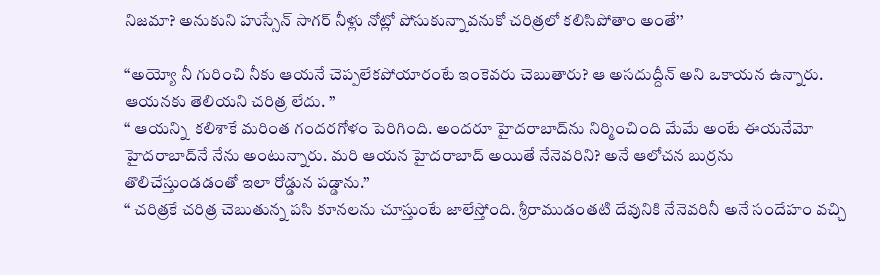నిజమా? అనుకుని హుస్సేన్ సాగర్ నీళ్లు నోట్లో పోసుకున్నావనుకో చరిత్రలో కలిసిపోతాం అంతే’’

‘‘అయ్యో నీ గురించి నీకు ఆయనే చెప్పలేకపోయారంటే ఇంకెవరు చెబుతారు? ఆ అసదుద్దీన్ అని ఒకాయన ఉన్నారు. ఆయనకు తెలియని చరిత్ర లేదు. ’’
‘‘ ఆయన్ని  కలిశాకే మరింత గందరగోళం పెరిగింది. అందరూ హైదరాబాద్‌ను నిర్మించింది మేమే అంటే ఈయనేమో హైదరాబాద్‌నే నేను అంటున్నారు. మరి ఆయన హైదరాబాద్ అయితే నేనెవరిని? అనే ఆలోచన బుర్రను తొలిచేస్తుండడంతో ఇలా రోడ్డున పడ్డాను.’’
‘‘ చరిత్రకే చరిత్ర చెబుతున్న పసి కూనలను చూస్తుంటే జాలేస్తోంది. శ్రీరాముడంతటి దేవునికి నేనెవరినీ అనే సందేహం వచ్చి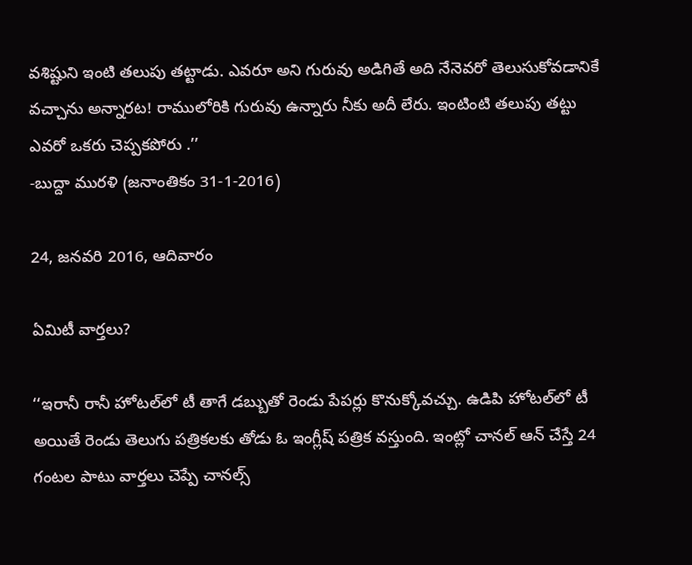వశిష్టుని ఇంటి తలుపు తట్టాడు. ఎవరూ అని గురువు అడిగితే అది నేనెవరో తెలుసుకోవడానికే వచ్చాను అన్నారట! రాములోరికి గురువు ఉన్నారు నీకు అదీ లేరు. ఇంటింటి తలుపు తట్టు ఎవరో ఒకరు చెప్పకపోరు .’’
-బుద్దా మురళి (జనాంతికం 31-1-2016)

24, జనవరి 2016, ఆదివారం

ఏమిటీ వార్తలు?

‘‘ఇరానీ రానీ హోటల్‌లో టీ తాగే డబ్బుతో రెండు పేపర్లు కొనుక్కోవచ్చు. ఉడిపి హోటల్‌లో టీ అయితే రెండు తెలుగు పత్రికలకు తోడు ఓ ఇంగ్లీష్ పత్రిక వస్తుంది. ఇంట్లో చానల్ ఆన్ చేస్తే 24 గంటల పాటు వార్తలు చెప్పే చానల్స్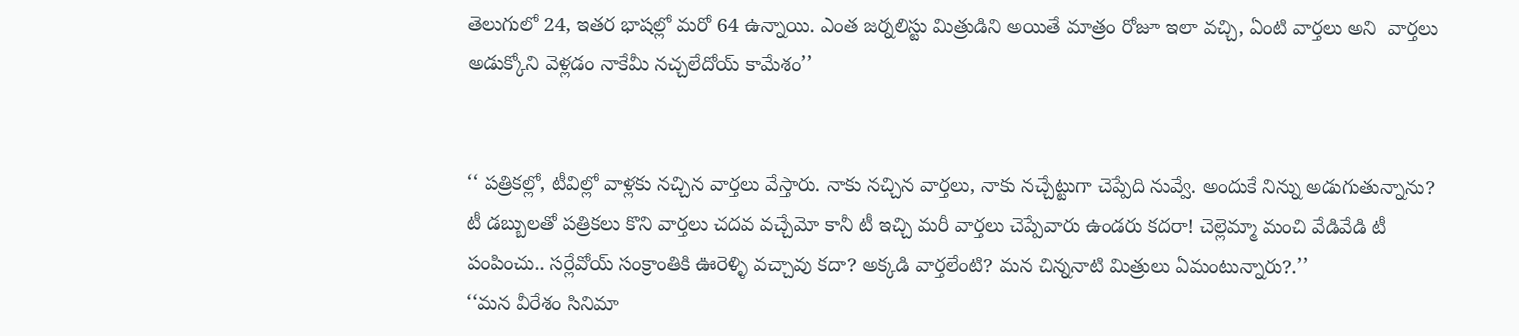తెలుగులో 24, ఇతర భాషల్లో మరో 64 ఉన్నాయి. ఎంత జర్నలిస్టు మిత్రుడిని అయితే మాత్రం రోజూ ఇలా వచ్చి, ఏంటి వార్తలు అని  వార్తలు అడుక్కోని వెళ్లడం నాకేమీ నచ్చలేదోయ్ కామేశం’’


‘‘ పత్రికల్లో, టీవిల్లో వాళ్లకు నచ్చిన వార్తలు వేస్తారు. నాకు నచ్చిన వార్తలు, నాకు నచ్చేట్టుగా చెప్పేది నువ్వే. అందుకే నిన్ను అడుగుతున్నాను? టీ డబ్బులతో పత్రికలు కొని వార్తలు చదవ వచ్చేమో కానీ టీ ఇచ్చి మరీ వార్తలు చెప్పేవారు ఉండరు కదరా! చెల్లెమ్మా మంచి వేడివేడి టీ పంపించు.. సర్లేవోయ్ సంక్రాంతికి ఊరెళ్ళి వచ్చావు కదా? అక్కడి వార్తలేంటి? మన చిన్ననాటి మిత్రులు ఏమంటున్నారు?.’’
‘‘మన వీరేశం సినిమా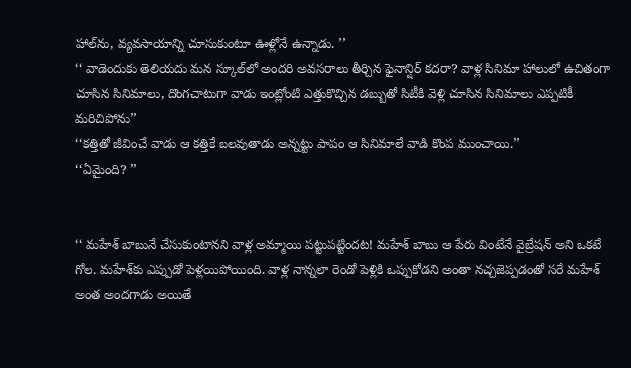హాల్‌ను, వ్యవసాయాన్ని చూసుకుంటూ ఊళ్లోనే ఉన్నాడు. ’’
‘‘ వాడెందుకు తెలియదు మన స్కూల్‌లో అందరి అవసరాలు తీర్చిన ఫైనాన్షిర్ కదరా? వాళ్ల సినిమా హాలులో ఉచితంగా చూసిన సినిమాలు, దొంగచాటుగా వాడు ఇంట్లోంటి ఎత్తుకొచ్చిన డబ్బుతో సిటీకి వెళ్లి చూసిన సినిమాలు ఎప్పటికీ మరిచిపోను’’
‘‘కత్తితో జీవించే వాడు ఆ కత్తికే బలవుతాడు అన్నట్టు పాపం ఆ సినిమాలే వాడి కొంప ముంచాయి.’’
‘‘ఏమైంది? ’’


‘‘ మహేశ్ బాబునే చేసుకుంటానని వాళ్ల అమ్మాయి పట్టుపట్టిందట! మహేశ్ బాబు ఆ పేరు వింటేనే వైబ్రేషన్ అని ఒకటే గోల. మహేశ్‌కు ఎప్పుడో పెళ్లయిపోయింది. వాళ్ల నాన్నలా రెండో పెళ్లికి ఒప్పుకోడని అంతా నచ్చజెప్పడంతో సరే మహేశ్ అంత అందగాడు అయితే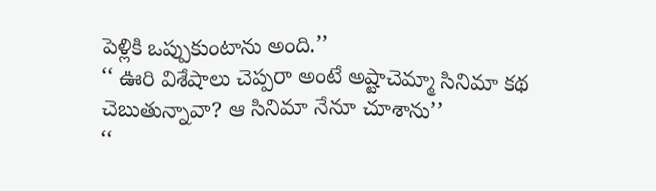పెళ్లికి ఒప్పుకుంటాను అంది.’’
‘‘ ఊరి విశేషాలు చెప్పరా అంటే అష్టాచెమ్మా సినిమా కథ చెబుతున్నావా? ఆ సినిమా నేనూ చూశాను’’
‘‘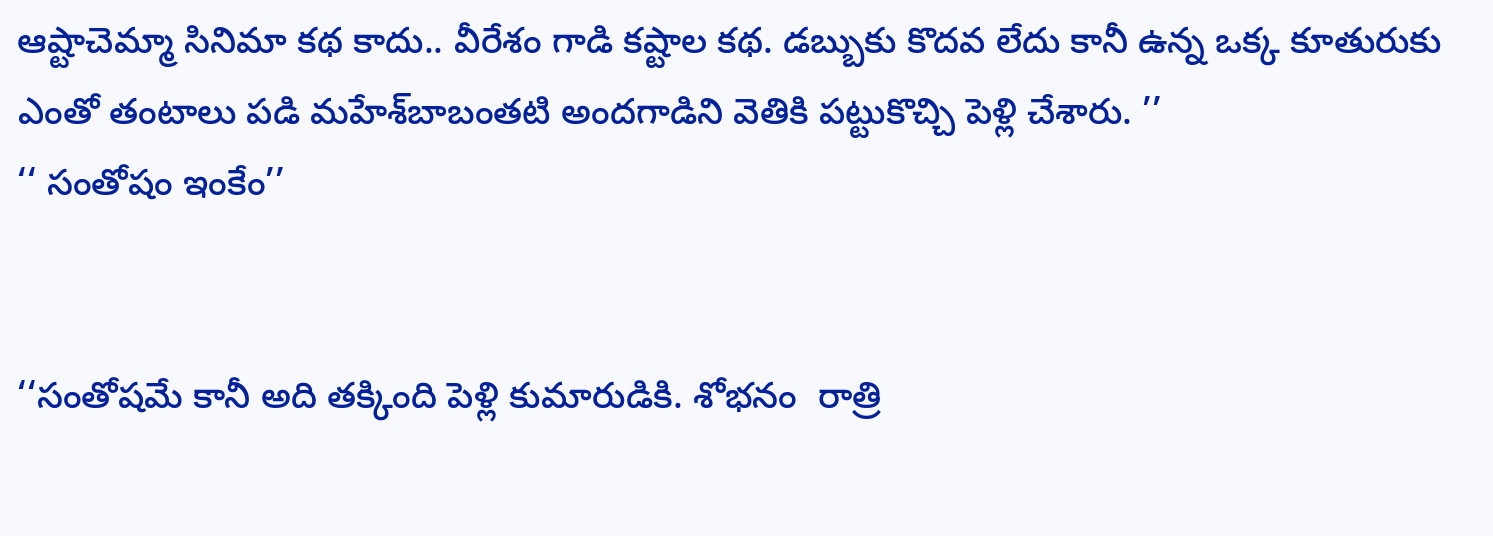ఆష్టాచెమ్మా సినిమా కథ కాదు.. వీరేశం గాడి కష్టాల కథ. డబ్బుకు కొదవ లేదు కానీ ఉన్న ఒక్క కూతురుకు ఎంతో తంటాలు పడి మహేశ్‌బాబంతటి అందగాడిని వెతికి పట్టుకొచ్చి పెళ్లి చేశారు. ’’
‘‘ సంతోషం ఇంకేం’’


‘‘సంతోషమే కానీ అది తక్కింది పెళ్లి కుమారుడికి. శోభనం  రాత్రి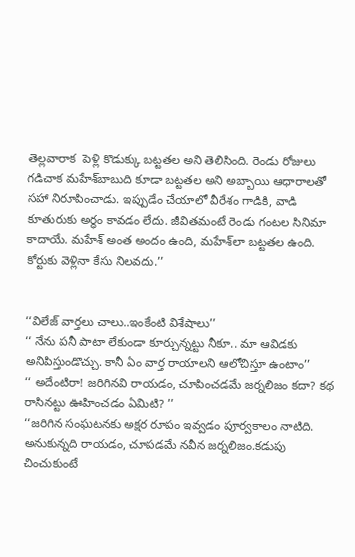తెల్లవారాక  పెళ్లి కొడుక్కు బట్టతల అని తెలిసింది. రెండు రోజులు గడిచాక మహేశ్‌బాబుది కూడా బట్టతల అని అబ్బాయి ఆధారాలతో సహా నిరూపించాడు. ఇప్పుడేం చేయాలో వీరేశం గాడికి, వాడి కూతురుకు అర్ధం కావడం లేదు. జీవితమంటే రెండు గంటల సినిమా కాదాయే. మహేశ్ అంత అందం ఉంది, మహేశ్‌లా బట్టతల ఉంది. కోర్టుకు వెళ్లినా కేసు నిలవదు.’’


‘‘విలేజ్ వార్తలు చాలు..ఇంకేంటి విశేషాలు’’
‘‘ నేను పనీ పాటా లేకుండా కూర్చున్నట్టు నీకూ.. మా ఆవిడకు అనిపిస్తుండొచ్చు. కానీ ఏం వార్త రాయాలని ఆలోచిస్తూ ఉంటాం’’
‘‘ అదేంటిరా! జరిగినవి రాయడం, చూపించడమే జర్నలిజం కదా? కథ రాసినట్టు ఊహించడం ఏమిటి? ’’
‘‘జరిగిన సంఘటనకు అక్షర రూపం ఇవ్వడం పూర్వకాలం నాటిది. అనుకున్నది రాయడం, చూపడమే నవీన జర్నలిజం.కడుపు చించుకుంటే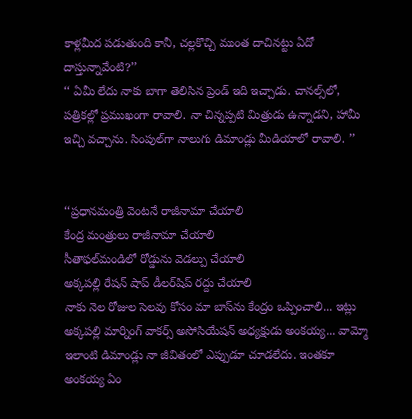కాళ్లమీద పడుతుంది కానీ, చల్లకొచ్చి ముంత దాచినట్టు ఏదో దాస్తున్నావేంటి?’’
‘‘ ఏమీ లేదు నాకు బాగా తెలిసిన ప్రెండ్ ఇది ఇచ్చాడు. చానల్స్‌లో, పత్రికల్లో ప్రముఖంగా రావాలి. నా చిన్నప్పటి మిత్రుడు ఉన్నాడని, హామీ ఇచ్చి వచ్చాను. సింపుల్‌గా నాలుగు డిమాండ్లు మీడియాలో రావాలి. ’’


‘‘ప్రధానమంత్రి వెంటనే రాజీనామా చేయాలి
కేంద్ర మంత్రులు రాజీనామా చేయాలి
సీతాఫల్‌మండిలో రోడ్డును వెడల్పు చేయాలి
అక్కపల్లి రేషన్ షాప్ డీలర్‌షిప్ రద్దు చేయాలి
నాకు నెల రోజుల సెలవు కోసం మా బాస్‌ను కేంద్రం ఒప్పించాలి... ఇట్లు అక్కపల్లి మార్నింగ్ వాకర్స్ అసోసియేషన్ అధ్యక్షుడు అంకయ్య... వామ్మో ఇలాంటి డిమాండ్లు నా జీవితంలో ఎప్పుడూ చూడలేదు. ఇంతకూ అంకయ్య ఏం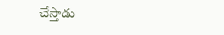చేస్తాడు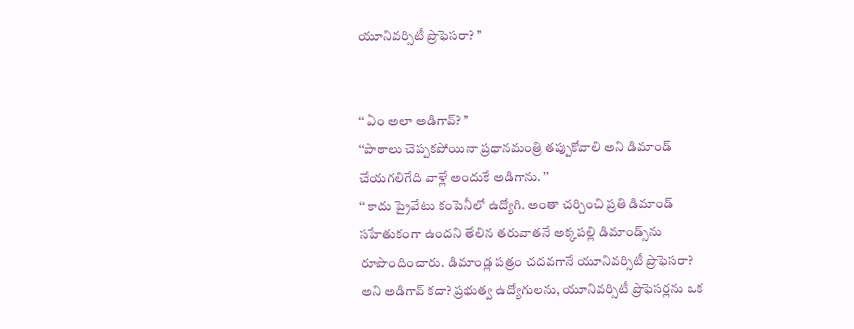యూనివర్సిటీ ప్రొఫెసరా? ’’


‘‘ ఏం అలా అడిగావ్? ’’
‘‘పాఠాలు చెప్పకపోయినా ప్రధానమంత్రి తప్పుకోవాలి అని డిమాండ్ చేయగలిగేది వాళ్లే అందుకే అడిగాను. ’’
‘‘ కాదు ప్రైవేటు కంపెనీలో ఉద్యోగి. అంతా చర్చించి ప్రతి డిమాండ్ సహేతుకంగా ఉందని తేలిన తరువాతనే అక్కపల్లి డిమాండ్స్‌ను రూపొందించారు. డిమాండ్ల పత్రం చదవగానే యూనివర్సిటీ ప్రొఫెసరా? అని అడిగావ్ కదా? ప్రభుత్వ ఉద్యోగులను, యూనివర్సిటీ ప్రొఫెసర్లను ఒక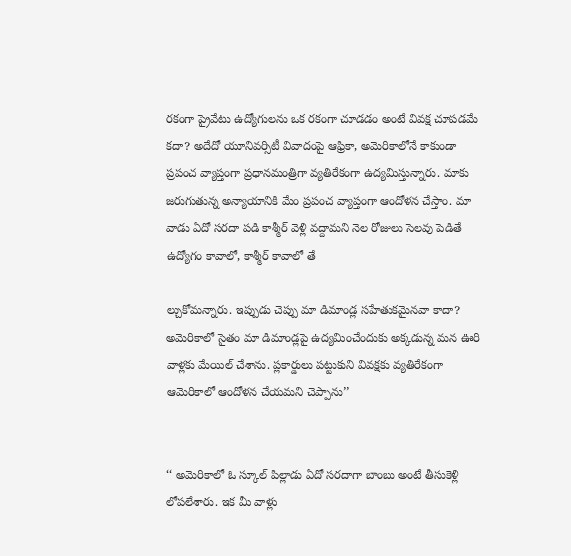రకంగా ప్రైవేటు ఉద్యోగులను ఒక రకంగా చూడడం అంటే వివక్ష చూపడమే కదా? అదేదో యూనివర్సిటీ వివాదంపై ఆఫ్రికా, అమెరికాలోనే కాకుండా ప్రపంచ వ్యాప్తంగా ప్రధానమంత్రిగా వ్యతిరేకంగా ఉద్యమిస్తున్నారు. మాకు జరుగుతున్న అన్యాయానికి మేం ప్రపంచ వ్యాప్తంగా ఆందోళన చేస్తాం. మా వాడు ఏదో సరదా పడి కాశ్మీర్ వెళ్లి వద్దామని నెల రోజులు సెలవు పెడితే ఉద్యోగం కావాలో, కాశ్మీర్ కావాలో తే

ల్చుకోమన్నారు. ఇప్పుడు చెప్పు మా డిమాండ్ల సహేతుకమైనవా కాదా? అమెరికాలో సైతం మా డిమాండ్లపై ఉద్యమించేందుకు అక్కడున్న మన ఊరి వాళ్లకు మేయిల్ చేశాను. ప్లకార్డులు పట్టుకుని వివక్షకు వ్యతిరేకంగా ఆమెరికాలో ఆందోళన చేయమని చెప్పాను’’


‘‘ అమెరికాలో ఓ స్కూల్ పిల్లాడు ఏదో సరదాగా బాంబు అంటే తీసుకెళ్లి లోపలేశారు. ఇక మీ వాళ్లు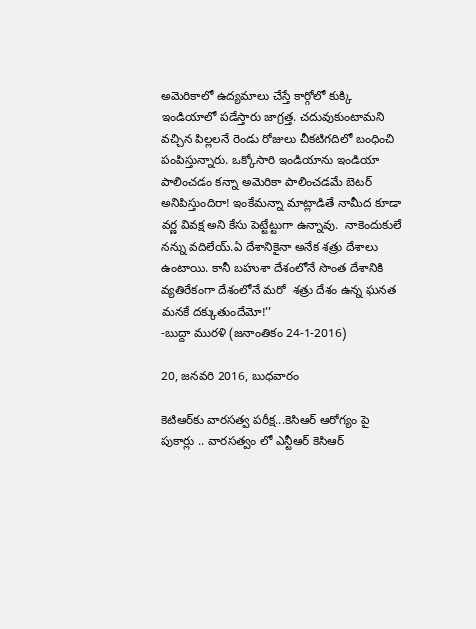అమెరికాలో ఉద్యమాలు చేస్తే కార్గోలో కుక్కి ఇండియాలో పడేస్తారు జాగ్రత్త. చదువుకుంటామని వచ్చిన పిల్లలనే రెండు రోజులు చీకటిగదిలో బంధించి పంపిస్తున్నారు. ఒక్కోసారి ఇండియాను ఇండియా పాలించడం కన్నా అమెరికా పాలించడమే బెటర్ అనిపిస్తుందిరా! ఇంకేమన్నా మాట్లాడితే నామీద కూడా వర్ణ వివక్ష అని కేసు పెట్టేట్టుగా ఉన్నావు.  నాకెందుకులే నన్ను వదిలేయ్.ఏ దేశానికైనా అనేక శత్రు దేశాలు ఉంటాయి. కానీ బహుశా దేశంలోనే సొంత దేశానికి వ్యతిరేకంగా దేశంలోనే మరో  శత్రు దేశం ఉన్న ఘనత మనకే దక్కుతుందేమో!’’
-బుద్దా మురళి (జనాంతికం 24-1-2016)

20, జనవరి 2016, బుధవారం

కెటిఆర్‌కు వారసత్వ పరీక్ష...కెసిఆర్ ఆరోగ్యం పై పుకార్లు .. వారసత్వం లో ఎన్టీఆర్ కెసిఆర్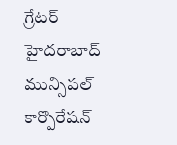గ్రేటర్ హైదరాబాద్ మున్సిపల్ కార్పొరేషన్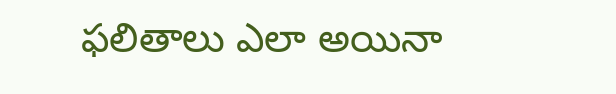ఫలితాలు ఎలా అయినా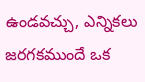ఉండవచ్చు, ఎన్నికలు జరగకముందే ఒక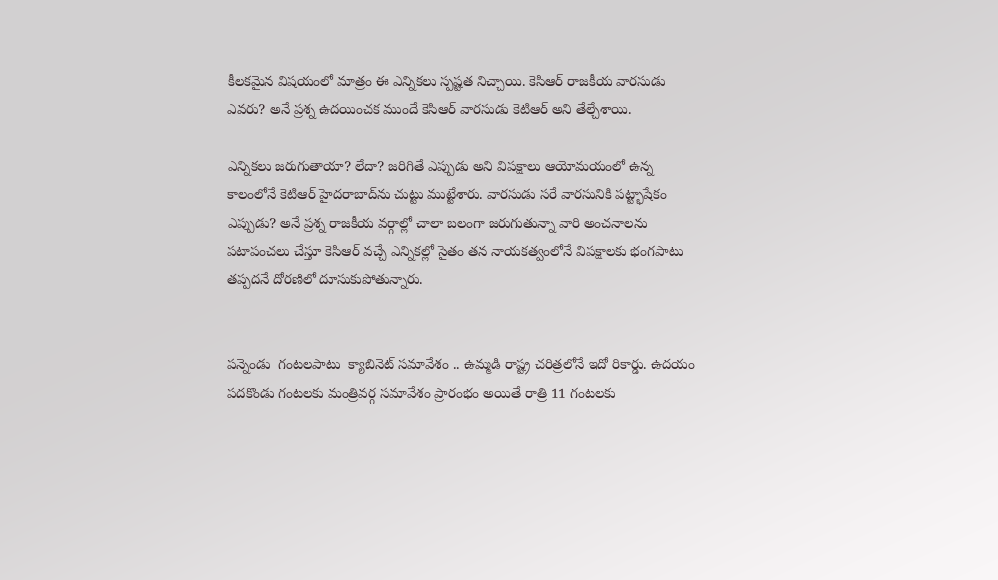కీలకమైన విషయంలో మాత్రం ఈ ఎన్నికలు స్పష్టత నిచ్చాయి. కెసిఆర్ రాజకీయ వారసుడు ఎవరు? అనే ప్రశ్న ఉదయించక ముందే కెసిఆర్ వారసుడు కెటిఆర్ అని తేల్చేశాయి.

ఎన్నికలు జరుగుతాయా? లేదా? జరిగితే ఎప్పుడు అని విపక్షాలు ఆయోమయంలో ఉన్న కాలంలోనే కెటిఆర్ హైదరాబాద్‌ను చుట్టు ముట్టేశారు. వారసుడు సరే వారసునికి పట్ట్భాషేకం ఎప్పుడు? అనే ప్రశ్న రాజకీయ వర్గాల్లో చాలా బలంగా జరుగుతున్నా వారి అంచనాలను పటాపంచలు చేస్తూ కెసిఆర్ వచ్చే ఎన్నికల్లో సైతం తన నాయకత్వంలోనే విపక్షాలకు భంగపాటు తప్పదనే దోరణిలో దూసుకుపోతున్నారు.


పన్నెండు  గంటలపాటు  క్యాబినెట్ సమావేశం .. ఉమ్మడి రాష్ట్ర చరిత్రలోనే ఇదో రికార్డు. ఉదయం పదకొండు గంటలకు మంత్రివర్గ సమావేశం ప్రారంభం అయితే రాత్రి 11 గంటలకు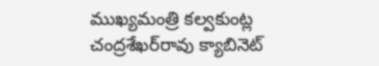ముఖ్యమంత్రి కల్వకుంట్ల చంద్రశేఖర్‌రావు క్యాబినెట్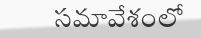సమావేశంలో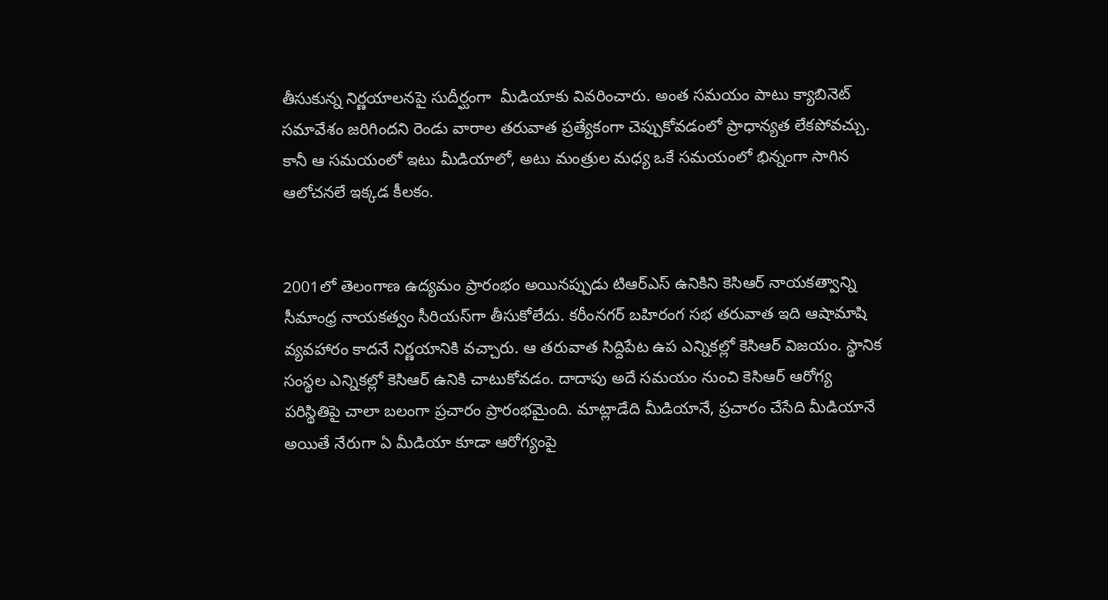తీసుకున్న నిర్ణయాలనపై సుదీర్ఘంగా  మీడియాకు వివరించారు. అంత సమయం పాటు క్యాబినెట్ సమావేశం జరిగిందని రెండు వారాల తరువాత ప్రత్యేకంగా చెప్పుకోవడంలో ప్రాధాన్యత లేకపోవచ్చు. కానీ ఆ సమయంలో ఇటు మీడియాలో, అటు మంత్రుల మధ్య ఒకే సమయంలో భిన్నంగా సాగిన ఆలోచనలే ఇక్కడ కీలకం.


2001లో తెలంగాణ ఉద్యమం ప్రారంభం అయినప్పుడు టిఆర్‌ఎస్ ఉనికిని కెసిఆర్ నాయకత్వాన్ని సీమాంధ్ర నాయకత్వం సీరియస్‌గా తీసుకోలేదు. కరీంనగర్ బహిరంగ సభ తరువాత ఇది ఆషామాషి వ్యవహారం కాదనే నిర్ణయానికి వచ్చారు. ఆ తరువాత సిద్దిపేట ఉప ఎన్నికల్లో కెసిఆర్ విజయం. స్థానిక సంస్థల ఎన్నికల్లో కెసిఆర్ ఉనికి చాటుకోవడం. దాదాపు అదే సమయం నుంచి కెసిఆర్ ఆరోగ్య పరిస్థితిపై చాలా బలంగా ప్రచారం ప్రారంభమైంది. మాట్లాడేది మీడియానే, ప్రచారం చేసేది మీడియానే అయితే నేరుగా ఏ మీడియా కూడా ఆరోగ్యంపై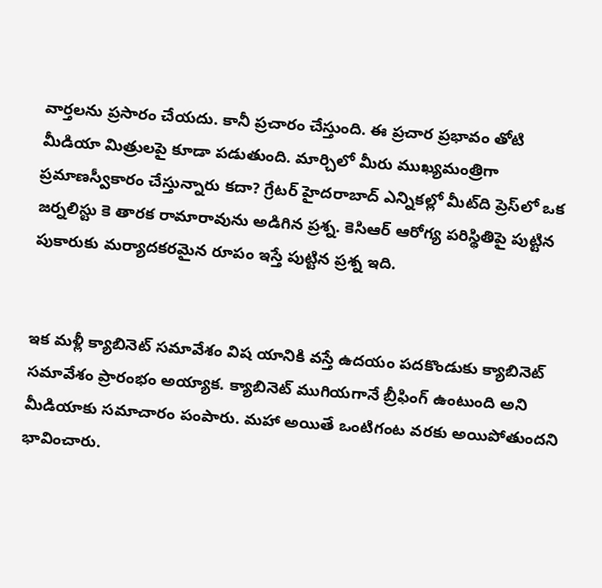వార్తలను ప్రసారం చేయదు. కానీ ప్రచారం చేస్తుంది. ఈ ప్రచార ప్రభావం తోటి మీడియా మిత్రులపై కూడా పడుతుంది. మార్చిలో మీరు ముఖ్యమంత్రిగా ప్రమాణస్వీకారం చేస్తున్నారు కదా? గ్రేటర్ హైదరాబాద్ ఎన్నికల్లో మీట్‌ది ప్రెస్‌లో ఒక జర్నలిస్టు కె తారక రామారావును అడిగిన ప్రశ్న. కెసిఆర్ ఆరోగ్య పరిస్థితిపై పుట్టిన పుకారుకు మర్యాదకరమైన రూపం ఇస్తే పుట్టిన ప్రశ్న ఇది.


ఇక మళ్లీ క్యాబినెట్ సమావేశం విష యానికి వస్తే ఉదయం పదకొండుకు క్యాబినెట్ సమావేశం ప్రారంభం అయ్యాక. క్యాబినెట్ ముగియగానే బ్రీఫింగ్ ఉంటుంది అని మీడియాకు సమాచారం పంపారు. మహా అయితే ఒంటిగంట వరకు అయిపోతుందని భావించారు.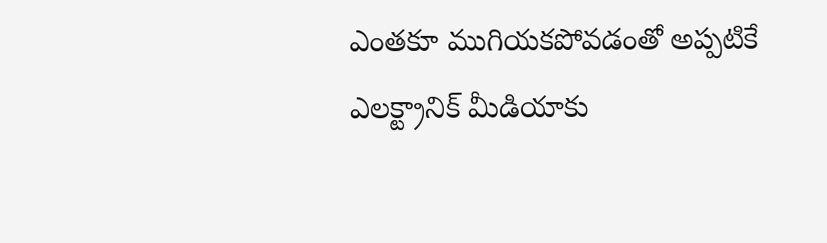ఎంతకూ ముగియకపోవడంతో అప్పటికే ఎలక్ట్రానిక్ మీడియాకు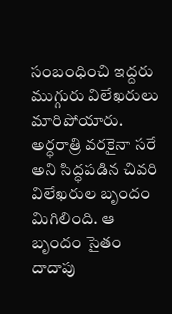సంబంధించి ఇద్దరు ముగ్గురు విలేఖరులు మారిపోయారు. అర్ధరాత్రి వరకైనా సరే అని సిద్ధపడిన చివరి విలేఖరుల బృందం మిగిలింది. ఆ బృందం సైతం దాదాపు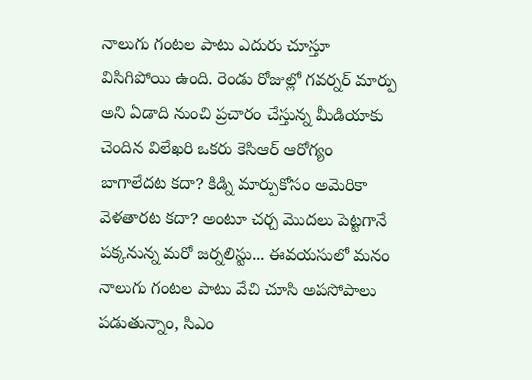నాలుగు గంటల పాటు ఎదురు చూస్తూ విసిగిపోయి ఉంది. రెండు రోజుల్లో గవర్నర్ మార్పు అని ఏడాది నుంచి ప్రచారం చేస్తున్న మీడియాకు చెందిన విలేఖరి ఒకరు కెసిఆర్ ఆరోగ్యం బాగాలేదట కదా? కిడ్ని మార్పుకోసం అమెరికా వెళతారట కదా? అంటూ చర్చ మొదలు పెట్టగానే పక్కనున్న మరో జర్నలిస్టు... ఈవయసులో మనం నాలుగు గంటల పాటు వేచి చూసి అపసోపాలు పడుతున్నాం, సిఎం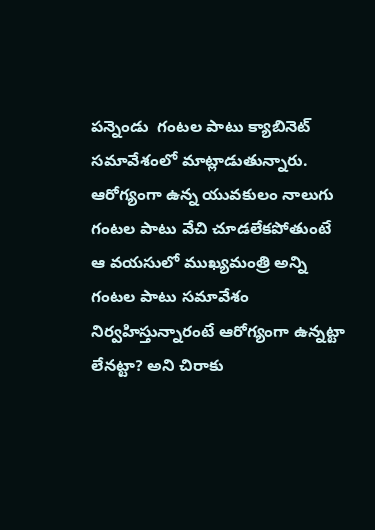పన్నెండు  గంటల పాటు క్యాబినెట్ సమావేశంలో మాట్లాడుతున్నారు. ఆరోగ్యంగా ఉన్న యువకులం నాలుగు గంటల పాటు వేచి చూడలేకపోతుంటే ఆ వయసులో ముఖ్యమంత్రి అన్ని గంటల పాటు సమావేశం నిర్వహిస్తున్నారంటే ఆరోగ్యంగా ఉన్నట్టా లేనట్టా? అని చిరాకు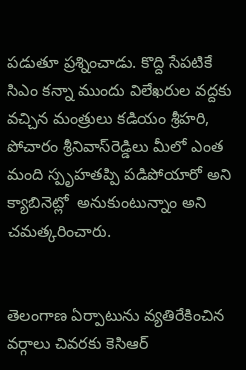పడుతూ ప్రశ్నించాడు. కొద్ది సేపటికే సిఎం కన్నా ముందు విలేఖరుల వద్దకు వచ్చిన మంత్రులు కడియం శ్రీహరి, పోచారం శ్రీనివాస్‌రెడ్డిలు మీలో ఎంత మంది స్పృహతప్పి పడిపోయారో అని క్యాబినెట్లో  అనుకుంటున్నాం అని చమత్కరించారు.


తెలంగాణ ఏర్పాటును వ్యతిరేకించిన వర్గాలు చివరకు కెసిఆర్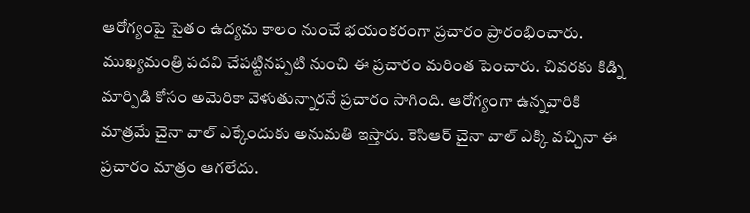ఆరోగ్యంపై సైతం ఉద్యమ కాలం నుంచే భయంకరంగా ప్రచారం ప్రారంభించారు. ముఖ్యమంత్రి పదవి చేపట్టినప్పటి నుంచి ఈ ప్రచారం మరింత పెంచారు. చివరకు కిడ్ని మార్పిడి కోసం అమెరికా వెళుతున్నారనే ప్రచారం సాగింది. ఆరోగ్యంగా ఉన్నవారికి మాత్రమే చైనా వాల్ ఎక్కేందుకు అనుమతి ఇస్తారు. కెసిఆర్ చైనా వాల్ ఎక్కి వచ్చినా ఈ ప్రచారం మాత్రం ఆగలేదు.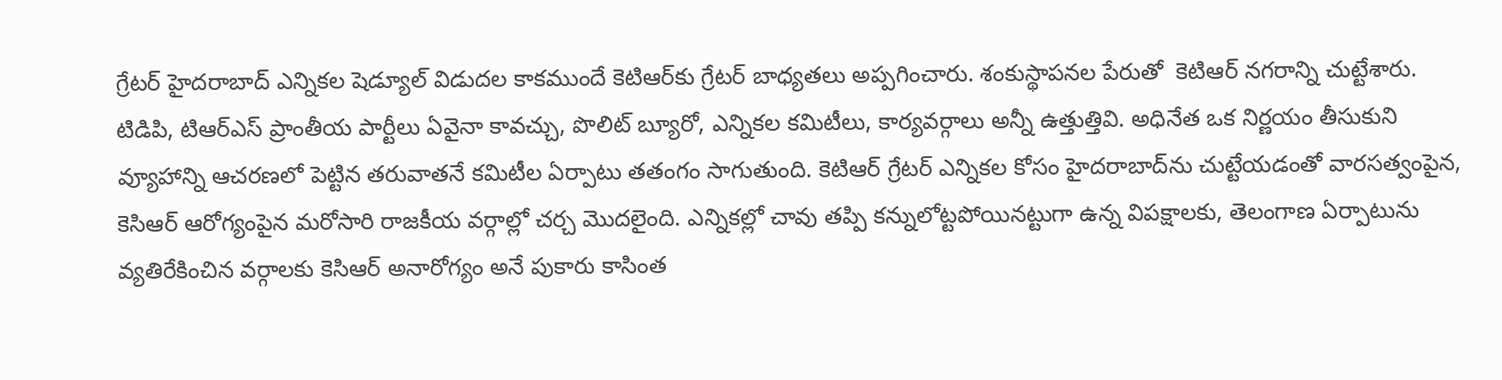గ్రేటర్ హైదరాబాద్ ఎన్నికల షెడ్యూల్ విడుదల కాకముందే కెటిఆర్‌కు గ్రేటర్ బాధ్యతలు అప్పగించారు. శంకుస్థాపనల పేరుతో  కెటిఆర్ నగరాన్ని చుట్టేశారు. టిడిపి, టిఆర్‌ఎస్ ప్రాంతీయ పార్టీలు ఏవైనా కావచ్చు, పొలిట్ బ్యూరో, ఎన్నికల కమిటీలు, కార్యవర్గాలు అన్నీ ఉత్తుత్తివి. అధినేత ఒక నిర్ణయం తీసుకుని వ్యూహాన్ని ఆచరణలో పెట్టిన తరువాతనే కమిటీల ఏర్పాటు తతంగం సాగుతుంది. కెటిఆర్ గ్రేటర్ ఎన్నికల కోసం హైదరాబాద్‌ను చుట్టేయడంతో వారసత్వంపైన, కెసిఆర్ ఆరోగ్యంపైన మరోసారి రాజకీయ వర్గాల్లో చర్చ మొదలైంది. ఎన్నికల్లో చావు తప్పి కన్నులోట్టపోయినట్టుగా ఉన్న విపక్షాలకు, తెలంగాణ ఏర్పాటును వ్యతిరేకించిన వర్గాలకు కెసిఆర్ అనారోగ్యం అనే పుకారు కాసింత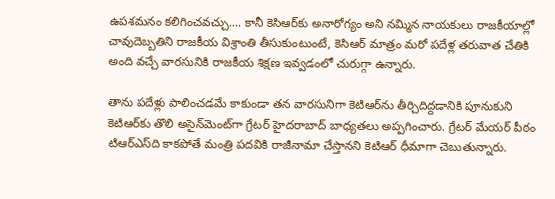ఉపశమనం కలిగించవచ్చు.... కానీ కెసిఆర్‌కు అనారోగ్యం అని నమ్మిన నాయకులు రాజకీయాల్లో చావుదెబ్బతిని రాజకీయ విశ్రాంతి తీసుకుంటుంటే, కెసిఆర్ మాత్రం మరో పదేళ్ల తరువాత చేతికి అంది వచ్చే వారసునికి రాజకీయ శిక్షణ ఇవ్వడంలో చురుగ్గా ఉన్నారు.

తాను పదేళ్లు పాలించడమే కాకుండా తన వారసునిగా కెటిఆర్‌ను తీర్చిదిద్దడానికి పూనుకుని కెటిఆర్‌కు తొలి అసైన్‌మెంట్‌గా గ్రేటర్ హైదరాబాద్ బాధ్యతలు అప్పగించారు. గ్రేటర్ మేయర్ పీఠం టిఆర్‌ఎస్‌ది కాకపోతే మంత్రి పదవికి రాజీనామా చేస్తానని కెటిఆర్ ధీమాగా చెబుతున్నారు.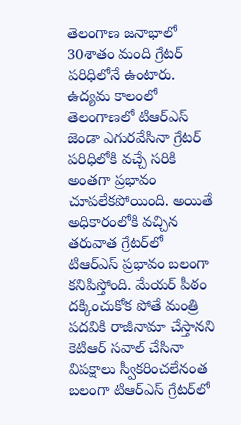తెలంగాణ జనాభాలో 30శాతం మంది గ్రేటర్ పరిధిలోనే ఉంటారు. ఉద్యమ కాలంలో తెలంగాణలో టిఆర్‌ఎస్ జెండా ఎగురవేసినా గ్రేటర్ పరిధిలోకి వచ్చే సరికి అంతగా ప్రభావం చూపలేకపోయింది. అయితే అధికారంలోకి వచ్చిన తరువాత గ్రేటర్‌లో టిఆర్‌ఎస్ ప్రభావం బలంగా కనిపిస్తోంది. మేయర్ పీఠం దక్కించుకోక పోతే మంత్రి పదవికి రాజీనామా చేస్తానని కెటిఆర్ సవాల్ చేసినా విపక్షాలు స్వీకరించలేనంత బలంగా టిఆర్‌ఎస్ గ్రేటర్‌లో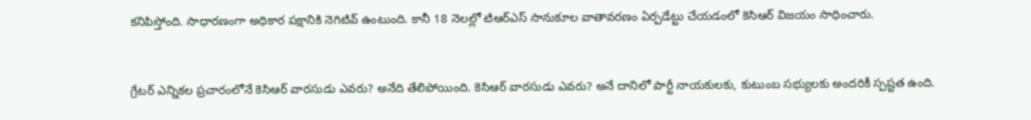కనిపిస్తోంది. సాధారణంగా అధికార పక్షానికి నెగిటివ్ ఉంటుంది. కానీ 18 నెలల్లో టిఆర్‌ఎస్ సానుకూల వాతావరణం ఏర్పడేట్టు చేయడంలో కెసిఆర్ విజయం సాధించారు.


గ్రేటర్ ఎన్నికల ప్రచారంలోనే కెసిఆర్ వారసుడు ఎవరు? అనేది తేలిపోయింది. కెసిఆర్ వారసుడు ఎవరు? అనే దానిలో పార్టీ నాయకులకు, కుటుంబ సభ్యులకు అందరికీ స్పష్టత ఉంది.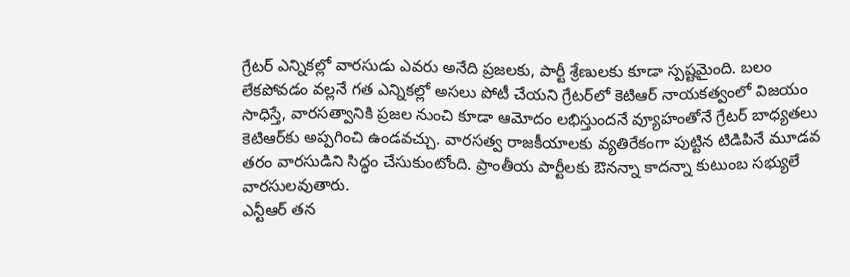గ్రేటర్ ఎన్నికల్లో వారసుడు ఎవరు అనేది ప్రజలకు, పార్టీ శ్రేణులకు కూడా స్పష్టమైంది. బలం లేకపోవడం వల్లనే గత ఎన్నికల్లో అసలు పోటీ చేయని గ్రేటర్‌లో కెటిఆర్ నాయకత్వంలో విజయం సాధిస్తే, వారసత్వానికి ప్రజల నుంచి కూడా ఆమోదం లభిస్తుందనే వ్యూహంతోనే గ్రేటర్ బాధ్యతలు కెటిఆర్‌కు అప్పగించి ఉండవచ్చు. వారసత్వ రాజకీయాలకు వ్యతిరేకంగా పుట్టిన టిడిపినే మూడవ తరం వారసుడిని సిద్ధం చేసుకుంటోంది. ప్రాంతీయ పార్టీలకు ఔనన్నా కాదన్నా కుటుంబ సభ్యులే వారసులవుతారు.
ఎన్టీఆర్ తన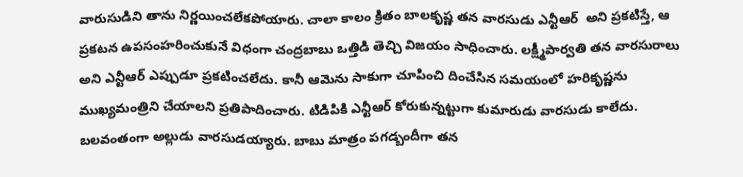వారుసుడిని తాను నిర్ణయించలేకపోయారు. చాలా కాలం క్రితం బాలకృష్ణ తన వారసుడు ఎన్టీఆర్  అని ప్రకటిస్తే, ఆ ప్రకటన ఉపసంహరించుకునే విధంగా చంద్రబాబు ఒత్తిడి తెచ్చి విజయం సాధించారు. లక్ష్మీపార్వతి తన వారసురాలు అని ఎన్టీఆర్ ఎప్పుడూ ప్రకటించలేదు. కానీ ఆమెను సాకుగా చూపించి దించేసిన సమయంలో హరికృష్ణను ముఖ్యమంత్రిని చేయాలని ప్రతిపాదించారు. టిడిపికి ఎన్టీఆర్ కోరుకున్నట్టుగా కుమారుడు వారసుడు కాలేదు. బలవంతంగా అల్లుడు వారసుడయ్యారు. బాబు మాత్రం పగడ్బందీగా తన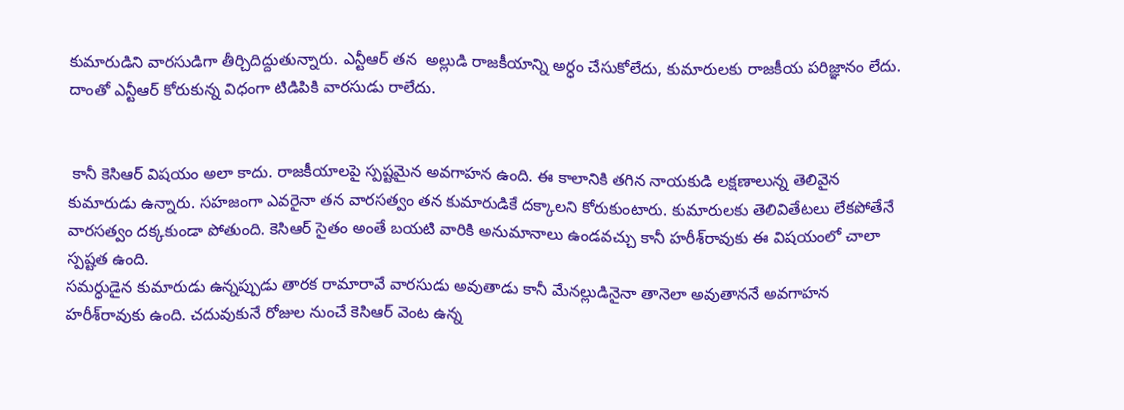కుమారుడిని వారసుడిగా తీర్చిదిద్దుతున్నారు. ఎన్టీఆర్ తన  అల్లుడి రాజకీయాన్ని అర్ధం చేసుకోలేదు, కుమారులకు రాజకీయ పరిజ్ఞానం లేదు. దాంతో ఎన్టీఆర్ కోరుకున్న విధంగా టిడిపికి వారసుడు రాలేదు.


 కానీ కెసిఆర్ విషయం అలా కాదు. రాజకీయాలపై స్పష్టమైన అవగాహన ఉంది. ఈ కాలానికి తగిన నాయకుడి లక్షణాలున్న తెలివైన కుమారుడు ఉన్నారు. సహజంగా ఎవరైనా తన వారసత్వం తన కుమారుడికే దక్కాలని కోరుకుంటారు. కుమారులకు తెలివితేటలు లేకపోతేనే వారసత్వం దక్కకుండా పోతుంది. కెసిఆర్ సైతం అంతే బయటి వారికి అనుమానాలు ఉండవచ్చు కానీ హరీశ్‌రావుకు ఈ విషయంలో చాలా స్పష్టత ఉంది.
సమర్ధుడైన కుమారుడు ఉన్నప్పుడు తారక రామారావే వారసుడు అవుతాడు కానీ మేనల్లుడినైనా తానెలా అవుతాననే అవగాహన హరీశ్‌రావుకు ఉంది. చదువుకునే రోజుల నుంచే కెసిఆర్ వెంట ఉన్న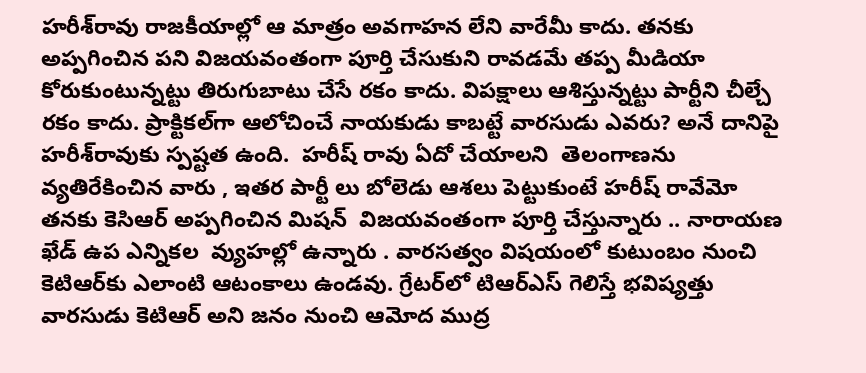హరీశ్‌రావు రాజకీయాల్లో ఆ మాత్రం అవగాహన లేని వారేమీ కాదు. తనకు అప్పగించిన పని విజయవంతంగా పూర్తి చేసుకుని రావడమే తప్ప మీడియా కోరుకుంటున్నట్టు తిరుగుబాటు చేసే రకం కాదు. విపక్షాలు ఆశిస్తున్నట్టు పార్టీని చీల్చే రకం కాదు. ప్రాక్టికల్‌గా ఆలోచించే నాయకుడు కాబట్టే వారసుడు ఎవరు? అనే దానిపై హరీశ్‌రావుకు స్పష్టత ఉంది.  హరీష్ రావు ఏదో చేయాలని  తెలంగాణను వ్యతిరేకించిన వారు , ఇతర పార్టీ లు బోలెడు ఆశలు పెట్టుకుంటే హరీష్ రావేమో తనకు కెసిఆర్ అప్పగించిన మిషన్  విజయవంతంగా పూర్తి చేస్తున్నారు .. నారాయణ ఖేడ్ ఉప ఎన్నికల  వ్యుహల్లో ఉన్నారు . వారసత్వం విషయంలో కుటుంబం నుంచి కెటిఆర్‌కు ఎలాంటి ఆటంకాలు ఉండవు. గ్రేటర్‌లో టిఆర్‌ఎస్ గెలిస్తే భవిష్యత్తు వారసుడు కెటిఆర్ అని జనం నుంచి ఆమోద ముద్ర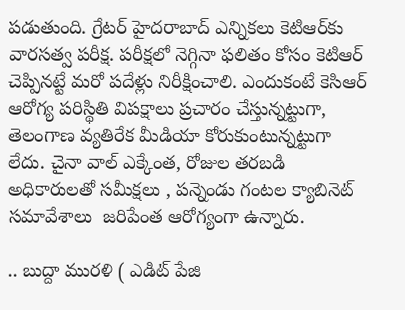పడుతుంది. గ్రేటర్ హైదరాబాద్ ఎన్నికలు కెటిఆర్‌కు వారసత్వ పరీక్ష. పరీక్షలో నెగ్గినా ఫలితం కోసం కెటిఆర్ చెప్పినట్టే మరో పదేళ్లు నిరీక్షించాలి. ఎందుకంటే కెసిఆర్ ఆరోగ్య పరిస్థితి విపక్షాలు ప్రచారం చేస్తున్నట్టుగా, తెలంగాణ వ్యతిరేక మీడియా కోరుకుంటున్నట్టుగా లేదు. చైనా వాల్ ఎక్కేంత, రోజుల తరబడి అధికారులతో సమీక్షలు , పన్నెండు గంటల క్యాబినెట్ సమావేశాలు  జరిపేంత ఆరోగ్యంగా ఉన్నారు.

.. బుద్దా మురళి ( ఎడిట్ పేజి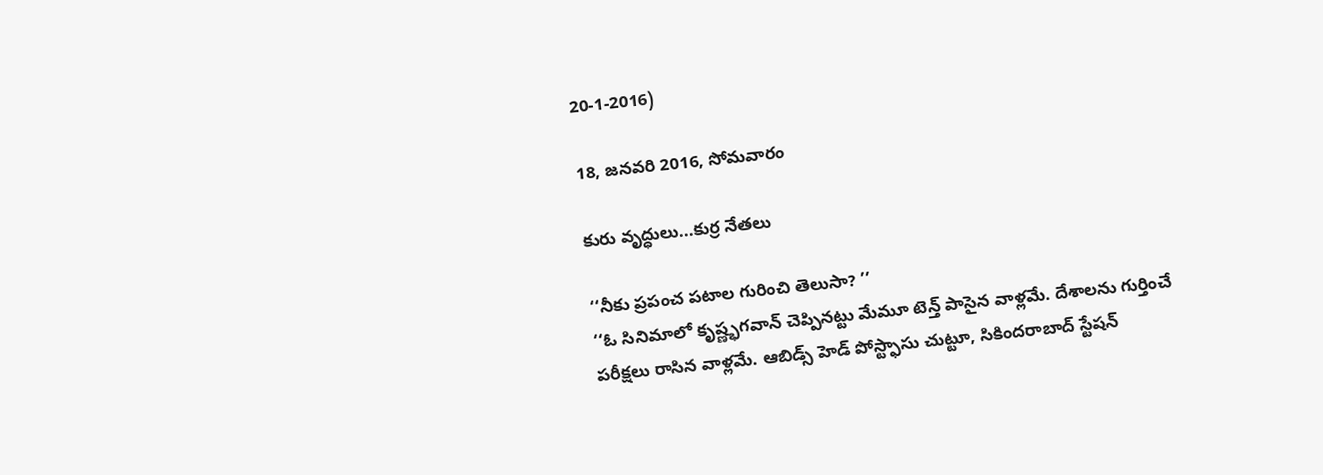20-1-2016)

18, జనవరి 2016, సోమవారం

కురు వృద్ధులు...కుర్ర నేతలు

‘‘నీకు ప్రపంచ పటాల గురించి తెలుసా? ’’
‘‘ఓ సినిమాలో కృష్ణ్భగవాన్ చెప్పినట్టు మేమూ టెన్త్ పాసైన వాళ్లమే. దేశాలను గుర్తించే పరీక్షలు రాసిన వాళ్లమే. ఆబిడ్స్ హెడ్ పోస్ట్ఫాసు చుట్టూ, సికిందరాబాద్ స్టేషన్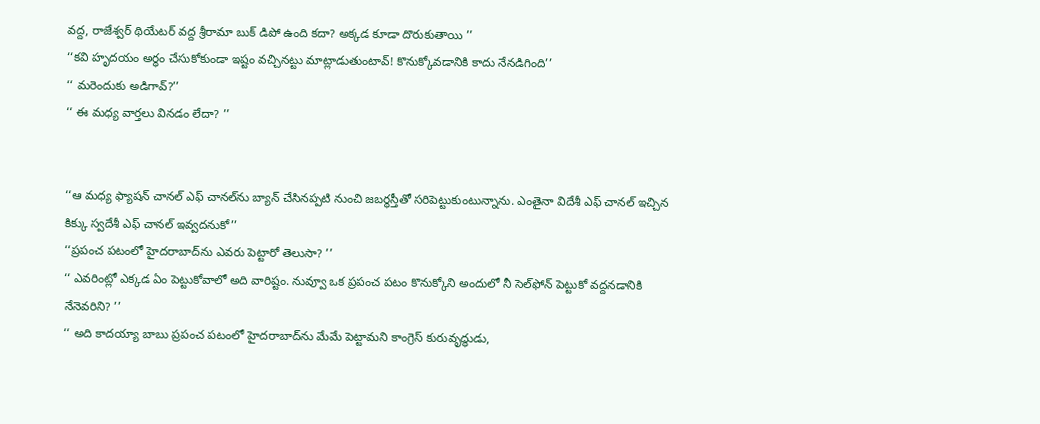వద్ద, రాజేశ్వర్ థియేటర్ వద్ద శ్రీరామా బుక్ డిపో ఉంది కదా? అక్కడ కూడా దొరుకుతాయి ’’
‘‘కవి హృదయం అర్ధం చేసుకోకుండా ఇష్టం వచ్చినట్టు మాట్లాడుతుంటావ్! కొనుక్కోవడానికి కాదు నేనడిగింది’’
‘‘ మరెందుకు అడిగావ్?’’
‘‘ ఈ మధ్య వార్తలు వినడం లేదా? ’’


‘‘ఆ మధ్య ఫ్యాషన్ చానల్ ఎఫ్ చానల్‌ను బ్యాన్ చేసినప్పటి నుంచి జబర్థస్తీతో సరిపెట్టుకుంటున్నాను. ఎంతైనా విదేశీ ఎఫ్ చానల్ ఇచ్చిన కిక్కు స్వదేశీ ఎఫ్ చానల్ ఇవ్వదనుకో’’
‘‘ప్రపంచ పటంలో హైదరాబాద్‌ను ఎవరు పెట్టారో తెలుసా? ’’
‘‘ ఎవరింట్లో ఎక్కడ ఏం పెట్టుకోవాలో అది వారిష్టం. నువ్వూ ఒక ప్రపంచ పటం కొనుక్కోని అందులో నీ సెల్‌ఫోన్ పెట్టుకో వద్దనడానికి నేనెవరిని? ’’
‘‘ అది కాదయ్యా బాబు ప్రపంచ పటంలో హైదరాబాద్‌ను మేమే పెట్టామని కాంగ్రెస్ కురువృద్ధుడు,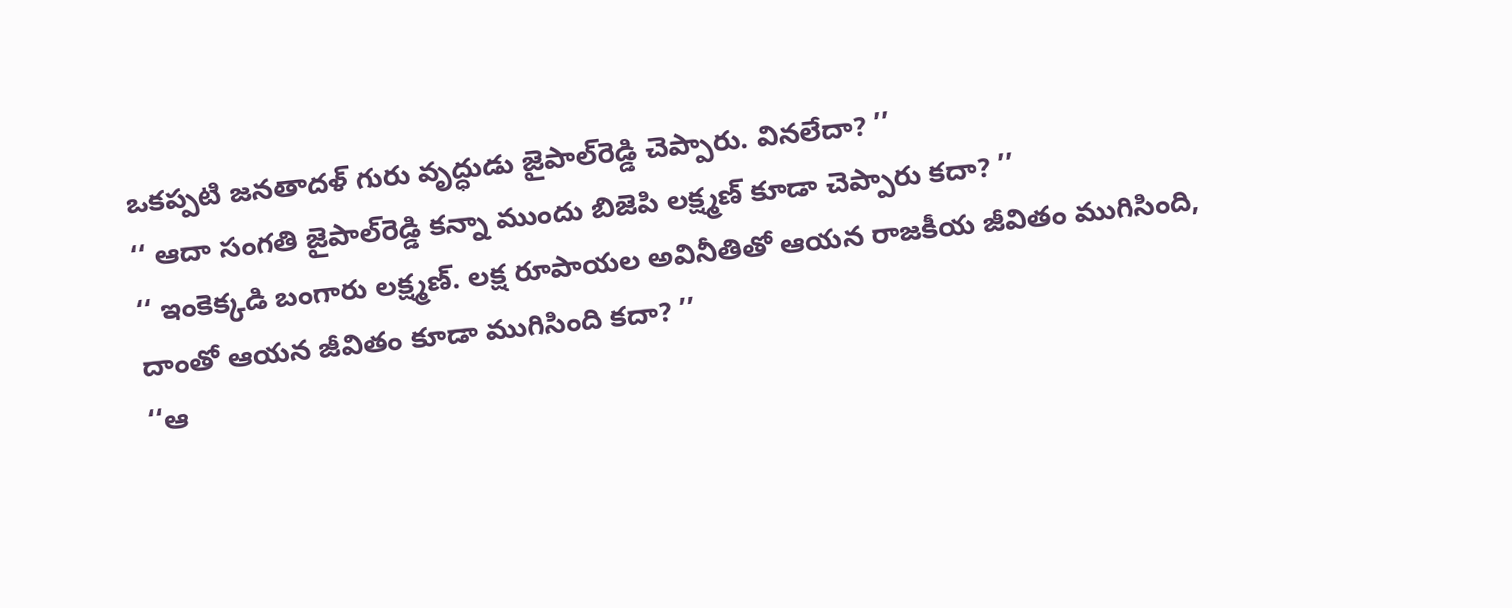ఒకప్పటి జనతాదళ్ గురు వృద్ధుడు జైపాల్‌రెడ్డి చెప్పారు. వినలేదా? ’’
‘‘ ఆదా సంగతి జైపాల్‌రెడ్డి కన్నా ముందు బిజెపి లక్ష్మణ్ కూడా చెప్పారు కదా? ’’
‘‘ ఇంకెక్కడి బంగారు లక్ష్మణ్. లక్ష రూపాయల అవినీతితో ఆయన రాజకీయ జీవితం ముగిసింది, దాంతో ఆయన జీవితం కూడా ముగిసింది కదా? ’’
‘‘ఆ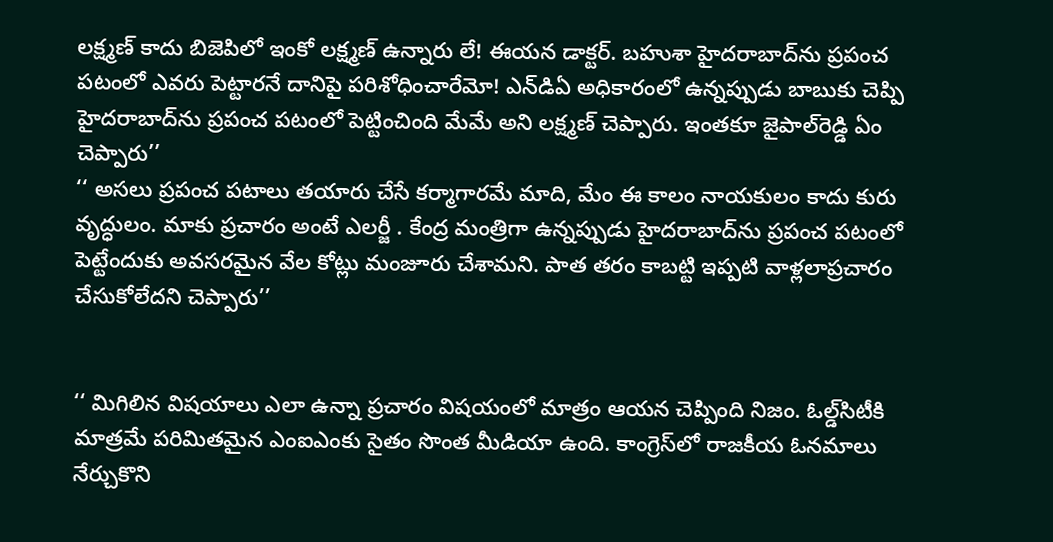లక్ష్మణ్ కాదు బిజెపిలో ఇంకో లక్ష్మణ్ ఉన్నారు లే! ఈయన డాక్టర్. బహుశా హైదరాబాద్‌ను ప్రపంచ పటంలో ఎవరు పెట్టారనే దానిపై పరిశోధించారేమో! ఎన్‌డిఏ అధికారంలో ఉన్నప్పుడు బాబుకు చెప్పి హైదరాబాద్‌ను ప్రపంచ పటంలో పెట్టించింది మేమే అని లక్ష్మణ్ చెప్పారు. ఇంతకూ జైపాల్‌రెడ్డి ఏం చెప్పారు’’
‘‘ అసలు ప్రపంచ పటాలు తయారు చేసే కర్మాగారమే మాది, మేం ఈ కాలం నాయకులం కాదు కురు వృద్ధులం. మాకు ప్రచారం అంటే ఎలర్జీ . కేంద్ర మంత్రిగా ఉన్నప్పుడు హైదరాబాద్‌ను ప్రపంచ పటంలో పెట్టేందుకు అవసరమైన వేల కోట్లు మంజూరు చేశామని. పాత తరం కాబట్టి ఇప్పటి వాళ్లలాప్రచారం చేసుకోలేదని చెప్పారు’’


‘‘ మిగిలిన విషయాలు ఎలా ఉన్నా ప్రచారం విషయంలో మాత్రం ఆయన చెప్పింది నిజం. ఓల్డ్‌సిటీకి మాత్రమే పరిమితమైన ఎంఐఎంకు సైతం సొంత మీడియా ఉంది. కాంగ్రెస్‌లో రాజకీయ ఓనమాలు నేర్చుకొని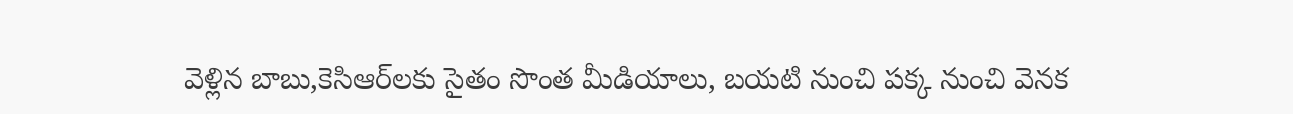వెళ్లిన బాబు,కెసిఆర్‌లకు సైతం సొంత మీడియాలు, బయటి నుంచి పక్క నుంచి వెనక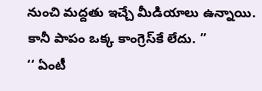నుంచి మద్దతు ఇచ్చే మీడియాలు ఉన్నాయి. కానీ పాపం ఒక్క కాంగ్రెస్‌కే లేదు. ’’
‘‘ ఏంటీ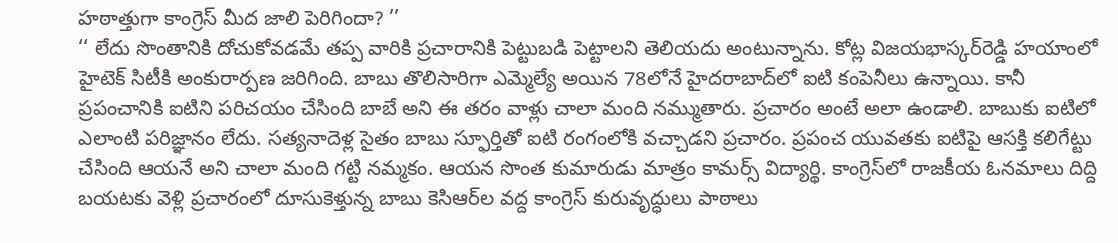హఠాత్తుగా కాంగ్రెస్ మీద జాలి పెరిగిందా? ’’
‘‘ లేదు సొంతానికి దోచుకోవడమే తప్ప వారికి ప్రచారానికి పెట్టుబడి పెట్టాలని తెలియదు అంటున్నాను. కోట్ల విజయభాస్కర్‌రెడ్డి హయాంలో హైటెక్ సిటీకి అంకురార్పణ జరిగింది. బాబు తొలిసారిగా ఎమ్మెల్యే అయిన 78లోనే హైదరాబాద్‌లో ఐటి కంపెనీలు ఉన్నాయి. కానీ ప్రపంచానికి ఐటిని పరిచయం చేసింది బాబే అని ఈ తరం వాళ్లు చాలా మంది నమ్ముతారు. ప్రచారం అంటే అలా ఉండాలి. బాబుకు ఐటిలో ఎలాంటి పరిజ్ఞానం లేదు. సత్యనాదెళ్ల సైతం బాబు స్ఫూర్తితో ఐటి రంగంలోకి వచ్చాడని ప్రచారం. ప్రపంచ యువతకు ఐటిపై ఆసక్తి కలిగేట్టు చేసింది ఆయనే అని చాలా మంది గట్టి నమ్మకం. ఆయన సొంత కుమారుడు మాత్రం కామర్స్ విద్యార్థి. కాంగ్రెస్‌లో రాజకీయ ఓనమాలు దిద్ది బయటకు వెళ్లి ప్రచారంలో దూసుకెళ్తున్న బాబు కెసిఆర్‌ల వద్ద కాంగ్రెస్ కురువృద్ధులు పాఠాలు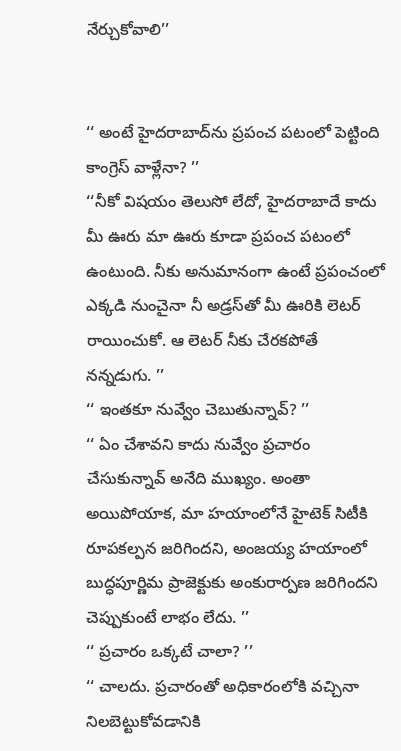నేర్చుకోవాలి’’


‘‘ అంటే హైదరాబాద్‌ను ప్రపంచ పటంలో పెట్టింది కాంగ్రెస్ వాళ్లేనా? ’’
‘‘నీకో విషయం తెలుసో లేదో, హైదరాబాదే కాదు మీ ఊరు మా ఊరు కూడా ప్రపంచ పటంలో ఉంటుంది. నీకు అనుమానంగా ఉంటే ప్రపంచంలో ఎక్కడి నుంచైనా నీ అడ్రస్‌తో మీ ఊరికి లెటర్ రాయించుకో. ఆ లెటర్ నీకు చేరకపోతే నన్నడుగు. ’’
‘‘ ఇంతకూ నువ్వేం చెబుతున్నావ్? ’’
‘‘ ఏం చేశావని కాదు నువ్వేం ప్రచారం చేసుకున్నావ్ అనేది ముఖ్యం. అంతా అయిపోయాక, మా హయాంలోనే హైటెక్ సిటీకి రూపకల్పన జరిగిందని, అంజయ్య హయాంలో బుద్ధపూర్ణిమ ప్రాజెక్టుకు అంకురార్పణ జరిగిందని చెప్పుకుంటే లాభం లేదు. ’’
‘‘ ప్రచారం ఒక్కటే చాలా? ’’
‘‘ చాలదు. ప్రచారంతో అధికారంలోకి వచ్చినా నిలబెట్టుకోవడానికి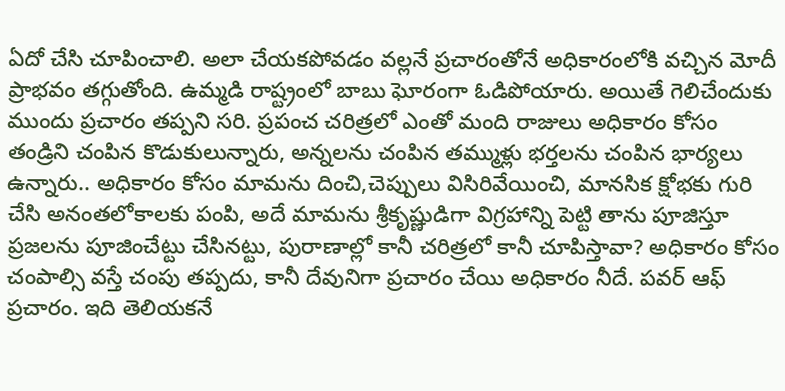ఏదో చేసి చూపించాలి. అలా చేయకపోవడం వల్లనే ప్రచారంతోనే అధికారంలోకి వచ్చిన మోదీ ప్రాభవం తగ్గుతోంది. ఉమ్మడి రాష్ట్రంలో బాబు ఘోరంగా ఓడిపోయారు. అయితే గెలిచేందుకు ముందు ప్రచారం తప్పని సరి. ప్రపంచ చరిత్రలో ఎంతో మంది రాజులు అధికారం కోసం తండ్రిని చంపిన కొడుకులున్నారు, అన్నలను చంపిన తమ్ముళ్లు భర్తలను చంపిన భార్యలు ఉన్నారు.. అధికారం కోసం మామను దించి,చెప్పులు విసిరివేయించి, మానసిక క్షోభకు గురి చేసి అనంతలోకాలకు పంపి, అదే మామను శ్రీకృష్ణుడిగా విగ్రహాన్ని పెట్టి తాను పూజిస్తూ ప్రజలను పూజించేట్టు చేసినట్టు, పురాణాల్లో కానీ చరిత్రలో కానీ చూపిస్తావా? అధికారం కోసం చంపాల్సి వస్తే చంపు తప్పదు, కానీ దేవునిగా ప్రచారం చేయి అధికారం నీదే. పవర్ ఆఫ్ ప్రచారం. ఇది తెలియకనే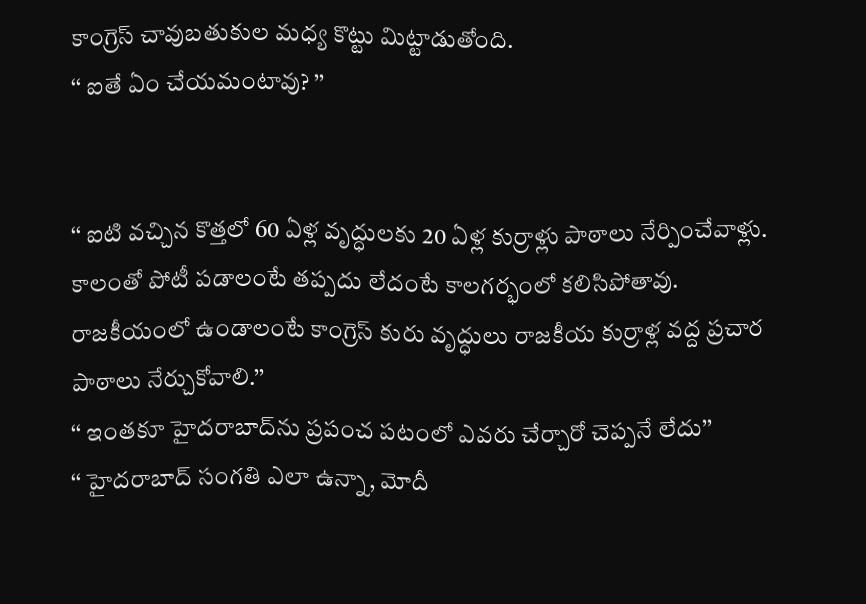కాంగ్రెస్ చావుబతుకుల మధ్య కొట్టు మిట్టాడుతోంది.
‘‘ ఐతే ఏం చేయమంటావు? ’’


‘‘ ఐటి వచ్చిన కొత్తలో 60 ఏళ్ల వృద్ధులకు 20 ఏళ్ల కుర్రాళ్లు పాఠాలు నేర్పించేవాళ్లు. కాలంతో పోటీ పడాలంటే తప్పదు లేదంటే కాలగర్భంలో కలిసిపోతావు. రాజకీయంలో ఉండాలంటే కాంగ్రెస్ కురు వృద్ధులు రాజకీయ కుర్రాళ్ల వద్ద ప్రచార పాఠాలు నేర్చుకోవాలి.’’
‘‘ ఇంతకూ హైదరాబాద్‌ను ప్రపంచ పటంలో ఎవరు చేర్చారో చెప్పనే లేదు’’
‘‘ హైదరాబాద్ సంగతి ఎలా ఉన్నా, మోదీ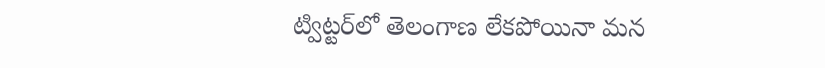ట్విట్టర్‌లో తెలంగాణ లేకపోయినా మన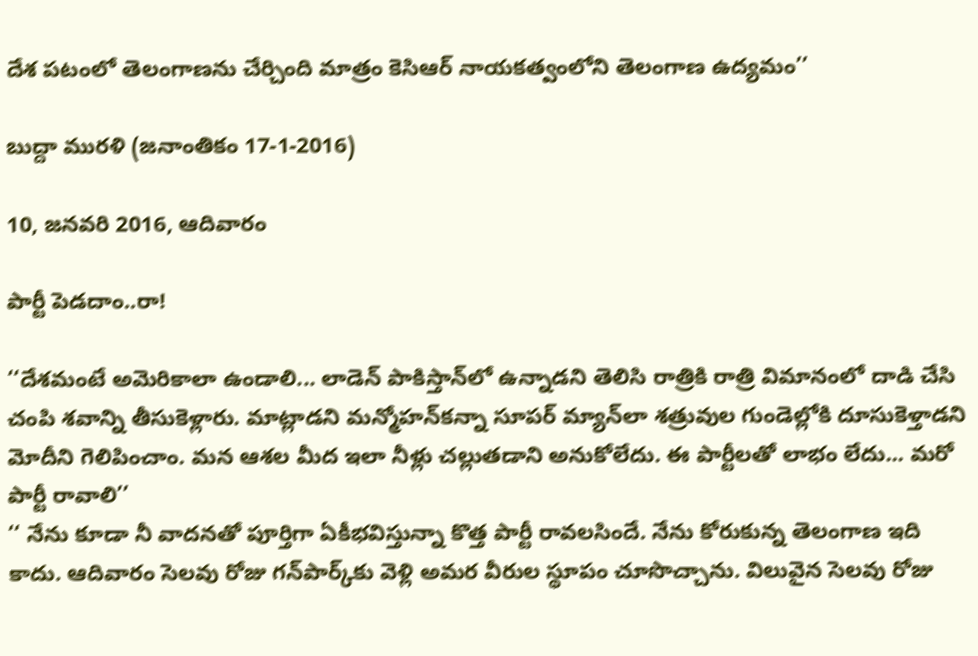దేశ పటంలో తెలంగాణను చేర్చింది మాత్రం కెసిఆర్ నాయకత్వంలోని తెలంగాణ ఉద్యమం’’

బుద్దా మురళి (జనాంతికం 17-1-2016)

10, జనవరి 2016, ఆదివారం

పార్టీ పెడదాం..రా!

‘‘దేశమంటే అమెరికాలా ఉండాలి... లాడెన్ పాకిస్తాన్‌లో ఉన్నాడని తెలిసి రాత్రికి రాత్రి విమానంలో దాడి చేసి చంపి శవాన్ని తీసుకెళ్లారు. మాట్లాడని మన్మోహన్‌కన్నా సూపర్ మ్యాన్‌లా శత్రువుల గుండెల్లోకి దూసుకెళ్తాడని మోదీని గెలిపించాం. మన ఆశల మీద ఇలా నీళ్లు చల్లుతడాని అనుకోలేదు. ఈ పార్టీలతో లాభం లేదు... మరో పార్టీ రావాలి’’
‘‘ నేను కూడా నీ వాదనతో పూర్తిగా ఏకీభవిస్తున్నా కొత్త పార్టీ రావలసిందే. నేను కోరుకున్న తెలంగాణ ఇది కాదు. ఆదివారం సెలవు రోజు గన్‌పార్క్‌కు వెళ్లి అమర వీరుల స్థూపం చూసొచ్చాను. విలువైన సెలవు రోజు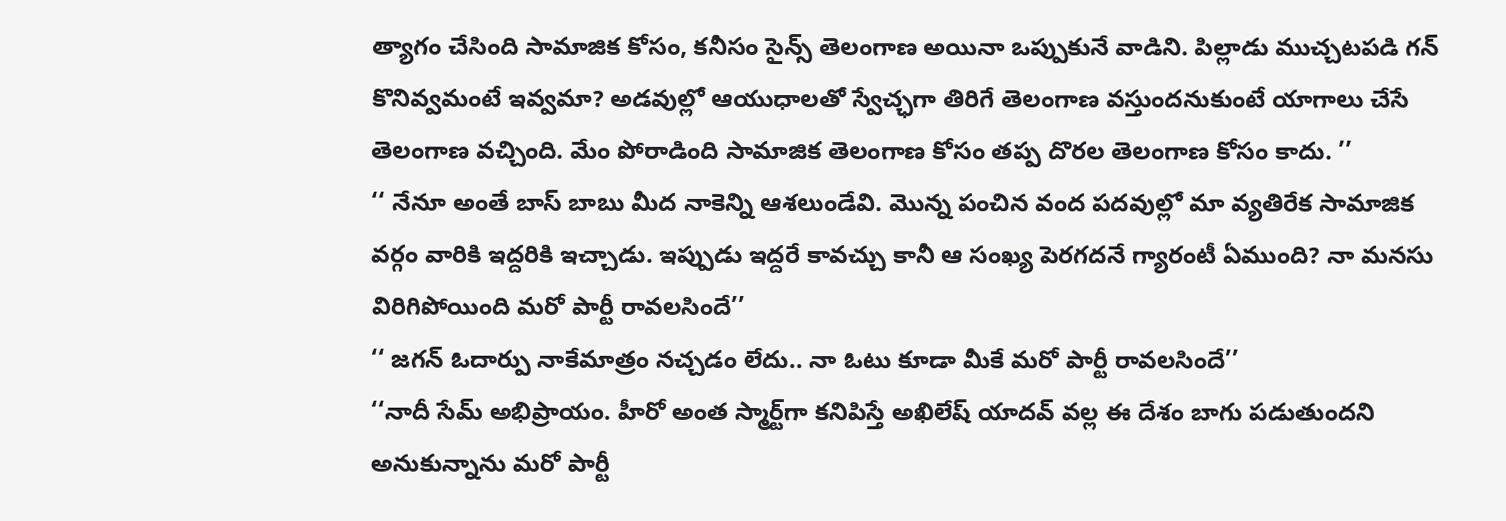త్యాగం చేసింది సామాజిక కోసం, కనీసం సైన్స్ తెలంగాణ అయినా ఒప్పుకునే వాడిని. పిల్లాడు ముచ్చటపడి గన్ కొనివ్వమంటే ఇవ్వమా? అడవుల్లో ఆయుధాలతో స్వేచ్ఛగా తిరిగే తెలంగాణ వస్తుందనుకుంటే యాగాలు చేసే తెలంగాణ వచ్చింది. మేం పోరాడింది సామాజిక తెలంగాణ కోసం తప్ప దొరల తెలంగాణ కోసం కాదు. ’’
‘‘ నేనూ అంతే బాస్ బాబు మీద నాకెన్ని ఆశలుండేవి. మొన్న పంచిన వంద పదవుల్లో మా వ్యతిరేక సామాజిక వర్గం వారికి ఇద్దరికి ఇచ్చాడు. ఇప్పుడు ఇద్దరే కావచ్చు కానీ ఆ సంఖ్య పెరగదనే గ్యారంటీ ఏముంది? నా మనసు విరిగిపోయింది మరో పార్టీ రావలసిందే’’
‘‘ జగన్ ఓదార్పు నాకేమాత్రం నచ్చడం లేదు.. నా ఓటు కూడా మీకే మరో పార్టీ రావలసిందే’’
‘‘నాదీ సేమ్ అభిప్రాయం. హీరో అంత స్మార్ట్‌గా కనిపిస్తే అఖిలేష్ యాదవ్ వల్ల ఈ దేశం బాగు పడుతుందని అనుకున్నాను మరో పార్టీ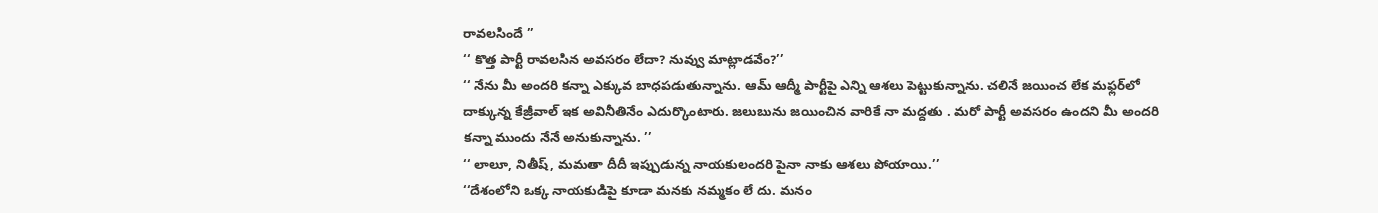రావలసిందే ’’
‘‘ కొత్త పార్టీ రావలసిన అవసరం లేదా? నువ్వు మాట్లాడవేం?’’
‘‘ నేను మీ అందరి కన్నా ఎక్కువ బాధపడుతున్నాను. ఆమ్ ఆద్మీ పార్టీపై ఎన్ని ఆశలు పెట్టుకున్నాను. చలినే జయించ లేక మఫ్లర్‌లో దాక్కున్న కేజ్రీవాల్ ఇక అవినీతినేం ఎదుర్కొంటారు. జలుబును జయించిన వారికే నా మద్దతు . మరో పార్టీ అవసరం ఉందని మీ అందరి కన్నా ముందు నేనే అనుకున్నాను. ’’
‘‘ లాలూ, నితీష్, మమతా దీదీ ఇప్పుడున్న నాయకులందరి పైనా నాకు ఆశలు పోయాయి.’’
‘‘దేశంలోని ఒక్క నాయకుడిపై కూడా మనకు నమ్మకం లే దు. మనం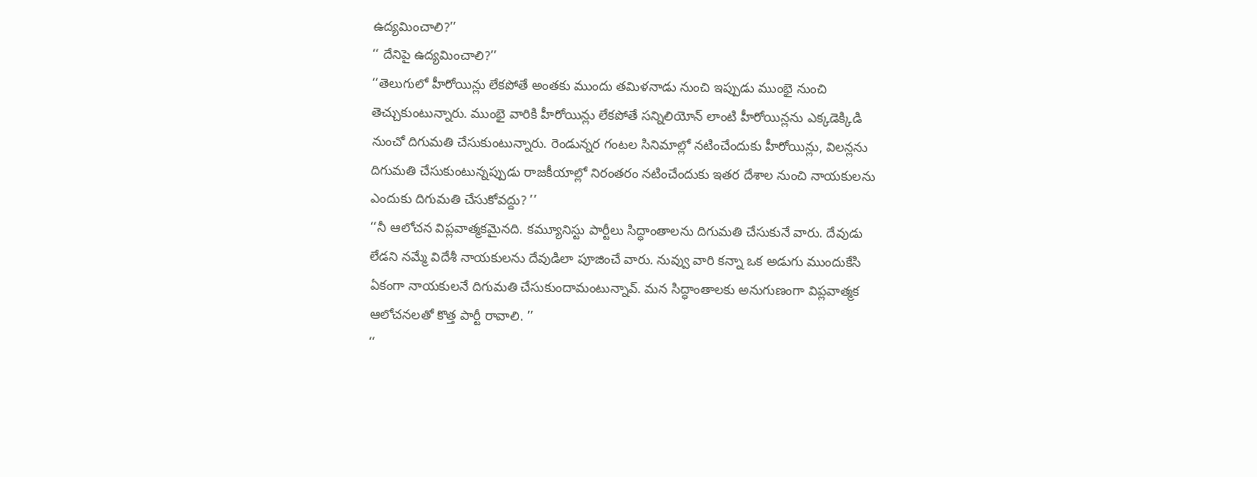ఉద్యమించాలి?’’
‘‘ దేనిపై ఉద్యమించాలి?’’
‘‘తెలుగులో హీరోయిన్లు లేకపోతే అంతకు ముందు తమిళనాడు నుంచి ఇప్పుడు ముంభై నుంచి తెచ్చుకుంటున్నారు. ముంభై వారికి హీరోయిన్లు లేకపోతే సన్నిలియోన్ లాంటి హీరోయిన్లను ఎక్కడెక్కిడి నుంచో దిగుమతి చేసుకుంటున్నారు. రెండున్నర గంటల సినిమాల్లో నటించేందుకు హీరోయిన్లు, విలన్లను దిగుమతి చేసుకుంటున్నప్పుడు రాజకీయాల్లో నిరంతరం నటించేందుకు ఇతర దేశాల నుంచి నాయకులను ఎందుకు దిగుమతి చేసుకోవద్దు? ’’
‘‘నీ ఆలోచన విప్లవాత్మకమైనది. కమ్యూనిస్టు పార్టీలు సిద్ధాంతాలను దిగుమతి చేసుకునే వారు. దేవుడు లేడని నమ్మే విదేశీ నాయకులను దేవుడిలా పూజించే వారు. నువ్వు వారి కన్నా ఒక అడుగు ముందుకేసి ఏకంగా నాయకులనే దిగుమతి చేసుకుందామంటున్నావ్. మన సిద్ధాంతాలకు అనుగుణంగా విప్లవాత్మక ఆలోచనలతో కొత్త పార్టీ రావాలి. ’’
‘‘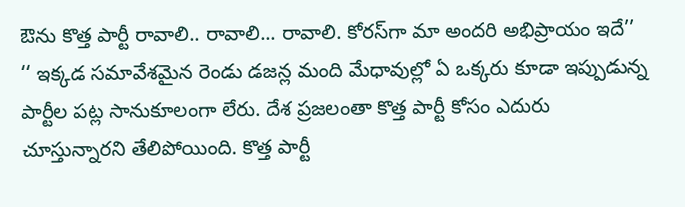ఔను కొత్త పార్టీ రావాలి.. రావాలి... రావాలి. కోరస్‌గా మా అందరి అభిప్రాయం ఇదే’’
‘‘ ఇక్కడ సమావేశమైన రెండు డజన్ల మంది మేధావుల్లో ఏ ఒక్కరు కూడా ఇప్పుడున్న పార్టీల పట్ల సానుకూలంగా లేరు. దేశ ప్రజలంతా కొత్త పార్టీ కోసం ఎదురు చూస్తున్నారని తేలిపోయింది. కొత్త పార్టీ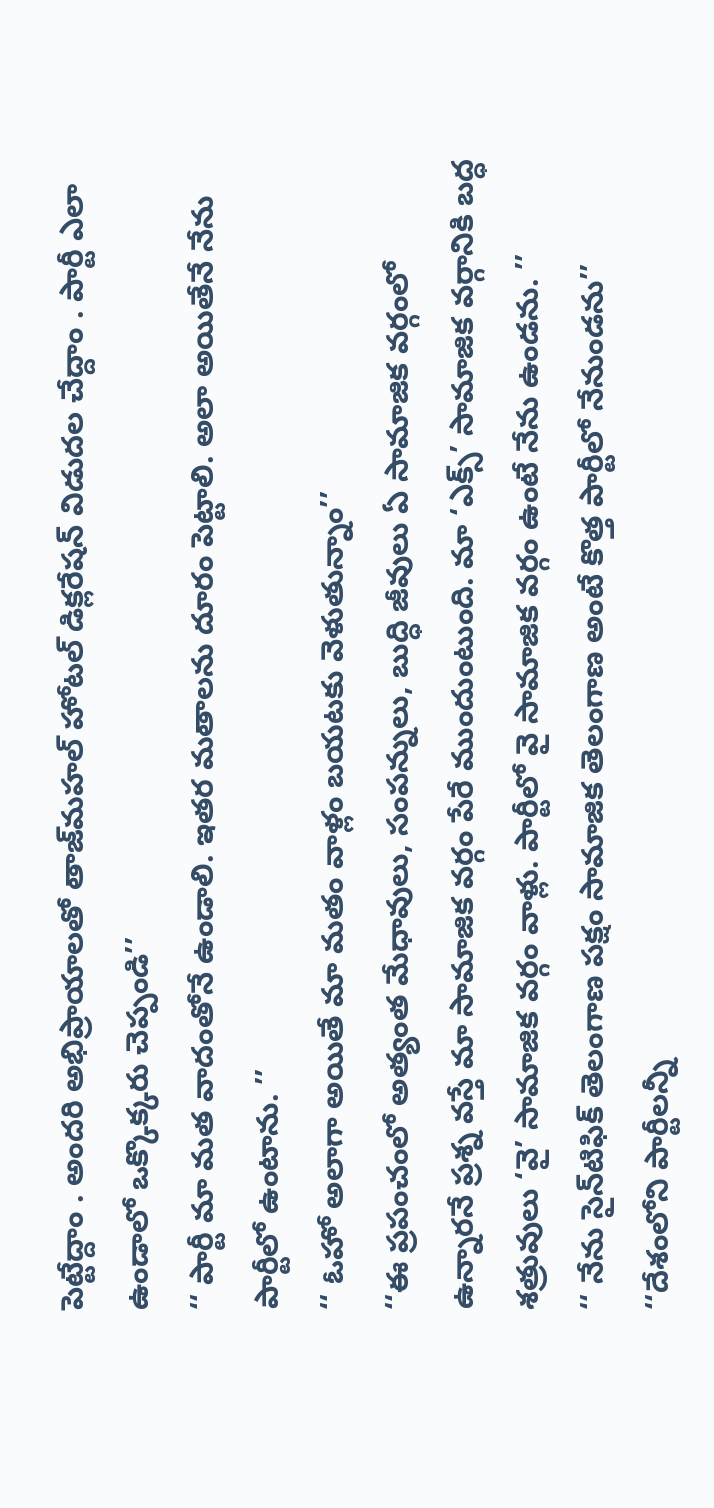పెట్టేద్దాం . అందరి అభిప్రాయాలతో తాజ్‌మహల్ హోటల్ డిక్లరేషన్ విడుదల చేద్దాం . పార్టీ ఎలా ఉండాలో ఒక్కొక్కరు చెప్పండి’’
‘‘ పార్టీ మా మత వాదంతోనే ఉండాలి. ఇతర మతాలను దూరం పెట్టాలి. అలా అయితేనే నేను పార్టీలో ఉంటాను. ’’
‘‘ ఓహో అలాగా అయితే మా మతం వాళ్లం బయటకు వెళుతున్నాం’’
‘‘ఈ ప్రపంచంలో అత్యంత మేధావులు, సంపన్నులు, బుద్ధి జీవులు ఏ సామాజిక వర్గంలో ఉన్నారనే ప్రశ్న వస్తే మా సామాజిక వర్గం పేరే ముందుంటుంది. మా ‘ఎక్స్’ సామాజిక వర్గానికి బద్ధ శత్రువులు ‘వై’ సామాజిక వర్గం వాళ్లు. పార్టీలో వై సామాజిక వర్గం ఉంటే నేను ఉండను. ’’
‘‘ నేను సైన్‌టిఫిక్ తెలంగాణ పక్షం సామాజిక తెలంగాణ అంటే కొత్త పార్టీలో నేనుండను’’
‘‘దేశంలోని పార్టీలన్నీ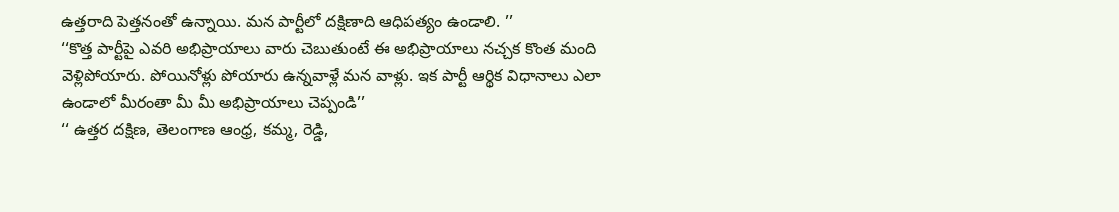ఉత్తరాది పెత్తనంతో ఉన్నాయి. మన పార్టీలో దక్షిణాది ఆధిపత్యం ఉండాలి. ’’
‘‘కొత్త పార్టీపై ఎవరి అభిప్రాయాలు వారు చెబుతుంటే ఈ అభిప్రాయాలు నచ్చక కొంత మంది వెళ్లిపోయారు. పోయినోళ్లు పోయారు ఉన్నవాళ్లే మన వాళ్లు. ఇక పార్టీ ఆర్థిక విధానాలు ఎలా ఉండాలో మీరంతా మీ మీ అభిప్రాయాలు చెప్పండి’’
‘‘ ఉత్తర దక్షిణ, తెలంగాణ ఆంధ్ర, కమ్మ, రెడ్డి,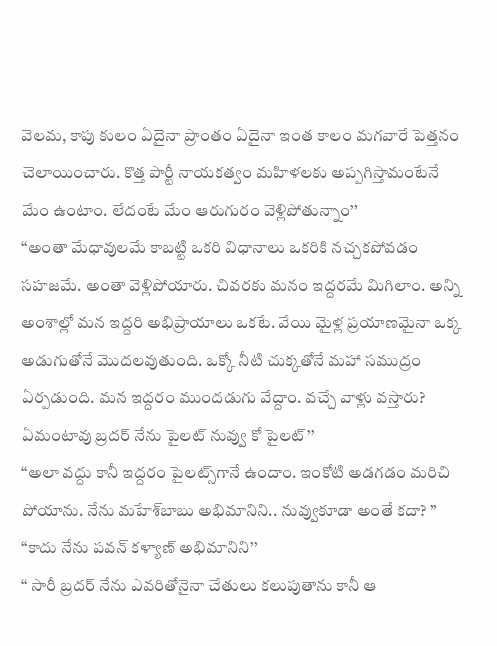వెలమ, కాపు కులం ఏదైనా ప్రాంతం ఏదైనా ఇంత కాలం మగవారే పెత్తనం చెలాయించారు. కొత్త పార్టీ నాయకత్వం మహిళలకు అప్పగిస్తామంటేనే మేం ఉంటాం. లేదంటే మేం ఆరుగురం వెళ్లిపోతున్నాం’’
‘‘అంతా మేధావులమే కాబట్టి ఒకరి విధానాలు ఒకరికి నచ్చకపోవడం సహజమే. అంతా వెళ్లిపోయారు. చివరకు మనం ఇద్దరమే మిగిలాం. అన్ని అంశాల్లో మన ఇద్దరి అభిప్రాయాలు ఒకటే. వేయి మైళ్ల ప్రయాణమైనా ఒక్క అడుగుతోనే మొదలవుతుంది. ఒక్కో నీటి చుక్కతోనే మహా సముద్రం ఏర్పడుంది. మన ఇద్దరం ముందడుగు వేద్దాం. వచ్చే వాళ్లు వస్తారు? ఏమంటావు బ్రదర్ నేను పైలట్ నువ్వు కో పైలట్’’
‘‘అలా వద్దు కానీ ఇద్దరం పైలట్స్‌గానే ఉందాం. ఇంకోటి అడగడం మరిచి పోయాను. నేను మహేశ్‌బాబు అభిమానిని.. నువ్వుకూడా అంతే కదా? ’’
‘‘కాదు నేను పవన్ కళ్యాణ్ అభిమానిని’’
‘‘ సారీ బ్రదర్ నేను ఎవరితోనైనా చేతులు కలుపుతాను కానీ ఆ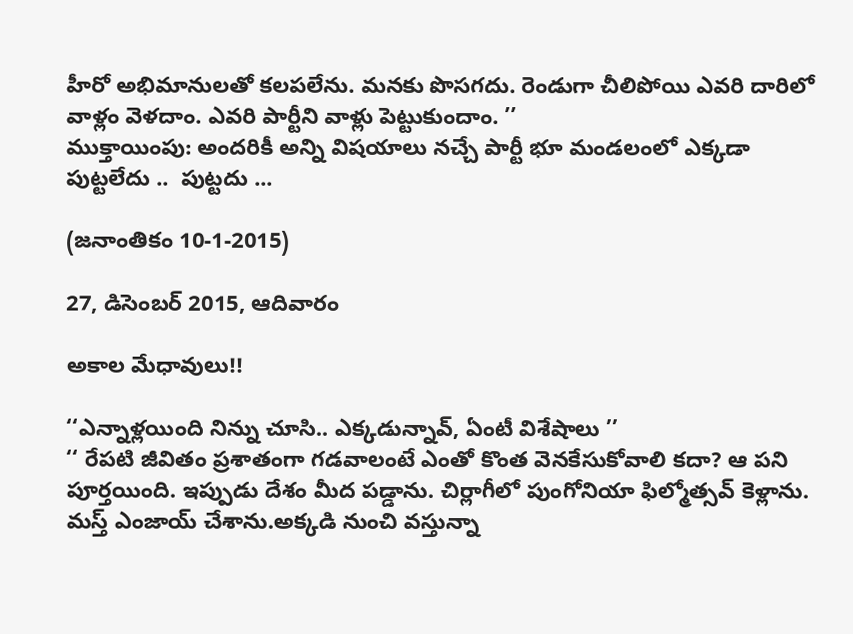హీరో అభిమానులతో కలపలేను. మనకు పొసగదు. రెండుగా చీలిపోయి ఎవరి దారిలో వాళ్లం వెళదాం. ఎవరి పార్టీని వాళ్లు పెట్టుకుందాం. ’’
ముక్తాయింపు: అందరికీ అన్ని విషయాలు నచ్చే పార్టీ భూ మండలంలో ఎక్కడా పుట్టలేదు ..  పుట్టదు ...

(జనాంతికం 10-1-2015)

27, డిసెంబర్ 2015, ఆదివారం

అకాల మేధావులు!!

‘‘ఎన్నాళ్లయింది నిన్ను చూసి.. ఎక్కడున్నావ్, ఏంటీ విశేషాలు ’’
‘‘ రేపటి జీవితం ప్రశాతంగా గడవాలంటే ఎంతో కొంత వెనకేసుకోవాలి కదా? ఆ పని పూర్తయింది. ఇప్పుడు దేశం మీద పడ్డాను. చిర్లాగీలో పుంగోనియా ఫిల్మోత్సవ్ కెళ్లాను. మస్త్ ఎంజాయ్ చేశాను.అక్కడి నుంచి వస్తున్నా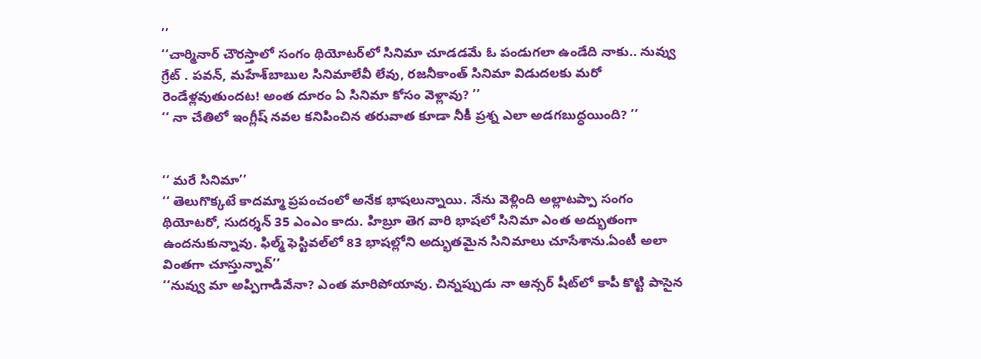’’
‘‘చార్మినార్ చౌరస్తాలో సంగం థియోటర్‌లో సినిమా చూడడమే ఓ పండుగలా ఉండేది నాకు.. నువ్వు గ్రేట్ . పవన్, మహేశ్‌బాబుల సినిమాలేవీ లేవు, రజనీకాంత్ సినిమా విడుదలకు మరో రెండేళ్లవుతుందట! అంత దూరం ఏ సినిమా కోసం వెళ్లావు? ’’
‘‘ నా చేతిలో ఇంగ్లీష్ నవల కనిపించిన తరువాత కూడా నీకీ ప్రశ్న ఎలా అడగబుద్ధయింది? ’’


‘‘ మరే సినిమా’’
‘‘ తెలుగొక్కటే కాదమ్మా ప్రపంచంలో అనేక భాషలున్నాయి. నేను వెళ్లింది అల్లాటప్పా సంగం థియోటరో, సుదర్శన్ 35 ఎంఎం కాదు. హిబ్రూ తెగ వారి భాషలో సినిమా ఎంత అద్భుతంగా ఉందనుకున్నావు. ఫిల్మ్ ఫెస్టివల్‌లో 83 భాషల్లోని అద్భుతమైన సినిమాలు చూసేశాను.ఏంటీ అలా వింతగా చూస్తున్నావ్’’
‘‘నువ్వు మా అప్పిగాడివేనా? ఎంత మారిపోయావు. చిన్నప్పుడు నా ఆన్సర్ షీట్‌లో కాపీ కొట్టి పాసైన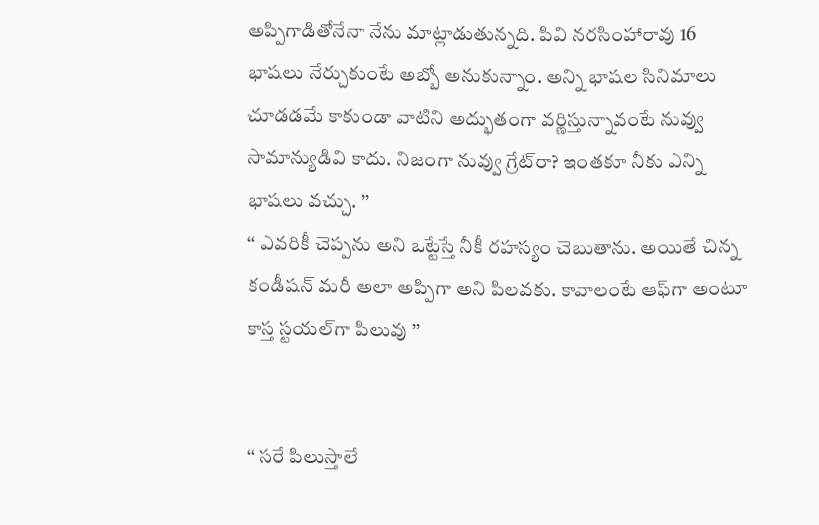అప్పిగాడితోనేనా నేను మాట్లాడుతున్నది. పివి నరసింహారావు 16 భాషలు నేర్చుకుంటే అబ్బో అనుకున్నాం. అన్ని భాషల సినిమాలు చూడడమే కాకుండా వాటిని అద్భుతంగా వర్ణిస్తున్నావంటే నువ్వు సామాన్యుడివి కాదు. నిజంగా నువ్వు గ్రేట్‌రా? ఇంతకూ నీకు ఎన్ని భాషలు వచ్చు. ’’
‘‘ ఎవరికీ చెప్పను అని ఒట్టేస్తే నీకీ రహస్యం చెబుతాను. అయితే చిన్న కండీషన్ మరీ అలా అప్పిగా అని పిలవకు. కావాలంటే ఆఫ్‌గా అంటూ కాస్త స్టయల్‌గా పిలువు ’’


‘‘ సరే పిలుస్తాలే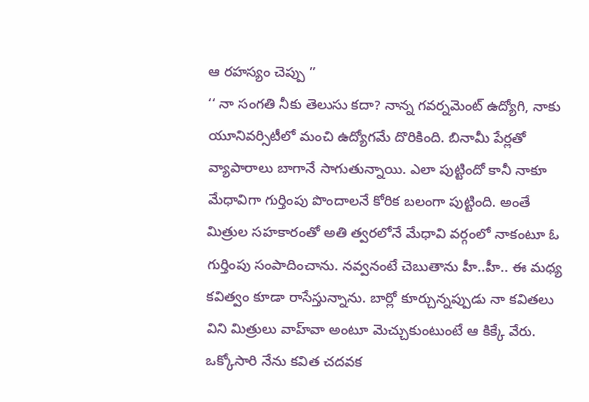ఆ రహస్యం చెప్పు ’’
‘‘ నా సంగతి నీకు తెలుసు కదా? నాన్న గవర్నమెంట్ ఉద్యోగి, నాకు యూనివర్సిటీలో మంచి ఉద్యోగమే దొరికింది. బినామీ పేర్లతో వ్యాపారాలు బాగానే సాగుతున్నాయి. ఎలా పుట్టిందో కానీ నాకూ మేధావిగా గుర్తింపు పొందాలనే కోరిక బలంగా పుట్టింది. అంతే మిత్రుల సహకారంతో అతి త్వరలోనే మేధావి వర్గంలో నాకంటూ ఓ గుర్తింపు సంపాదించాను. నవ్వనంటే చెబుతాను హీ..హీ.. ఈ మధ్య కవిత్వం కూడా రాసేస్తున్నాను. బార్లో కూర్చున్నప్పుడు నా కవితలు విని మిత్రులు వాహ్‌వా అంటూ మెచ్చుకుంటుంటే ఆ కిక్కే వేరు. ఒక్కోసారి నేను కవిత చదవక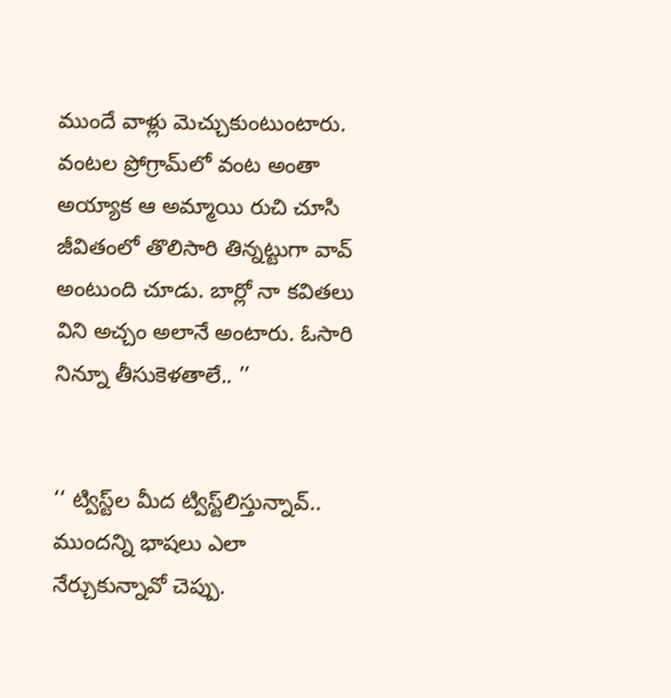ముందే వాళ్లు మెచ్చుకుంటుంటారు. వంటల ప్రోగ్రామ్‌లో వంట అంతా అయ్యాక ఆ అమ్మాయి రుచి చూసి జీవితంలో తొలిసారి తిన్నట్టుగా వావ్ అంటుంది చూడు. బార్లో నా కవితలు విని అచ్చం అలానే అంటారు. ఓసారి నిన్నూ తీసుకెళతాలే.. ’’


‘‘ ట్విస్ట్‌ల మీద ట్విస్ట్‌లిస్తున్నావ్.. ముందన్ని భాషలు ఎలా నేర్చుకున్నావో చెప్పు.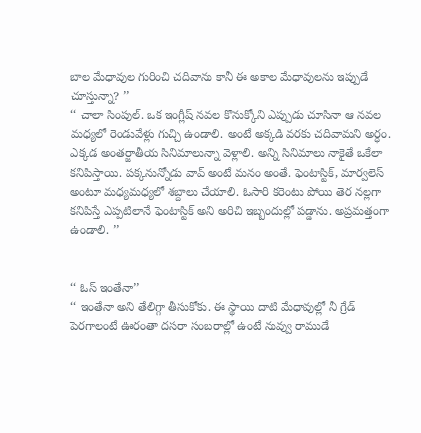బాల మేధావుల గురించి చదివాను కానీ ఈ అకాల మేధావులను ఇప్పుడే చూస్తున్నా? ’’
‘‘ చాలా సింపుల్. ఒక ఇంగ్లీష్ నవల కొనుక్కోని ఎప్పుడు చూసినా ఆ నవల మధ్యలో రెండువేళ్లు గుచ్చి ఉండాలి. అంటే అక్కడి వరకు చదివామని అర్ధం. ఎక్కడ అంతర్జాతీయ సినిమాలున్నా వెళ్లాలి. అన్ని సినిమాలు నాకైతే ఒకేలా కనిపిస్తాయి. పక్కనున్నోడు వావ్ అంటే మనం అంతే. ఫెంటాస్టిక్, మార్వలెస్ అంటూ మధ్యమధ్యలో శబ్దాలు చేయాలి. ఓసారి కరెంటు పోయి తెర నల్లగా కనిపిస్తే ఎప్పటిలానే ఫెంటాస్టిక్ అని అరిచి ఇబ్బందుల్లో పడ్డాను. అప్రమత్తంగా ఉండాలి. ’’


‘‘ ఓస్ ఇంతేనా’’
‘‘ ఇంతేనా అని తేలిగ్గా తీసుకోకు. ఈ స్థాయి దాటి మేధావుల్లో నీ గ్రేడ్ పెరగాలంటే ఊరంతా దసరా సంబరాల్లో ఉంటే నువ్వు రాముడే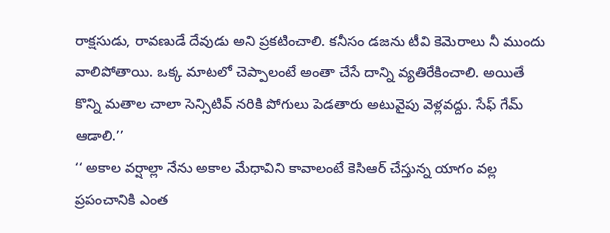రాక్షసుడు, రావణుడే దేవుడు అని ప్రకటించాలి. కనీసం డజను టీవి కెమెరాలు నీ ముందు వాలిపోతాయి. ఒక్క మాటలో చెప్పాలంటే అంతా చేసే దాన్ని వ్యతిరేకించాలి. అయితే కొన్ని మతాల చాలా సెన్సిటివ్ నరికి పోగులు పెడతారు అటువైపు వెళ్లవద్దు. సేఫ్ గేమ్ ఆడాలి.’’
‘‘ అకాల వర్షాల్లా నేను అకాల మేధావిని కావాలంటే కెసిఆర్ చేస్తున్న యాగం వల్ల ప్రపంచానికి ఎంత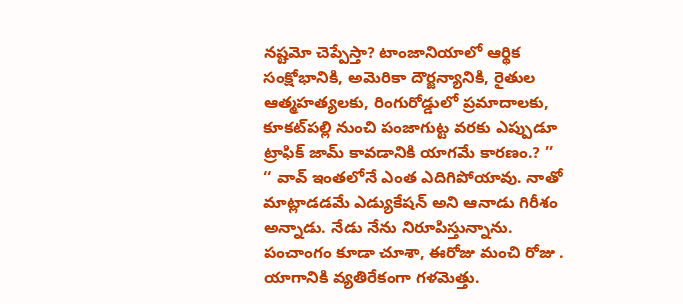నష్టమో చెప్పేస్తా? టాంజానియాలో ఆర్థిక సంక్షోభానికి, అమెరికా దౌర్జన్యానికి, రైతుల ఆత్మహత్యలకు, రింగురోడ్డులో ప్రమాదాలకు, కూకట్‌పల్లి నుంచి పంజాగుట్ట వరకు ఎప్పుడూ ట్రాఫిక్ జామ్ కావడానికి యాగమే కారణం.? ’’
‘‘ వావ్ ఇంతలోనే ఎంత ఎదిగిపోయావు. నాతో మాట్లాడడమే ఎడ్యుకేషన్ అని ఆనాడు గిరీశం అన్నాడు. నేడు నేను నిరూపిస్తున్నాను. పంచాంగం కూడా చూశా, ఈరోజు మంచి రోజు . యాగానికి వ్యతిరేకంగా గళమెత్తు.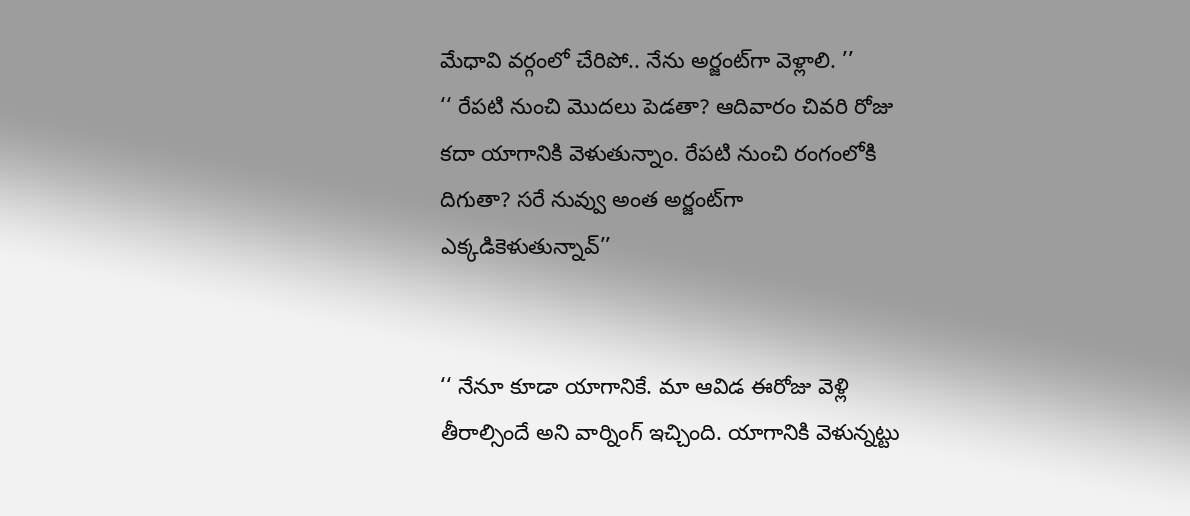మేధావి వర్గంలో చేరిపో.. నేను అర్జంట్‌గా వెళ్లాలి. ’’
‘‘ రేపటి నుంచి మొదలు పెడతా? ఆదివారం చివరి రోజు కదా యాగానికి వెళుతున్నాం. రేపటి నుంచి రంగంలోకి దిగుతా? సరే నువ్వు అంత అర్జంట్‌గా ఎక్కడికెళుతున్నావ్’’


‘‘ నేనూ కూడా యాగానికే. మా ఆవిడ ఈరోజు వెళ్లి తీరాల్సిందే అని వార్నింగ్ ఇచ్చింది. యాగానికి వెళున్నట్టు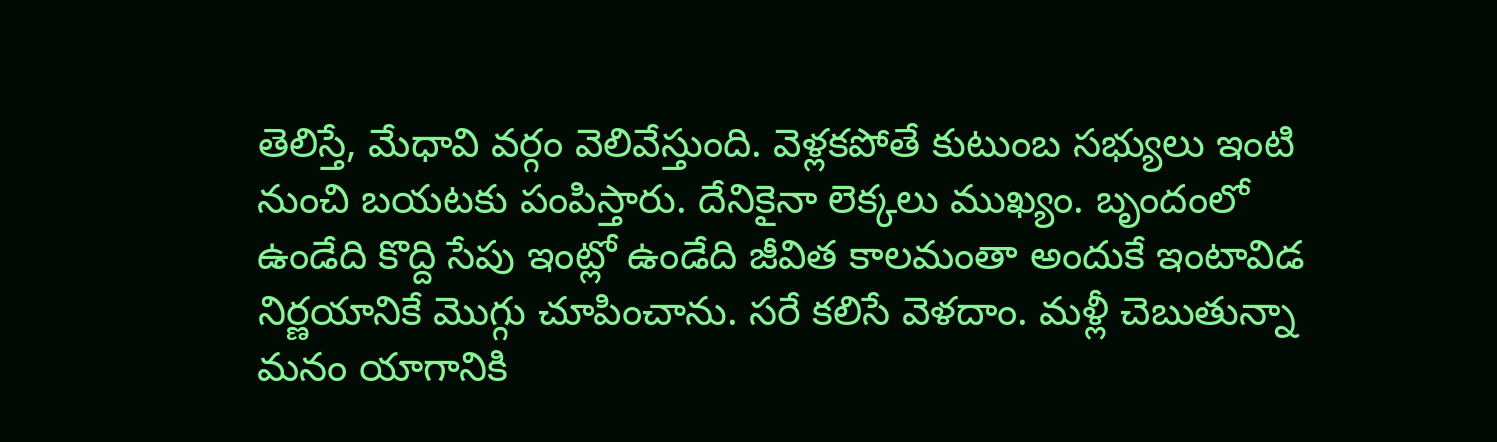తెలిస్తే, మేధావి వర్గం వెలివేస్తుంది. వెళ్లకపోతే కుటుంబ సభ్యులు ఇంటి నుంచి బయటకు పంపిస్తారు. దేనికైనా లెక్కలు ముఖ్యం. బృందంలో ఉండేది కొద్ది సేపు ఇంట్లో ఉండేది జీవిత కాలమంతా అందుకే ఇంటావిడ నిర్ణయానికే మొగ్గు చూపించాను. సరే కలిసే వెళదాం. మళ్లీ చెబుతున్నా మనం యాగానికి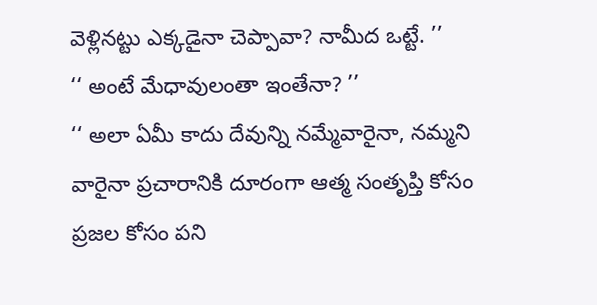వెళ్లినట్టు ఎక్కడైనా చెప్పావా? నామీద ఒట్టే. ’’
‘‘ అంటే మేధావులంతా ఇంతేనా? ’’
‘‘ అలా ఏమీ కాదు దేవున్ని నమ్మేవారైనా, నమ్మని వారైనా ప్రచారానికి దూరంగా ఆత్మ సంతృప్తి కోసం ప్రజల కోసం పని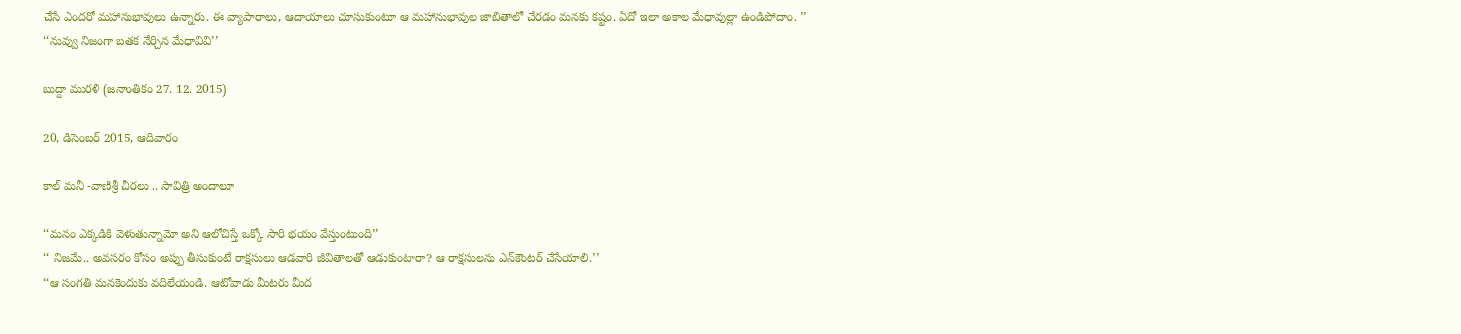చేసే ఎందరో మహానుభావులు ఉన్నారు. ఈ వ్యాపారాలు, ఆదాయాలు చూసుకుంటూ ఆ మహానుభావుల జాబితాలో చేరడం మనకు కష్టం. ఏదో ఇలా అకాల మేధావుల్లా ఉండిపోదాం. ’’
‘‘నువ్వు నిజంగా బతక నేర్చిన మేధావివి’’

బుద్దా మురళి (జనాంతికం 27. 12. 2015)

20, డిసెంబర్ 2015, ఆదివారం

కాల్ మనీ -వాణిశ్రీ చీరలు .. సావిత్రి అందాలూ

‘‘మనం ఎక్కడికి వెళుతున్నామో అని ఆలోచిస్తే ఒక్కో సారి భయం వేస్తుంటుంది’’
‘‘ నిజమే.. అవసరం కోసం అప్పు తీసుకుంటే రాక్షసులు ఆడవారి జీవితాలతో ఆడుకుంటారా? ఆ రాక్షసులను ఎన్‌కౌంటర్ చేసేయాలి.’’
‘‘ఆ సంగతి మనకెందుకు వదిలేయండి. ఆటోవాడు మీటరు మీద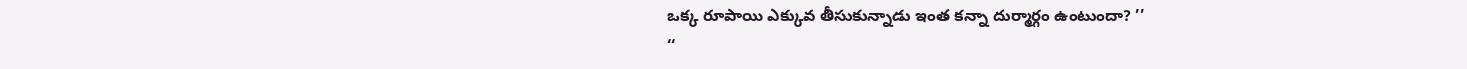ఒక్క రూపాయి ఎక్కువ తీసుకున్నాడు ఇంత కన్నా దుర్మార్గం ఉంటుందా? ’’
‘‘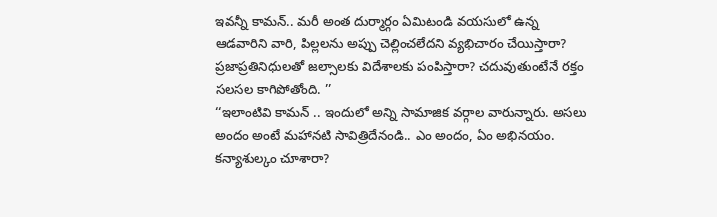ఇవన్నీ కామన్.. మరీ అంత దుర్మార్గం ఏమిటండి వయసులో ఉన్న ఆడవారిని వారి, పిల్లలను అప్పు చెల్లించలేదని వ్యభిచారం చేయిస్తారా? ప్రజాప్రతినిధులతో జల్సాలకు విదేశాలకు పంపిస్తారా? చదువుతుంటేనే రక్తం సలసల కాగిపోతోంది. ’’
‘‘ఇలాంటివి కామన్ .. ఇందులో అన్ని సామాజిక వర్గాల వారున్నారు. అసలు అందం అంటే మహానటి సావిత్రిదేనండి.. ఎం అందం, ఏం అభినయం. కన్యాశుల్కం చూశారా?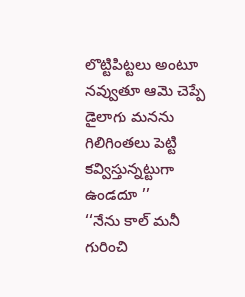లొట్టిపిట్టలు అంటూ నవ్వుతూ ఆమె చెప్పే డైలాగు మనను గిలిగింతలు పెట్టి కవ్విస్తున్నట్టుగా ఉండదూ ’’
‘‘నేను కాల్ మనీ గురించి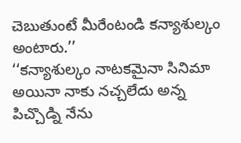చెబుతుంటే మీరేంటండి కన్యాశుల్కం అంటారు.’’
‘‘కన్యాశుల్కం నాటకమైనా సినిమా అయినా నాకు నచ్చలేదు అన్న పిచ్చొడ్ని నేను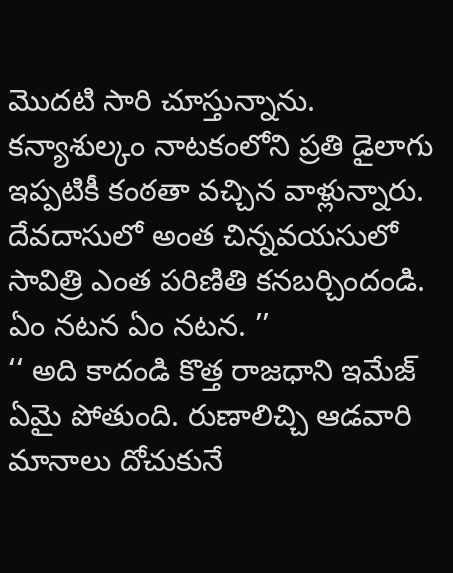మొదటి సారి చూస్తున్నాను. కన్యాశుల్కం నాటకంలోని ప్రతి డైలాగు ఇప్పటికీ కంఠతా వచ్చిన వాళ్లున్నారు. దేవదాసులో అంత చిన్నవయసులో సావిత్రి ఎంత పరిణితి కనబర్చిందండి. ఏం నటన ఏం నటన. ’’
‘‘ అది కాదండి కొత్త రాజధాని ఇమేజ్ ఏమై పోతుంది. రుణాలిచ్చి ఆడవారి మానాలు దోచుకునే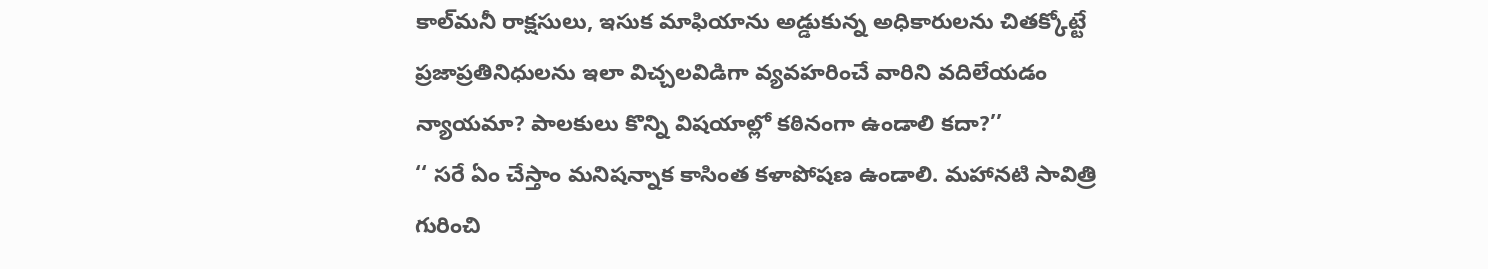కాల్‌మనీ రాక్షసులు, ఇసుక మాఫియాను అడ్డుకున్న అధికారులను చితక్కోట్టే ప్రజాప్రతినిధులను ఇలా విచ్చలవిడిగా వ్యవహరించే వారిని వదిలేయడం న్యాయమా? పాలకులు కొన్ని విషయాల్లో కఠినంగా ఉండాలి కదా?’’
‘‘ సరే ఏం చేస్తాం మనిషన్నాక కాసింత కళాపోషణ ఉండాలి. మహానటి సావిత్రి గురించి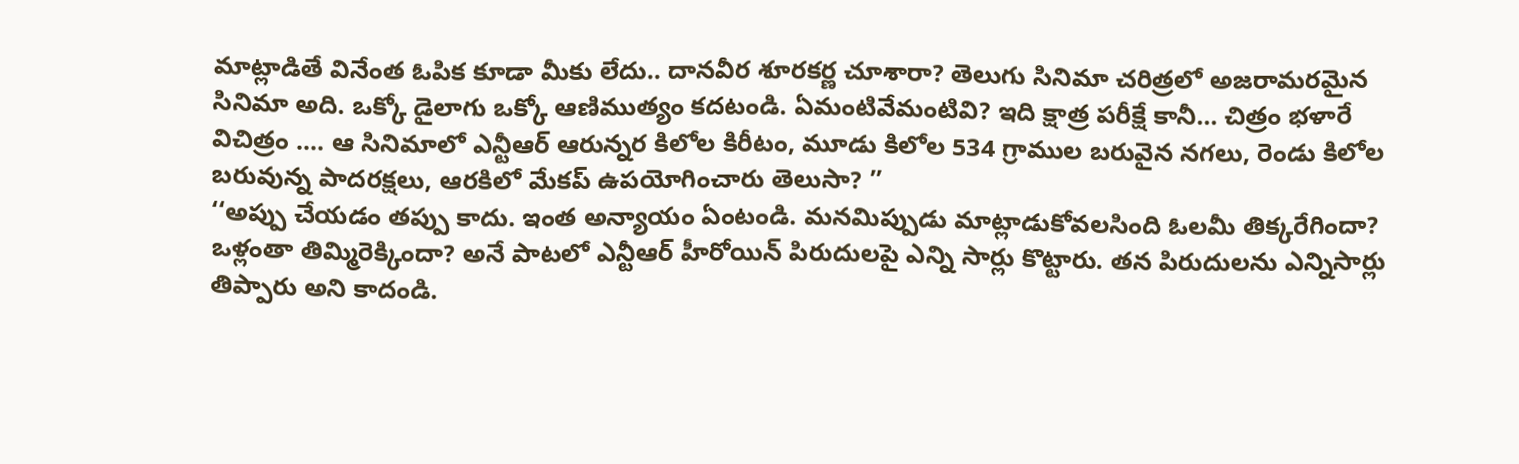మాట్లాడితే వినేంత ఓపిక కూడా మీకు లేదు.. దానవీర శూరకర్ణ చూశారా? తెలుగు సినిమా చరిత్రలో అజరామరమైన సినిమా అది. ఒక్కో డైలాగు ఒక్కో ఆణిముత్యం కదటండి. ఏమంటివేమంటివి? ఇది క్షాత్ర పరీక్షే కానీ... చిత్రం భళారే విచిత్రం .... ఆ సినిమాలో ఎన్టీఆర్ ఆరున్నర కిలోల కిరీటం, మూడు కిలోల 534 గ్రాముల బరువైన నగలు, రెండు కిలోల బరువున్న పాదరక్షలు, ఆరకిలో మేకప్ ఉపయోగించారు తెలుసా? ’’
‘‘అప్పు చేయడం తప్పు కాదు. ఇంత అన్యాయం ఏంటండి. మనమిప్పుడు మాట్లాడుకోవలసింది ఓలమీ తిక్కరేగిందా? ఒళ్లంతా తిమ్మిరెక్కిందా? అనే పాటలో ఎన్టీఆర్ హీరోయిన్ పిరుదులపై ఎన్ని సార్లు కొట్టారు. తన పిరుదులను ఎన్నిసార్లు తిప్పారు అని కాదండి.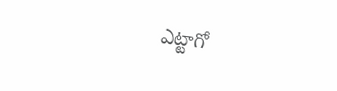ఎట్టాగో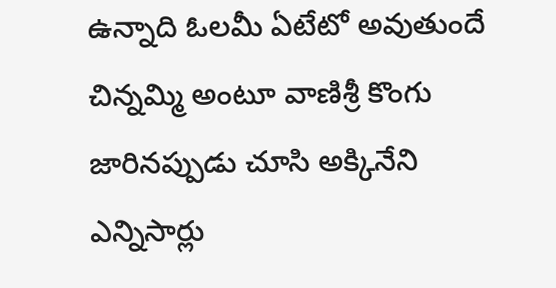ఉన్నాది ఓలమీ ఏటేటో అవుతుందే చిన్నమ్మి అంటూ వాణిశ్రీ కొంగు జారినప్పుడు చూసి అక్కినేని ఎన్నిసార్లు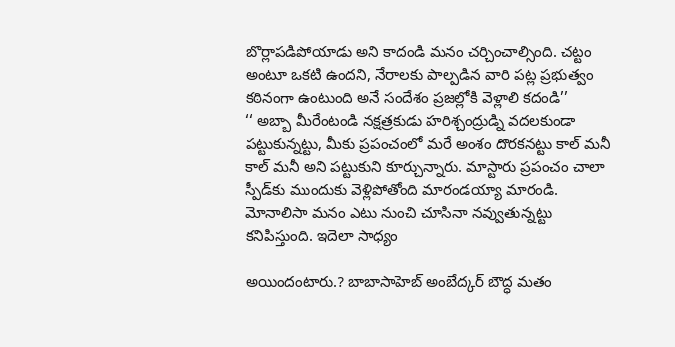బొర్లాపడిపోయాడు అని కాదండి మనం చర్చించాల్సింది. చట్టం అంటూ ఒకటి ఉందని, నేరాలకు పాల్పడిన వారి పట్ల ప్రభుత్వం కఠినంగా ఉంటుంది అనే సందేశం ప్రజల్లోకి వెళ్లాలి కదండి’’
‘‘ అబ్బా మీరేంటండి నక్షత్రకుడు హరిశ్చంద్రుడ్ని వదలకుండా పట్టుకున్నట్టు, మీకు ప్రపంచంలో మరే అంశం దొరకనట్టు కాల్ మనీ కాల్ మనీ అని పట్టుకుని కూర్చున్నారు. మాస్టారు ప్రపంచం చాలా స్పీడ్‌కు ముందుకు వెళ్లిపోతోంది మారండయ్యా మారండి. మోనాలిసా మనం ఎటు నుంచి చూసినా నవ్వుతున్నట్టు కనిపిస్తుంది. ఇదెలా సాధ్యం

అయిందంటారు.? బాబాసాహెబ్ అంబేద్కర్ బౌద్ధ మతం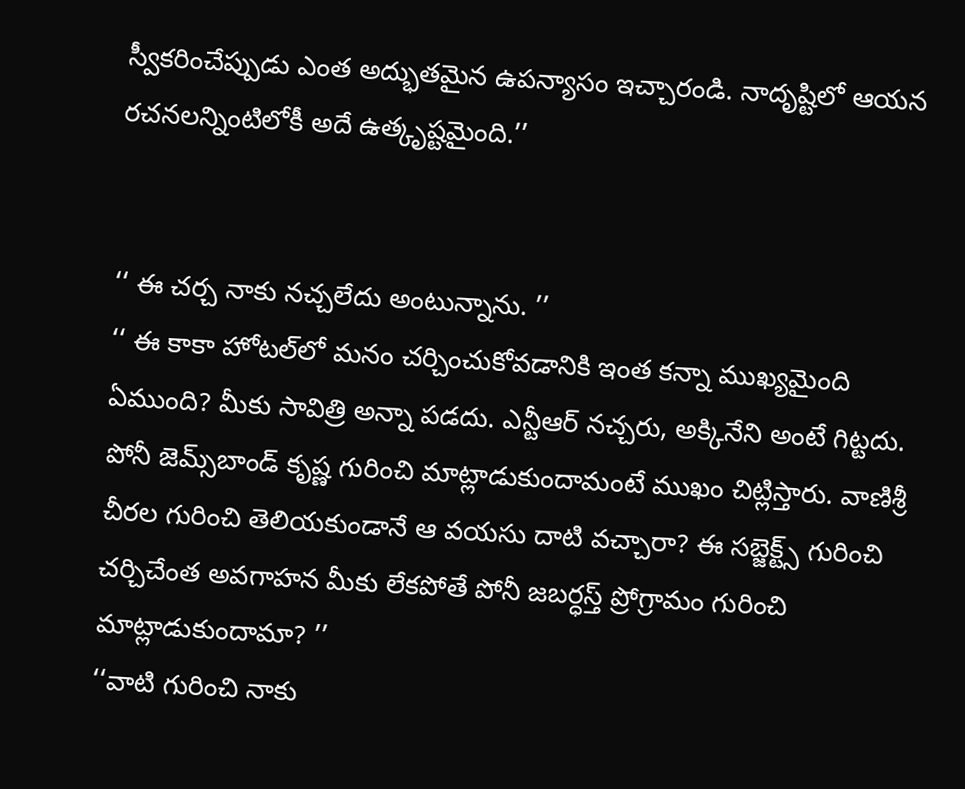స్వీకరించేప్పుడు ఎంత అద్భుతమైన ఉపన్యాసం ఇచ్చారండి. నాదృష్టిలో ఆయన రచనలన్నింటిలోకీ అదే ఉత్కృష్టమైంది.’’


‘‘ ఈ చర్చ నాకు నచ్చలేదు అంటున్నాను. ’’
‘‘ ఈ కాకా హోటల్‌లో మనం చర్చించుకోవడానికి ఇంత కన్నా ముఖ్యమైంది ఏముంది? మీకు సావిత్రి అన్నా పడదు. ఎన్టీఆర్ నచ్చరు, అక్కినేని అంటే గిట్టదు. పోనీ జెమ్స్‌బాండ్ కృష్ణ గురించి మాట్లాడుకుందామంటే ముఖం చిట్లిస్తారు. వాణిశ్రీ చీరల గురించి తెలియకుండానే ఆ వయసు దాటి వచ్చారా? ఈ సబ్జెక్ట్స్ గురించి చర్చిచేంత అవగాహన మీకు లేకపోతే పోనీ జబర్ధస్త్ ప్రోగ్రామం గురించి మాట్లాడుకుందామా? ’’
‘‘వాటి గురించి నాకు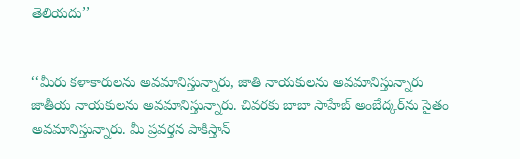తెలియదు’’


‘‘మీరు కళాకారులను అవమానిస్తున్నారు, జాతి నాయకులను అవమానిస్తున్నారు జాతీయ నాయకులను అవమానిస్తున్నారు. చివరకు బాబా సాహేబ్ అంబేద్కర్‌ను సైతం అవమానిస్తున్నారు. మీ ప్రవర్తన పాకిస్తాన్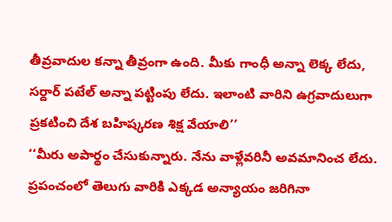తీవ్రవాదుల కన్నా తీవ్రంగా ఉంది. మీకు గాంధీ అన్నా లెక్క లేదు, సర్దార్ పటేల్ అన్నా పట్టింపు లేదు. ఇలాంటి వారిని ఉగ్రవాదులుగా ప్రకటించి దేశ బహిష్కరణ శిక్ష వేయాలి’’
‘‘మీరు అపార్థం చేసుకున్నారు. నేను వాళ్లేవరినీ అవమానించ లేదు. ప్రపంచంలో తెలుగు వారికి ఎక్కడ అన్యాయం జరిగినా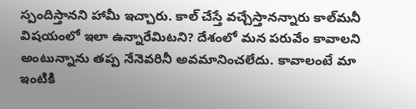స్పందిస్తానని హామీ ఇచ్చారు. కాల్ చేస్తే వచ్చేస్తానన్నారు కాల్‌మనీ విషయంలో ఇలా ఉన్నారేమిటని? దేశంలో మన పరువేం కావాలని అంటున్నాను తప్ప నేనెవరినీ అవమానించలేదు. కావాలంటే మా ఇంటికి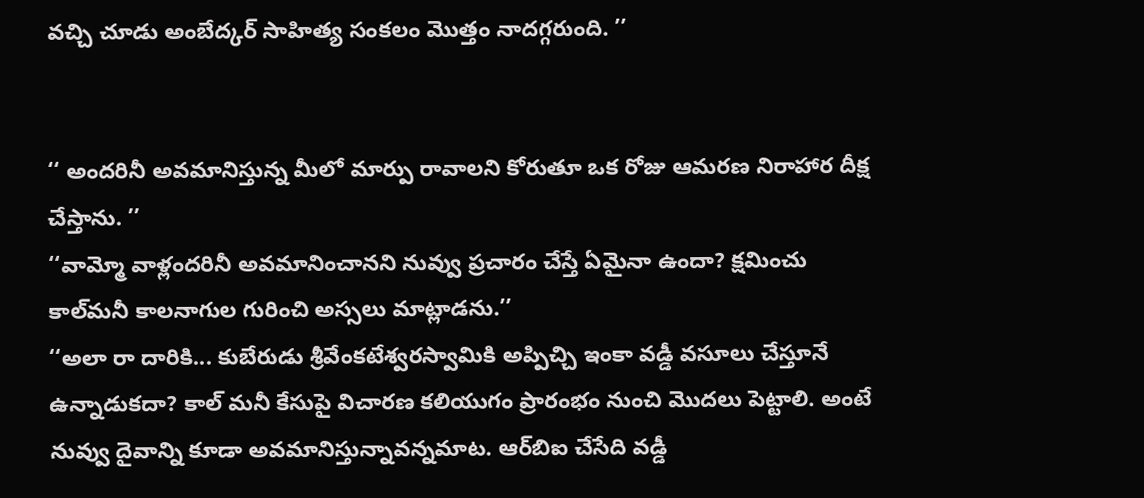వచ్చి చూడు అంబేద్కర్ సాహిత్య సంకలం మొత్తం నాదగ్గరుంది. ’’


‘‘ అందరినీ అవమానిస్తున్న మీలో మార్పు రావాలని కోరుతూ ఒక రోజు ఆమరణ నిరాహార దీక్ష చేస్తాను. ’’
‘‘వామ్మో వాళ్లందరినీ అవమానించానని నువ్వు ప్రచారం చేస్తే ఏమైనా ఉందా? క్షమించు కాల్‌మనీ కాలనాగుల గురించి అస్సలు మాట్లాడను.’’
‘‘అలా రా దారికి... కుబేరుడు శ్రీవేంకటేశ్వరస్వామికి అప్పిచ్చి ఇంకా వడ్డీ వసూలు చేస్తూనే ఉన్నాడుకదా? కాల్ మనీ కేసుపై విచారణ కలియుగం ప్రారంభం నుంచి మొదలు పెట్టాలి. అంటే నువ్వు దైవాన్ని కూడా అవమానిస్తున్నావన్నమాట. ఆర్‌బిఐ చేసేది వడ్డీ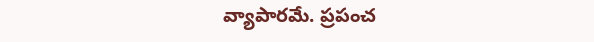వ్యాపారమే. ప్రపంచ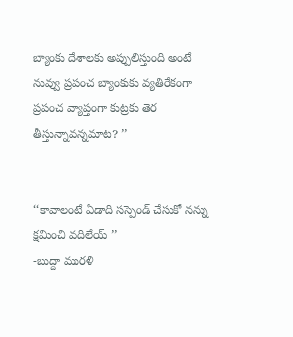బ్యాంకు దేశాలకు అప్పులిస్తుంది అంటే నువ్వు ప్రపంచ బ్యాంకుకు వ్యతిరేకంగా ప్రపంచ వ్యాప్తంగా కుట్రకు తెర తీస్తున్నావన్నమాట? ’’


‘‘కావాలంటే ఏడాది సస్పెండ్ చేసుకో నన్ను క్షమించి వదిలేయ్ ’’
-బుద్దా మురళి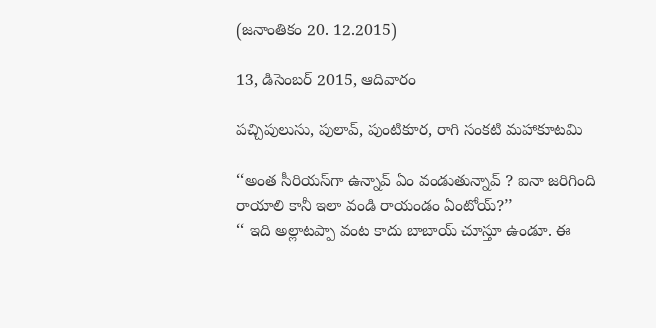(జనాంతికం 20. 12.2015)

13, డిసెంబర్ 2015, ఆదివారం

పచ్చిపులుసు, పులావ్, పుంటికూర, రాగి సంకటి మహాకూటమి

‘‘అంత సీరియస్‌గా ఉన్నావ్ ఏం వండుతున్నావ్ ? ఐనా జరిగింది రాయాలి కానీ ఇలా వండి రాయండం ఏంటోయ్?’’
‘‘ ఇది అల్లాటప్పా వంట కాదు బాబాయ్ చూస్తూ ఉండూ. ఈ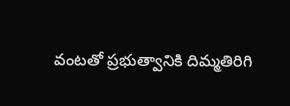వంటతో ప్రభుత్వానికి దిమ్మతిరిగి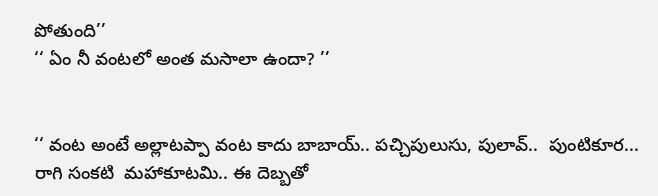పోతుంది’’
‘‘ ఏం నీ వంటలో అంత మసాలా ఉందా? ’’


‘‘ వంట అంటే అల్లాటప్పా వంట కాదు బాబాయ్.. పచ్చిపులుసు, పులావ్..  పుంటికూర... రాగి సంకటి  మహాకూటమి.. ఈ దెబ్బతో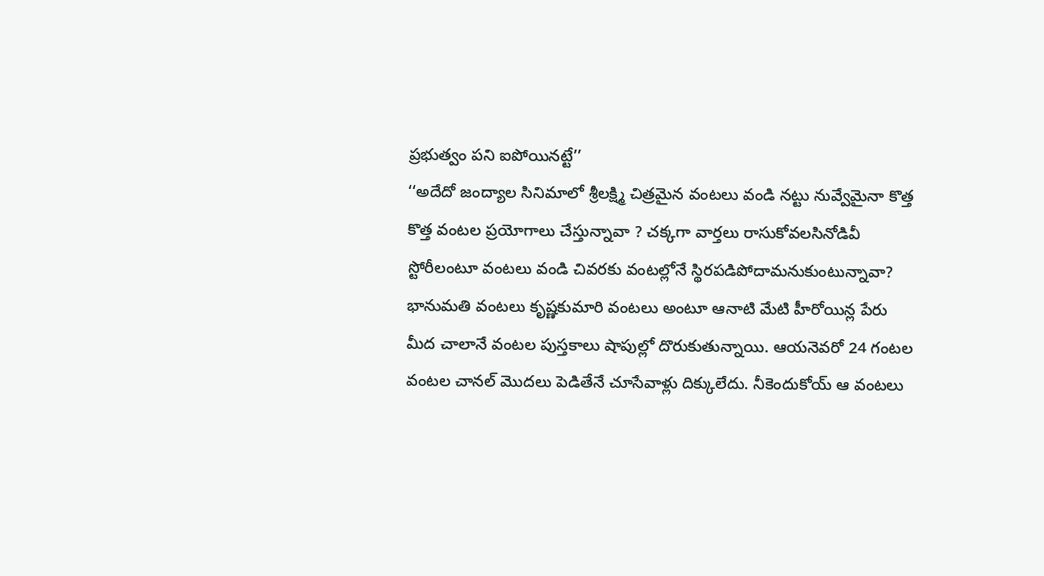ప్రభుత్వం పని ఐపోయినట్టే’’
‘‘అదేదో జంద్యాల సినిమాలో శ్రీలక్ష్మి చిత్రమైన వంటలు వండి నట్టు నువ్వేమైనా కొత్త కొత్త వంటల ప్రయోగాలు చేస్తున్నావా ? చక్కగా వార్తలు రాసుకోవలసినోడివీ స్టోరీలంటూ వంటలు వండి చివరకు వంటల్లోనే స్థిరపడిపోదామనుకుంటున్నావా? భానుమతి వంటలు కృష్ణకుమారి వంటలు అంటూ ఆనాటి మేటి హీరోయిన్ల పేరు మీద చాలానే వంటల పుస్తకాలు షాపుల్లో దొరుకుతున్నాయి. ఆయనెవరో 24 గంటల వంటల చానల్ మొదలు పెడితేనే చూసేవాళ్లు దిక్కులేదు. నీకెందుకోయ్ ఆ వంటలు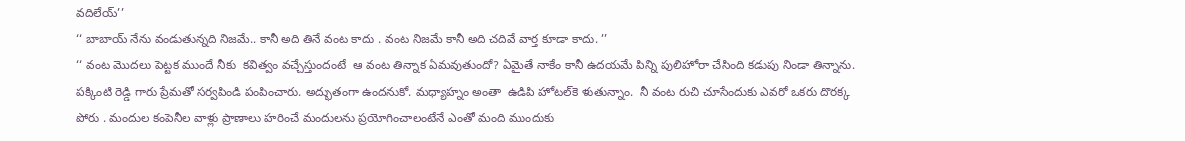వదిలేయ్’’
‘‘ బాబాయ్ నేను వండుతున్నది నిజమే.. కానీ అది తినే వంట కాదు . వంట నిజమే కానీ అది చదివే వార్త కూడా కాదు. ’’
‘‘ వంట మొదలు పెట్టక ముందే నీకు  కవిత్వం వచ్చేస్తుందంటే  ఆ వంట తిన్నాక ఏమవుతుందో? ఏమైతే నాకేం కానీ ఉదయమే పిన్ని పులిహోరా చేసింది కడుపు నిండా తిన్నాను. పక్కింటి రెడ్డి గారు ప్రేమతో సర్వపిండి పంపించారు. అద్భుతంగా ఉందనుకో. మధ్యాహ్నం అంతా  ఉడిపి హోటల్‌కె ళుతున్నాం.  నీ వంట రుచి చూసేందుకు ఎవరో ఒకరు దొరక్క పోరు . మందుల కంపెనీల వాళ్లు ప్రాణాలు హరించే మందులను ప్రయోగించాలంటేనే ఎంతో మంది ముందుకు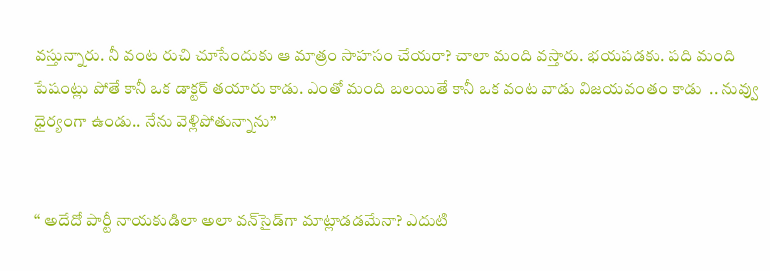వస్తున్నారు. నీ వంట రుచి చూసేందుకు ఆ మాత్రం సాహసం చేయరా? చాలా మంది వస్తారు. భయపడకు. పది మంది పేషంట్లు పోతే కానీ ఒక డాక్టర్ తయారు కాడు. ఎంతో మంది బలయితే కానీ ఒక వంట వాడు విజయవంతం కాడు  .. నువ్వు ధైర్యంగా ఉండు.. నేను వెళ్లిపోతున్నాను’’


‘‘ అదేదో పార్టీ నాయకుడిలా అలా వన్‌సైడ్‌గా మాట్లాడడమేనా? ఎదుటి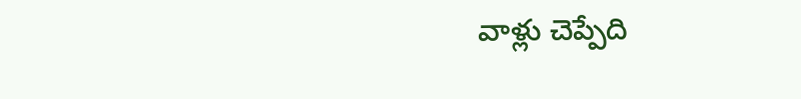వాళ్లు చెప్పేది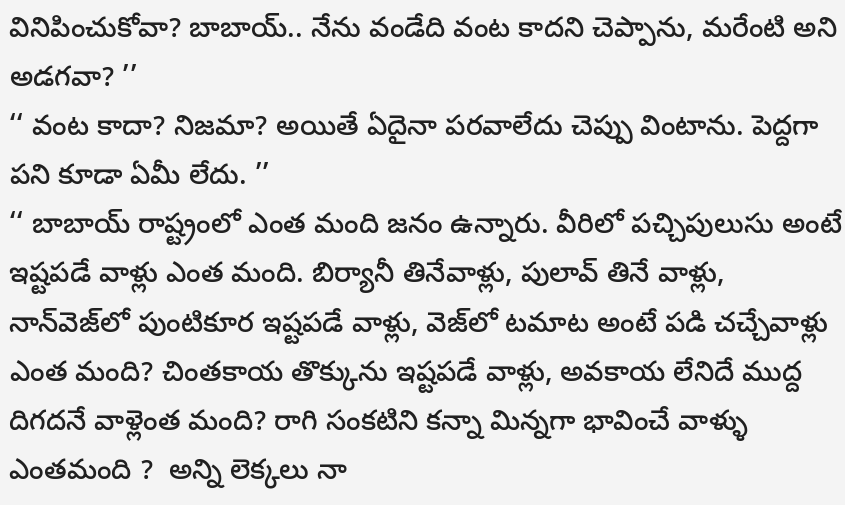వినిపించుకోవా? బాబాయ్.. నేను వండేది వంట కాదని చెప్పాను, మరేంటి అని అడగవా? ’’
‘‘ వంట కాదా? నిజమా? అయితే ఏదైనా పరవాలేదు చెప్పు వింటాను. పెద్దగా పని కూడా ఏమీ లేదు. ’’
‘‘ బాబాయ్ రాష్ట్రంలో ఎంత మంది జనం ఉన్నారు. వీరిలో పచ్చిపులుసు అంటే ఇష్టపడే వాళ్లు ఎంత మంది. బిర్యానీ తినేవాళ్లు, పులావ్ తినే వాళ్లు, నాన్‌వెజ్‌లో పుంటికూర ఇష్టపడే వాళ్లు, వెజ్‌లో టమాట అంటే పడి చచ్చేవాళ్లు ఎంత మంది? చింతకాయ తొక్కును ఇష్టపడే వాళ్లు, అవకాయ లేనిదే ముద్ద దిగదనే వాళ్లెంత మంది? రాగి సంకటిని కన్నా మిన్నగా భావించే వాళ్ళు ఎంతమంది ?  అన్ని లెక్కలు నా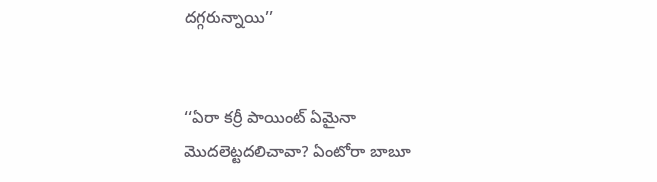దగ్గరున్నాయి’’


‘‘ఏరా కర్రీ పాయింట్ ఏమైనా మొదలెట్టదలిచావా? ఏంటోరా బాబూ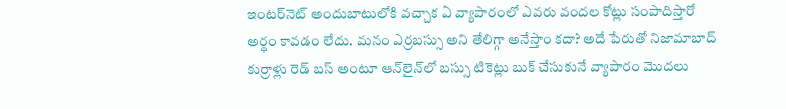ఇంటర్‌నెట్ అందుబాటులోకి వచ్చాక ఏ వ్యాపారంలో ఎవరు వందల కోట్లు సంపాదిస్తారో అర్థం కావడం లేదు. మనం ఎర్రబస్సు అని తేలిగ్గా అనేస్తాం కదా? అదే పేరుతో నిజామాబాద్ కుర్రాళ్లు రెడ్ బస్ అంటూ ఆన్‌లైన్‌లో బస్సు టికెట్లు బుక్ చేసుకునే వ్యాపారం మొదలు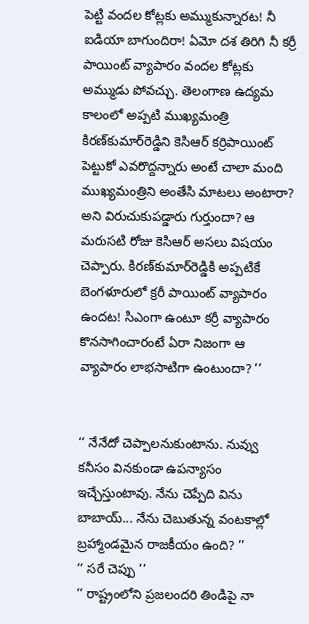పెట్టి వందల కోట్లకు అమ్ముకున్నారట! నీ ఐడియా బాగుందిరా! ఏమో దశ తిరిగి నీ కర్రీ పాయింట్ వ్యాపారం వందల కోట్లకు అమ్ముడు పోవచ్చు. తెలంగాణ ఉద్యమ కాలంలో అప్పటి ముఖ్యమంత్రి కిరణ్‌కుమార్‌రెడ్డిని కెసిఆర్ కర్రిపాయింట్ పెట్టుకో ఎవరొద్దన్నారు అంటే చాలా మంది ముఖ్యమంత్రిని అంతేసి మాటలు అంటారా? అని విరుచుకుపడ్డారు గుర్తుందా? ఆ మరుసటి రోజు కెసిఆర్ అసలు విషయం చెప్పారు. కిరణ్‌కుమార్‌రెడ్డికి అప్పటికే బెంగళూరులో క్రరీ పాయింట్ వ్యాపారం ఉందట! సిఎంగా ఉంటూ కర్రీ వ్యాపారం కొనసాగించారంటే ఏరా నిజంగా ఆ వ్యాపారం లాభసాటిగా ఉంటుందా? ’’


‘‘ నేనేదో చెప్పాలనుకుంటాను. నువ్వు కనీసం వినకుండా ఉపన్యాసం ఇచ్చేస్తుంటావు. నేను చెప్పేది విను బాబాయ్... నేను చెబుతున్న వంటకాల్లో బ్రహ్మాండమైన రాజకీయం ఉంది? ’’
‘‘ సరే చెప్పు ’’
‘‘ రాష్ట్రంలోని ప్రజలందరి తిండిపై నా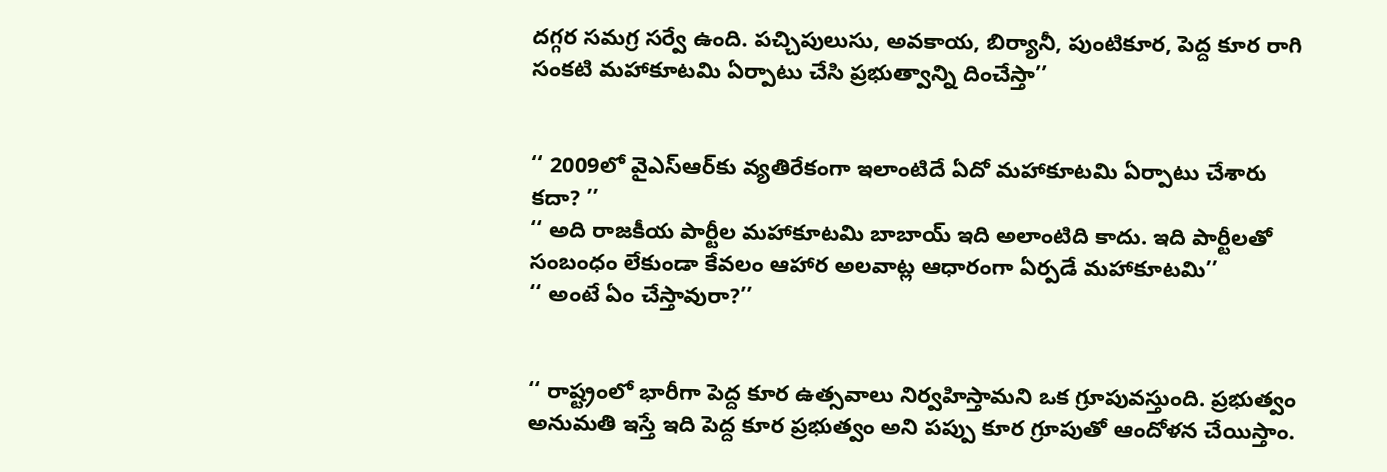దగ్గర సమగ్ర సర్వే ఉంది. పచ్చిపులుసు, అవకాయ, బిర్యానీ, పుంటికూర, పెద్ద కూర రాగి సంకటి మహాకూటమి ఏర్పాటు చేసి ప్రభుత్వాన్ని దించేస్తా’’


‘‘ 2009లో వైఎస్‌ఆర్‌కు వ్యతిరేకంగా ఇలాంటిదే ఏదో మహాకూటమి ఏర్పాటు చేశారు కదా? ’’
‘‘ అది రాజకీయ పార్టీల మహాకూటమి బాబాయ్ ఇది అలాంటిది కాదు. ఇది పార్టీలతో సంబంధం లేకుండా కేవలం ఆహార అలవాట్ల ఆధారంగా ఏర్పడే మహాకూటమి’’
‘‘ అంటే ఏం చేస్తావురా?’’


‘‘ రాష్ట్రంలో భారీగా పెద్ద కూర ఉత్సవాలు నిర్వహిస్తామని ఒక గ్రూపువస్తుంది. ప్రభుత్వం అనుమతి ఇస్తే ఇది పెద్ద కూర ప్రభుత్వం అని పప్పు కూర గ్రూపుతో ఆందోళన చేయిస్తాం.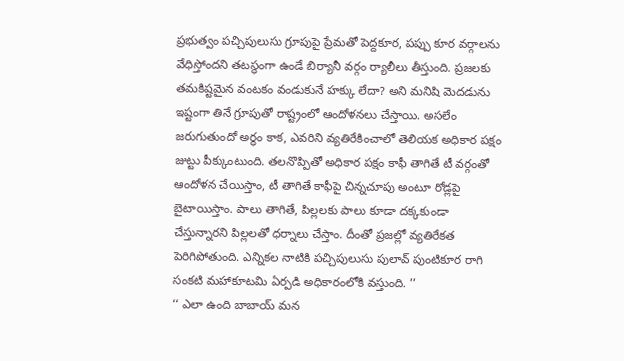ప్రభుత్వం పచ్చిపులుసు గ్రూపుపై ప్రేమతో పెద్దకూర, పప్పు కూర వర్గాలను వేధిస్తోందని తటస్థంగా ఉండే బిర్యానీ వర్గం ర్యాలీలు తీస్తుంది. ప్రజలకు తమకిష్టమైన వంటకం వండుకునే హక్కు లేదా? అని మనిషి మెదడును ఇష్టంగా తినే గ్రూపుతో రాష్ట్రంలో ఆందోళనలు చేస్తాయి. అసలేం జరుగుతుందో అర్థం కాక, ఎవరిని వ్యతిరేకించాలో తెలియక అధికార పక్షం జుట్టు పీక్కుంటుంది. తలనొప్పితో అధికార పక్షం కాఫీ తాగితే టీ వర్గంతో ఆందోళన చేయిస్తాం, టీ తాగితే కాఫీపై చిన్నచూపు అంటూ రోడ్లపై బైటాయిస్తాం. పాలు తాగితే, పిల్లలకు పాలు కూడా దక్కకుండా చేస్తున్నారని పిల్లలతో ధర్నాలు చేస్తాం. దీంతో ప్రజల్లో వ్యతిరేకత పెరిగిపోతుంది. ఎన్నికల నాటికి పచ్చిపులుసు పులావ్ పుంటికూర రాగి సంకటి మహాకూటమి ఏర్పడి అధికారంలోకి వస్తుంది. ’’
‘‘ ఎలా ఉంది బాబాయ్ మన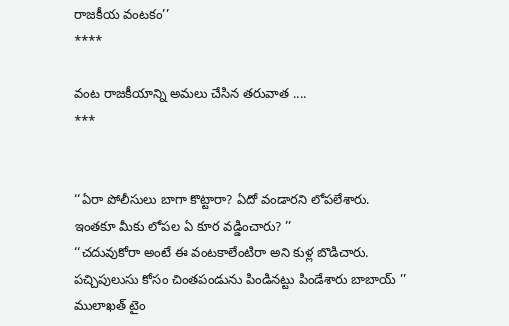రాజకీయ వంటకం’’
****

వంట రాజకీయాన్ని అమలు చేసిన తరువాత ....
***


‘‘ఏరా పోలీసులు బాగా కొట్టారా? ఏదో వండారని లోపలేశారు. ఇంతకూ మీకు లోపల ఏ కూర వడ్డించారు? ’’
‘‘చదువుకోరా అంటే ఈ వంటకాలేంటిరా అని కుళ్ల బొడిచారు. పచ్చిపులుసు కోసం చింతపండును పిండినట్టు పిండేశారు బాబాయ్ ’’
ములాఖత్ టైం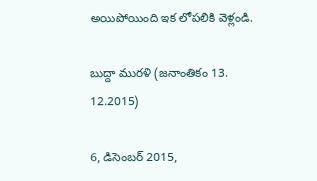అయిపోయింది ఇక లోపలికి వెళ్లండి.

బుద్దా మురళి (జనాంతికం 13. 12.2015)

6, డిసెంబర్ 2015,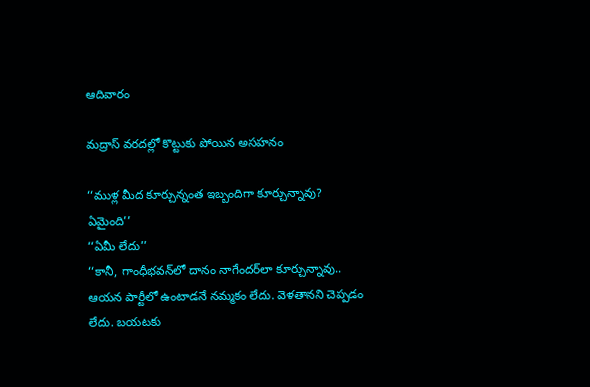ఆదివారం

మద్రాస్ వరదల్లో కొట్టుకు పోయిన అసహనం

‘‘ముళ్ల మీద కూర్చున్నంత ఇబ్బందిగా కూర్చున్నావు? ఏమైంది’’
‘‘ఏమీ లేదు’’
‘‘కానీ, గాంధీభవన్‌లో దానం నాగేందర్‌లా కూర్చున్నావు.. ఆయన పార్టీలో ఉంటాడనే నమ్మకం లేదు. వెళతానని చెప్పడం లేదు. బయటకు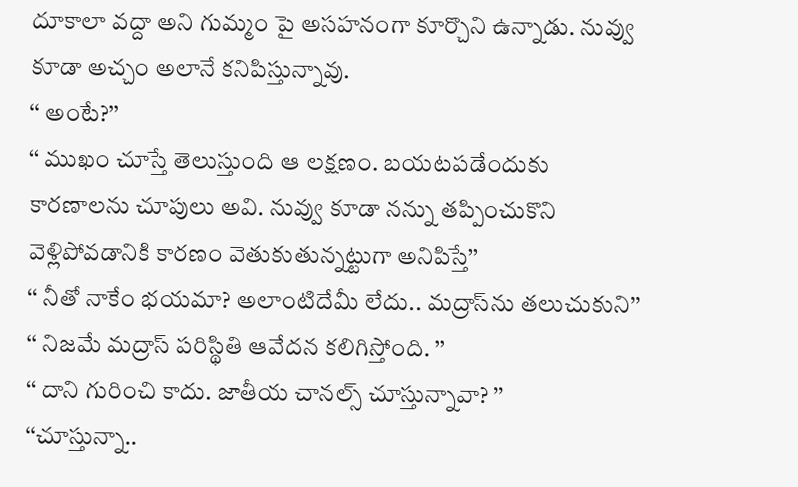దూకాలా వద్దా అని గుమ్మం పై అసహనంగా కూర్చొని ఉన్నాడు. నువ్వు కూడా అచ్చం అలానే కనిపిస్తున్నావు.
‘‘ అంటే?’’
‘‘ ముఖం చూస్తే తెలుస్తుంది ఆ లక్షణం. బయటపడేందుకు కారణాలను చూపులు అవి. నువ్వు కూడా నన్ను తప్పించుకొని వెళ్లిపోవడానికి కారణం వెతుకుతున్నట్టుగా అనిపిస్తే’’
‘‘ నీతో నాకేం భయమా? అలాంటిదేమీ లేదు.. మద్రాస్‌ను తలుచుకుని’’
‘‘ నిజమే మద్రాస్ పరిస్థితి ఆవేదన కలిగిస్తోంది. ’’
‘‘ దాని గురించి కాదు. జాతీయ చానల్స్ చూస్తున్నావా? ’’
‘‘చూస్తున్నా..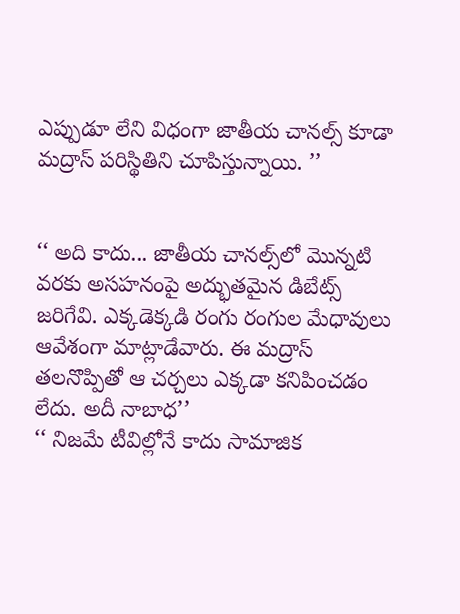ఎప్పుడూ లేని విధంగా జాతీయ చానల్స్ కూడా మద్రాస్ పరిస్థితిని చూపిస్తున్నాయి. ’’


‘‘ అది కాదు... జాతీయ చానల్స్‌లో మొన్నటి వరకు అసహనంపై అద్భుతమైన డిబేట్స్ జరిగేవి. ఎక్కడెక్కడి రంగు రంగుల మేధావులు ఆవేశంగా మాట్లాడేవారు. ఈ మద్రాస్ తలనొప్పితో ఆ చర్చలు ఎక్కడా కనిపించడం లేదు. అదీ నాబాధ’’
‘‘ నిజమే టీవిల్లోనే కాదు సామాజిక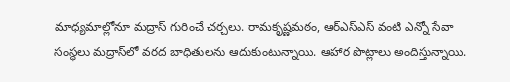మాధ్యమాల్లోనూ మద్రాస్ గురించే చర్చలు. రామకృష్ణమఠం, ఆర్‌ఎస్‌ఎస్ వంటి ఎన్నో సేవా సంస్థలు మద్రాస్‌లో వరద బాధితులను ఆదుకుంటున్నాయి. ఆహార పొట్లాలు అందిస్తున్నాయి.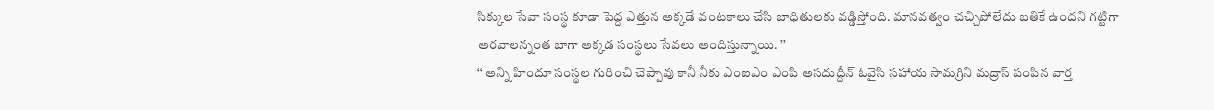సిక్కుల సేవా సంస్థ కూడా పెద్ద ఎత్తున అక్కడే వంటకాలు చేసి బాధితులకు వడ్డిస్తోంది. మానవత్వం చచ్చిపోలేదు బతికే ఉందని గట్టిగా అరవాలన్నంత బాగా అక్కడ సంస్థలు సేవలు అందిస్తున్నాయి. ’’
‘‘ అన్ని హిందూ సంస్థల గురించి చెప్పావు కానీ నీకు ఎంఐఎం ఎంపి అసదుద్దీన్ ఓవైసి సహాయ సామగ్రిని మద్రాస్ పంపిన వార్త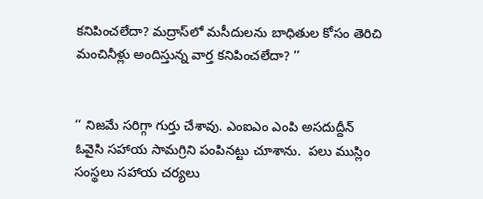కనిపించలేదా? మద్రాస్‌లో మసీదులను బాధితుల కోసం తెరిచి మంచినీళ్లు అందిస్తున్న వార్త కనిపించలేదా? ’’


‘‘ నిజమే సరిగ్గా గుర్తు చేశావు. ఎంఐఎం ఎంపి అసదుద్దీన్ ఓవైసి సహాయ సామగ్రిని పంపినట్టు చూశాను.  పలు ముస్లిం సంస్థలు సహాయ చర్యలు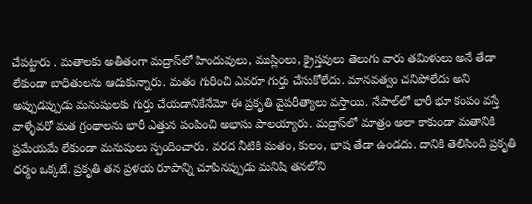చేపట్టారు . మతాలకు అతీతంగా మద్రాస్‌లో హిందువులు, ముస్లింలు, క్రైస్తవులు తెలుగు వారు తమిళులు అనే తేడా లేకుండా బాధితులను ఆదుకున్నారు. మతం గురించి ఎవరూ గుర్తు చేసుకోలేదు. మానవత్వం చనిపోలేదు అని అప్పుడప్పుడు మనుషులకు గుర్తు చేయడానికేనేమో ఈ ప్రకృతి వైపరీత్యాలు వస్తాయి. నేపాల్‌లో భారీ భూ కంపం వస్తే వాళ్ళేవరో మత గ్రంథాలను భారీ ఎత్తున పంపించి అభాసు పాలయ్యారు. మద్రాస్‌లో మాత్రం అలా కాకుండా మతానికి ప్రమేయమే లేకుండా మనుషులు స్పందించారు. వరద నీటికి మతం, కులం, భాష తేడా ఉండదు. దానికి తెలిసింది ప్రకృతి ధర్మం ఒక్కటే. ప్రకృతి తన ప్రళయ రూపాన్ని చూపినప్పుడు మనిషి తనలోని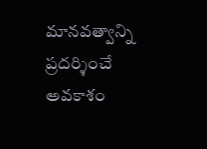మానవత్వాన్ని ప్రదర్శించే అవకాశం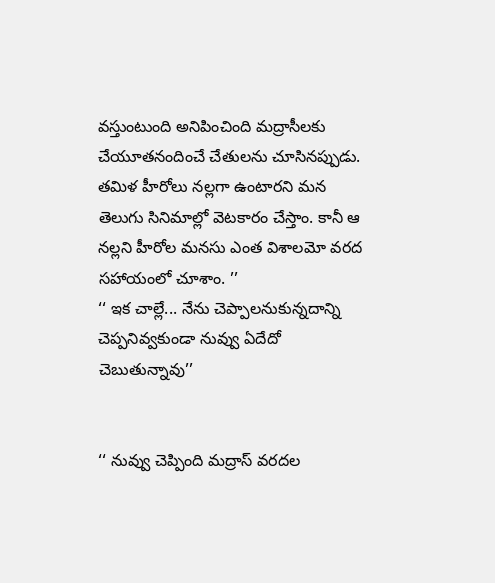వస్తుంటుంది అనిపించింది మద్రాసీలకు చేయూతనందించే చేతులను చూసినప్పుడు. తమిళ హీరోలు నల్లగా ఉంటారని మన తెలుగు సినిమాల్లో వెటకారం చేస్తాం. కానీ ఆ నల్లని హీరోల మనసు ఎంత విశాలమో వరద సహాయంలో చూశాం. ’’
‘‘ ఇక చాల్లే... నేను చెప్పాలనుకున్నదాన్ని చెప్పనివ్వకుండా నువ్వు ఏదేదో చెబుతున్నావు’’


‘‘ నువ్వు చెప్పింది మద్రాస్ వరదల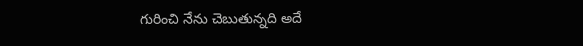గురించి నేను చెబుతున్నది అదే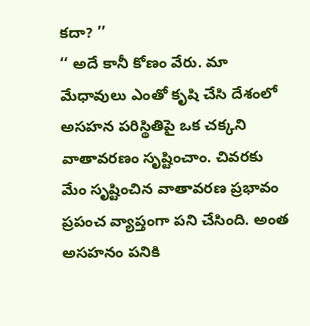కదా? ’’
‘‘ అదే కానీ కోణం వేరు. మా మేధావులు ఎంతో కృషి చేసి దేశంలో అసహన పరిస్థితిపై ఒక చక్కని వాతావరణం సృష్టించాం. చివరకు మేం సృష్టించిన వాతావరణ ప్రభావం ప్రపంచ వ్యాప్తంగా పని చేసింది. అంత అసహనం పనికి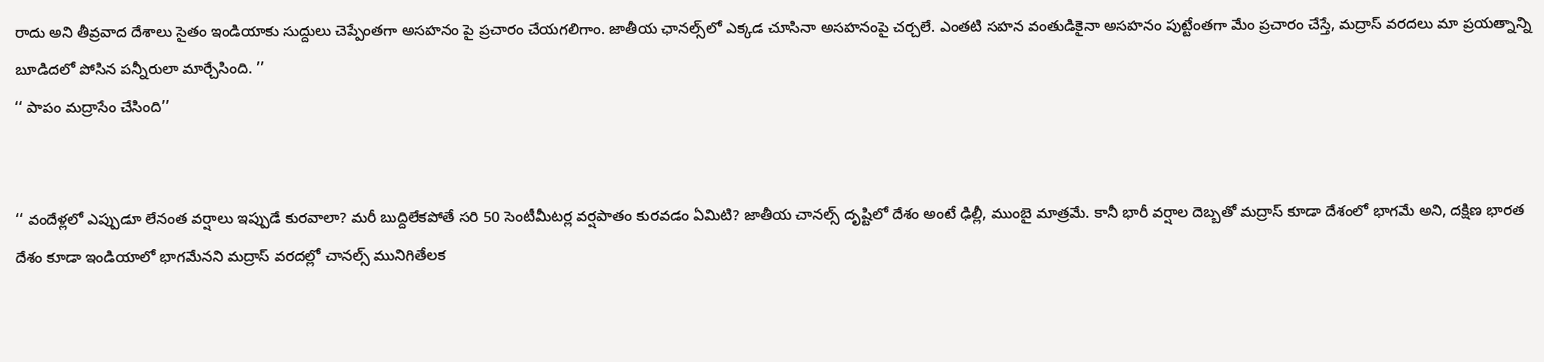రాదు అని తీవ్రవాద దేశాలు సైతం ఇండియాకు సుద్దులు చెప్పేంతగా అసహనం పై ప్రచారం చేయగలిగాం. జాతీయ ఛానల్స్‌లో ఎక్కడ చూసినా అసహనంపై చర్చలే. ఎంతటి సహన వంతుడికైనా అసహనం పుట్టేంతగా మేం ప్రచారం చేస్తే, మద్రాస్ వరదలు మా ప్రయత్నాన్ని బూడిదలో పోసిన పన్నీరులా మార్చేసింది. ’’
‘‘ పాపం మద్రాసేం చేసింది’’


‘‘ వందేళ్లలో ఎప్పుడూ లేనంత వర్షాలు ఇప్పుడే కురవాలా? మరీ బుద్దిలేకపోతే సరి 50 సెంటీమీటర్ల వర్షపాతం కురవడం ఏమిటి? జాతీయ చానల్స్ దృష్టిలో దేశం అంటే ఢిల్లీ, ముంబై మాత్రమే. కానీ భారీ వర్షాల దెబ్బతో మద్రాస్ కూడా దేశంలో భాగమే అని, దక్షిణ భారత దేశం కూడా ఇండియాలో భాగమేనని మద్రాస్ వరదల్లో చానల్స్ మునిగితేలక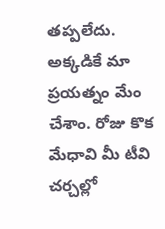తప్పలేదు. అక్కడికే మా ప్రయత్నం మేం చేశాం. రోజు కొక మేధావి మీ టీవి చర్చల్లో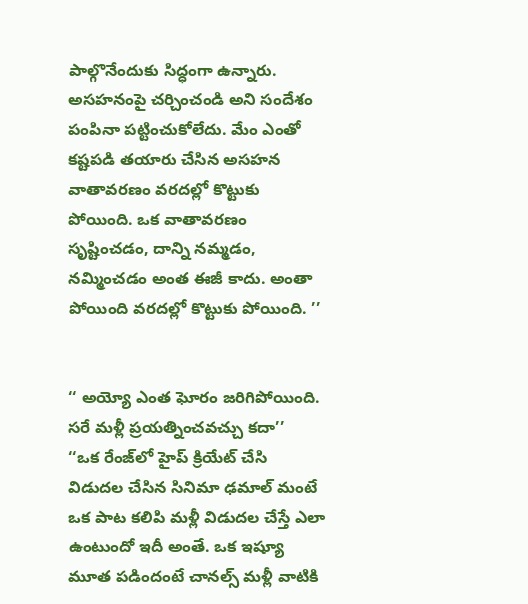పాల్గొనేందుకు సిద్ధంగా ఉన్నారు. అసహనంపై చర్చించండి అని సందేశం పంపినా పట్టించుకోలేదు. మేం ఎంతో కష్టపడి తయారు చేసిన అసహన వాతావరణం వరదల్లో కొట్టుకు పోయింది. ఒక వాతావరణం సృష్టించడం, దాన్ని నమ్మడం, నమ్మించడం అంత ఈజీ కాదు. అంతా పోయింది వరదల్లో కొట్టుకు పోయింది. ’’


‘‘ అయ్యో ఎంత ఘోరం జరిగిపోయింది. సరే మళ్లీ ప్రయత్నించవచ్చు కదా’’
‘‘ఒక రేంజ్‌లో హైప్ క్రియేట్ చేసి విడుదల చేసిన సినిమా ఢమాల్ మంటే ఒక పాట కలిపి మళ్లీ విడుదల చేస్తే ఎలా ఉంటుందో ఇదీ అంతే. ఒక ఇష్యూ మూత పడిందంటే చానల్స్ మళ్లీ వాటికి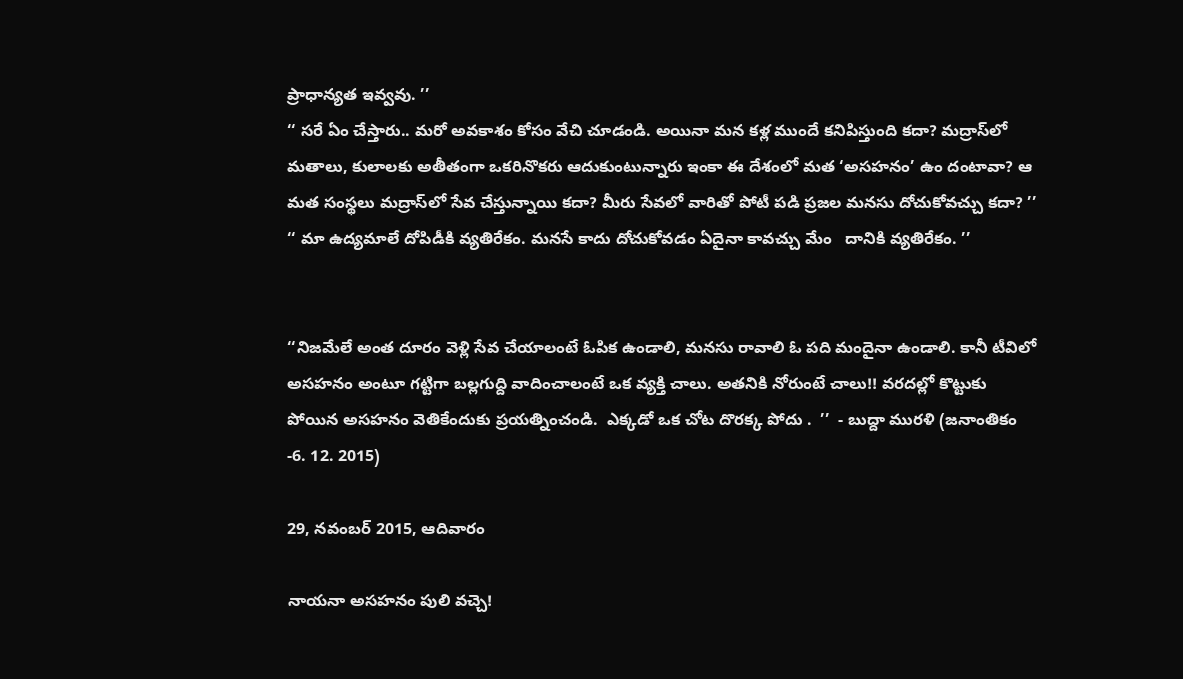ప్రాధాన్యత ఇవ్వవు. ’’
‘‘ సరే ఏం చేస్తారు.. మరో అవకాశం కోసం వేచి చూడండి. అయినా మన కళ్ల ముందే కనిపిస్తుంది కదా? మద్రాస్‌లో మతాలు, కులాలకు అతీతంగా ఒకరినొకరు ఆదుకుంటున్నారు ఇంకా ఈ దేశంలో మత ‘అసహనం’ ఉం దంటావా? ఆ మత సంస్థలు మద్రాస్‌లో సేవ చేస్తున్నాయి కదా? మీరు సేవలో వారితో పోటీ పడి ప్రజల మనసు దోచుకోవచ్చు కదా? ’’
‘‘ మా ఉద్యమాలే దోపిడీకి వ్యతిరేకం. మనసే కాదు దోచుకోవడం ఏదైనా కావచ్చు మేం   దానికి వ్యతిరేకం. ’’


‘‘నిజమేలే అంత దూరం వెళ్లి సేవ చేయాలంటే ఓపిక ఉండాలి, మనసు రావాలి ఓ పది మందైనా ఉండాలి. కానీ టీవిలో అసహనం అంటూ గట్టిగా బల్లగుద్ది వాదించాలంటే ఒక వ్యక్తి చాలు. అతనికి నోరుంటే చాలు!! వరదల్లో కొట్టుకు పోయిన అసహనం వెతికేందుకు ప్రయత్నించండి.  ఎక్కడో ఒక చోట దొరక్క పోదు .  ’’  - బుద్దా మురళి (జనాంతికం -6. 12. 2015)

29, నవంబర్ 2015, ఆదివారం

నాయనా అసహనం పులి వచ్చె!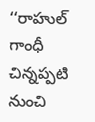‘‘రాహుల్ గాంధీ చిన్నప్పటి నుంచి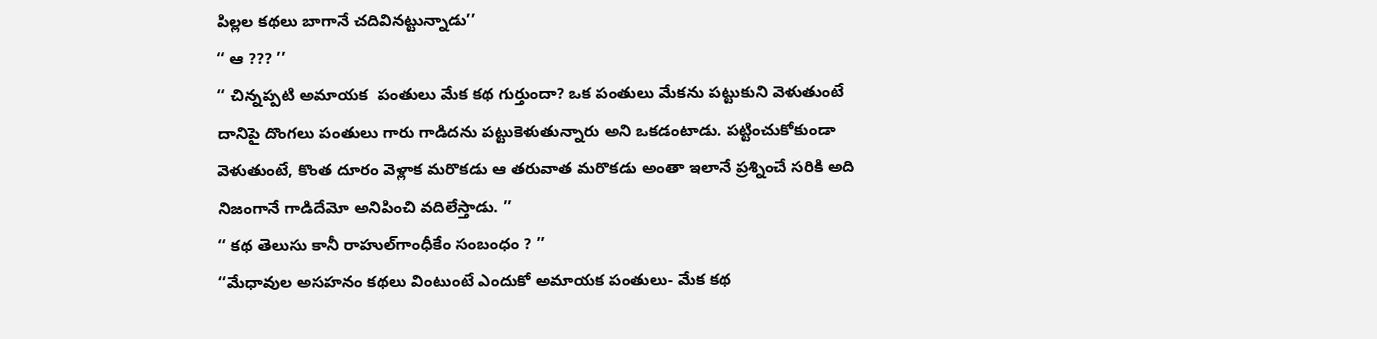పిల్లల కథలు బాగానే చదివినట్టున్నాడు’’
‘‘ ఆ ??? ’’
‘‘ చిన్నప్పటి అమాయక  పంతులు మేక కథ గుర్తుందా? ఒక పంతులు మేకను పట్టుకుని వెళుతుంటే దానిపై దొంగలు పంతులు గారు గాడిదను పట్టుకెళుతున్నారు అని ఒకడంటాడు. పట్టించుకోకుండా వెళుతుంటే, కొంత దూరం వెళ్లాక మరొకడు ఆ తరువాత మరొకడు అంతా ఇలానే ప్రశ్నించే సరికి అది నిజంగానే గాడిదేమో అనిపించి వదిలేస్తాడు. ’’
‘‘ కథ తెలుసు కానీ రాహుల్‌గాంధీకేం సంబంధం ? ’’
‘‘మేధావుల అసహనం కథలు వింటుంటే ఎందుకో అమాయక పంతులు- మేక కథ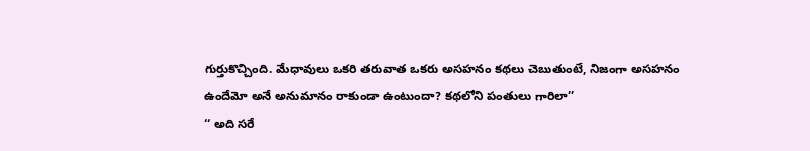గుర్తుకొచ్చింది. మేధావులు ఒకరి తరువాత ఒకరు అసహనం కథలు చెబుతుంటే, నిజంగా అసహనం ఉందేమో అనే అనుమానం రాకుండా ఉంటుందా? కథలోని పంతులు గారిలా’’
‘‘ అది సరే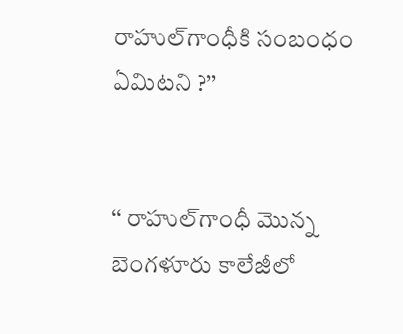రాహుల్‌గాంధీకి సంబంధం ఏమిటని ?’’


‘‘ రాహుల్‌గాంధీ మొన్న బెంగళూరు కాలేజీలో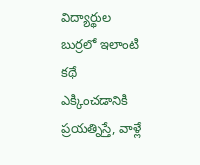విద్యార్థుల బుర్రలో ఇలాంటి కథే ఎక్కించడానికి ప్రయత్నిస్తే, వాళ్లే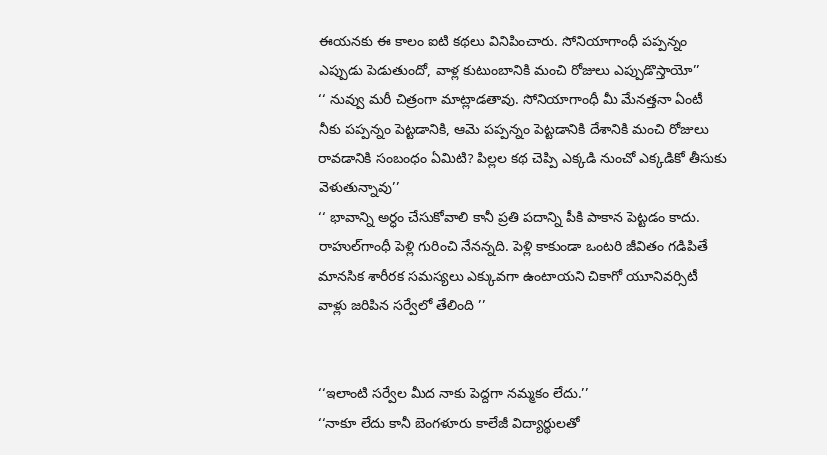ఈయనకు ఈ కాలం ఐటి కథలు వినిపించారు. సోనియాగాంధీ పప్పన్నం ఎప్పుడు పెడుతుందో, వాళ్ల కుటుంబానికి మంచి రోజులు ఎప్పుడొస్తాయో’’
‘‘ నువ్వు మరీ చిత్రంగా మాట్లాడతావు. సోనియాగాంధీ మీ మేనత్తనా ఏంటీ నీకు పప్పన్నం పెట్టడానికి, ఆమె పప్పన్నం పెట్టడానికి దేశానికి మంచి రోజులు రావడానికి సంబంధం ఏమిటి? పిల్లల కథ చెప్పి ఎక్కడి నుంచో ఎక్కడికో తీసుకు వెళుతున్నావు’’
‘‘ భావాన్ని అర్ధం చేసుకోవాలి కానీ ప్రతి పదాన్ని పీకి పాకాన పెట్టడం కాదు. రాహుల్‌గాంధీ పెళ్లి గురించి నేనన్నది. పెళ్లి కాకుండా ఒంటరి జీవితం గడిపితే మానసిక శారీరక సమస్యలు ఎక్కువగా ఉంటాయని చికాగో యూనివర్సిటీ వాళ్లు జరిపిన సర్వేలో తేలింది ’’


‘‘ఇలాంటి సర్వేల మీద నాకు పెద్దగా నమ్మకం లేదు.’’
‘‘నాకూ లేదు కానీ బెంగళూరు కాలేజీ విద్యార్థులతో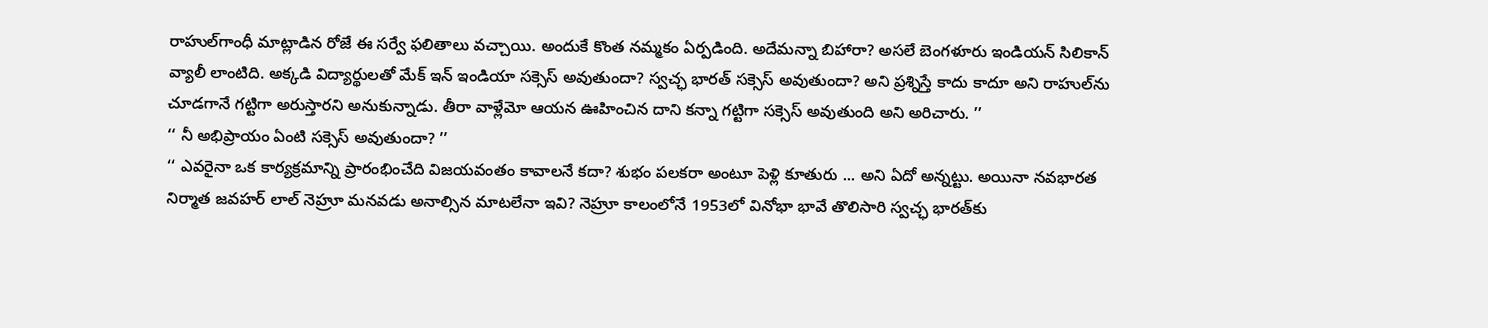రాహుల్‌గాంధీ మాట్లాడిన రోజే ఈ సర్వే ఫలితాలు వచ్చాయి. అందుకే కొంత నమ్మకం ఏర్పడింది. అదేమన్నా బిహారా? అసలే బెంగళూరు ఇండియన్ సిలికాన్ వ్యాలీ లాంటిది. అక్కడి విద్యార్థులతో మేక్ ఇన్ ఇండియా సక్సెస్ అవుతుందా? స్వచ్ఛ భారత్ సక్సెస్ అవుతుందా? అని ప్రశ్నిస్తే కాదు కాదూ అని రాహుల్‌ను చూడగానే గట్టిగా అరుస్తారని అనుకున్నాడు. తీరా వాళ్లేమో ఆయన ఊహించిన దాని కన్నా గట్టిగా సక్సెస్ అవుతుంది అని అరిచారు. ’’
‘‘ నీ అభిప్రాయం ఏంటి సక్సెస్ అవుతుందా? ’’
‘‘ ఎవరైనా ఒక కార్యక్రమాన్ని ప్రారంభించేది విజయవంతం కావాలనే కదా? శుభం పలకరా అంటూ పెళ్లి కూతురు ... అని ఏదో అన్నట్టు. అయినా నవభారత నిర్మాత జవహర్ లాల్ నెహ్రూ మనవడు అనాల్సిన మాటలేనా ఇవి? నెహ్రూ కాలంలోనే 1953లో వినోభా భావే తొలిసారి స్వచ్ఛ భారత్‌కు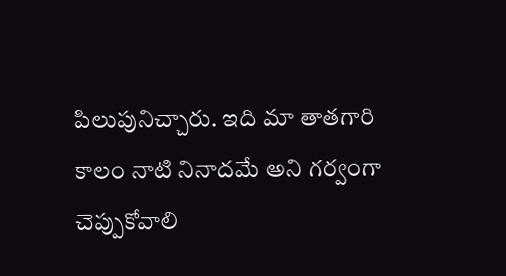పిలుపునిచ్చారు. ఇది మా తాతగారి కాలం నాటి నినాదమే అని గర్వంగా చెప్పుకోవాలి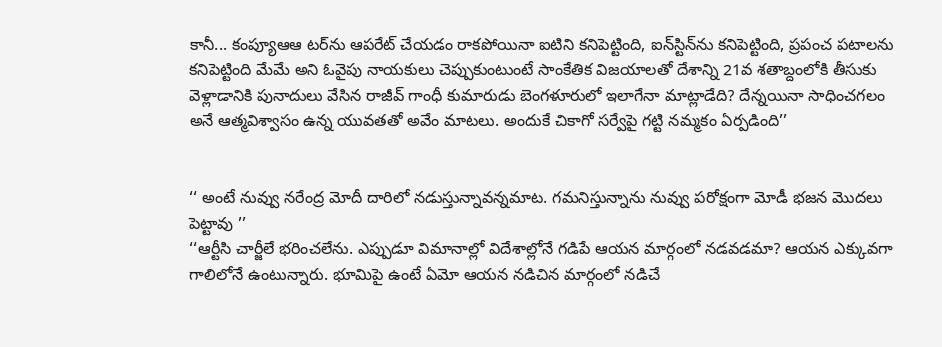కానీ... కంప్యూఆఆ టర్‌ను ఆపరేట్ చేయడం రాకపోయినా ఐటిని కనిపెట్టింది, ఐన్‌స్టిన్‌ను కనిపెట్టింది, ప్రపంచ పటాలను కనిపెట్టింది మేమే అని ఓవైపు నాయకులు చెప్పుకుంటుంటే సాంకేతిక విజయాలతో దేశాన్ని 21వ శతాబ్దంలోకి తీసుకు వెళ్లాడానికి పునాదులు వేసిన రాజీవ్ గాంధీ కుమారుడు బెంగళూరులో ఇలాగేనా మాట్లాడేది? దేన్నయినా సాధించగలం అనే ఆత్మవిశ్వాసం ఉన్న యువతతో అవేం మాటలు. అందుకే చికాగో సర్వేపై గట్టి నమ్మకం ఏర్పడింది’’


‘‘ అంటే నువ్వు నరేంద్ర మోదీ దారిలో నడుస్తున్నావన్నమాట. గమనిస్తున్నాను నువ్వు పరోక్షంగా మోడీ భజన మొదలు పెట్టావు ’’
‘‘ఆర్టీసి చార్జీలే భరించలేను. ఎప్పుడూ విమానాల్లో విదేశాల్లోనే గడిపే ఆయన మార్గంలో నడవడమా? ఆయన ఎక్కువగా గాలిలోనే ఉంటున్నారు. భూమిపై ఉంటే ఏమో ఆయన నడిచిన మార్గంలో నడిచే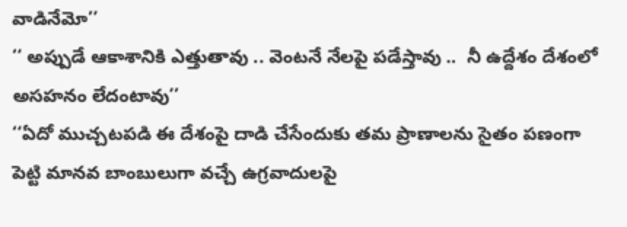వాడినేమో’’
‘‘ అప్పుడే ఆకాశానికి ఎత్తుతావు .. వెంటనే నేలపై పడేస్తావు ..  నీ ఉద్దేశం దేశంలో అసహనం లేదంటావు’’
‘‘ఏదో ముచ్చటపడి ఈ దేశంపై దాడి చేసేందుకు తమ ప్రాణాలను సైతం పణంగా పెట్టి మానవ బాంబులుగా వచ్చే ఉగ్రవాదులపై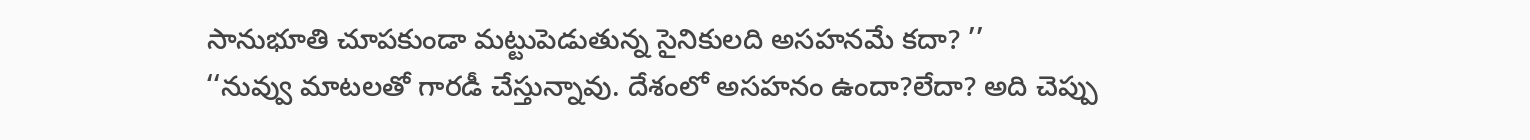సానుభూతి చూపకుండా మట్టుపెడుతున్న సైనికులది అసహనమే కదా? ’’
‘‘నువ్వు మాటలతో గారడీ చేస్తున్నావు. దేశంలో అసహనం ఉందా?లేదా? అది చెప్పు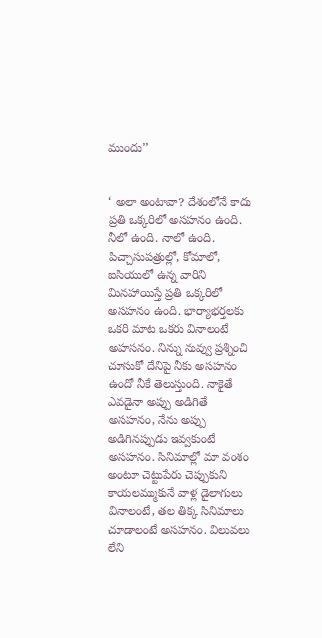ముందు’’


‘ అలా అంటావా? దేశంలోనే కాదు ప్రతి ఒక్కరిలో అసహనం ఉంది. నీలో ఉంది. నాలో ఉంది. పిచ్చాసుపత్రుల్లో, కోమాలో, ఐసియులో ఉన్న వారిని మినహాయిస్తే ప్రతి ఒక్కరిలో అసహనం ఉంది. భార్యాభర్తలకు ఒకరి మాట ఒకరు వినాలంటే అహసనం. నిన్ను నువ్వు ప్రశ్నించి చూసుకో దేనిపై నీకు అసహనం ఉందో నీకే తెలుస్తుంది. నాకైతే ఎవడైనా అప్పు అడిగితే అసహనం, నేను అప్పు అడిగినప్పుడు ఇవ్వకుంటే అసహనం. సినిమాల్లో మా వంశం అంటూ చెట్టుపేరు చెప్పుకుని కాయలమ్ముకునే వాళ్ల డైలాగులు వినాలంటే, తల తిక్క సినిమాలు చూడాలంటే అసహనం. విలువలు లేని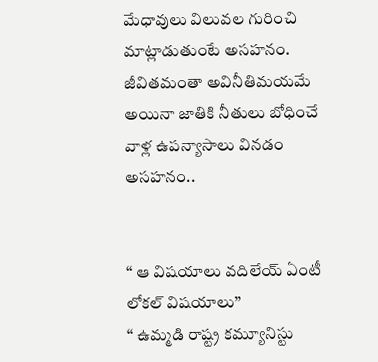మేధావులు విలువల గురించి మాట్లాడుతుంటే అసహనం. జీవితమంతా అవినీతిమయమే అయినా జాతికి నీతులు బోధించే వాళ్ల ఉపన్యాసాలు వినడం అసహనం..


‘‘ ఆ విషయాలు వదిలేయ్ ఏంటీ లోకల్ విషయాలు’’
‘‘ ఉమ్మడి రాష్ట్ర కమ్యూనిస్టు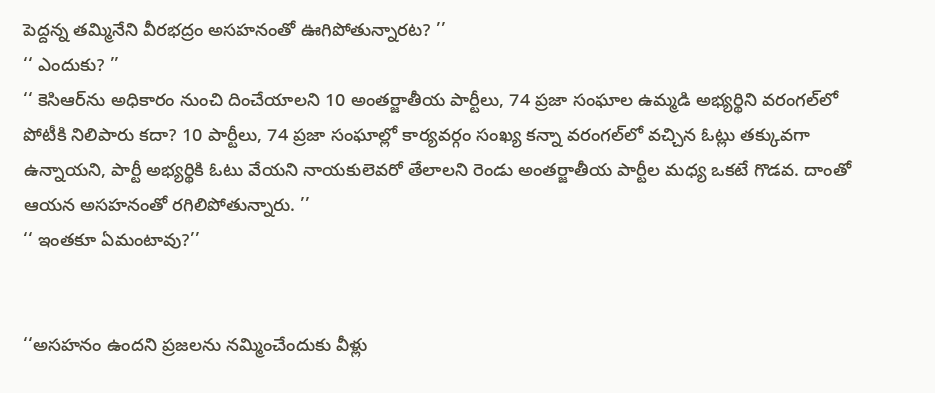పెద్దన్న తమ్మినేని వీరభద్రం అసహనంతో ఊగిపోతున్నారట? ’’
‘‘ ఎందుకు? ’’
‘‘ కెసిఆర్‌ను అధికారం నుంచి దించేయాలని 10 అంతర్జాతీయ పార్టీలు, 74 ప్రజా సంఘాల ఉమ్మడి అభ్యర్థిని వరంగల్‌లో పోటీకి నిలిపారు కదా? 10 పార్టీలు, 74 ప్రజా సంఘాల్లో కార్యవర్గం సంఖ్య కన్నా వరంగల్‌లో వచ్చిన ఓట్లు తక్కువగా ఉన్నాయని, పార్టీ అభ్యర్థికి ఓటు వేయని నాయకులెవరో తేలాలని రెండు అంతర్జాతీయ పార్టీల మధ్య ఒకటే గొడవ. దాంతో ఆయన అసహనంతో రగిలిపోతున్నారు. ’’
‘‘ ఇంతకూ ఏమంటావు?’’


‘‘అసహనం ఉందని ప్రజలను నమ్మించేందుకు వీళ్లు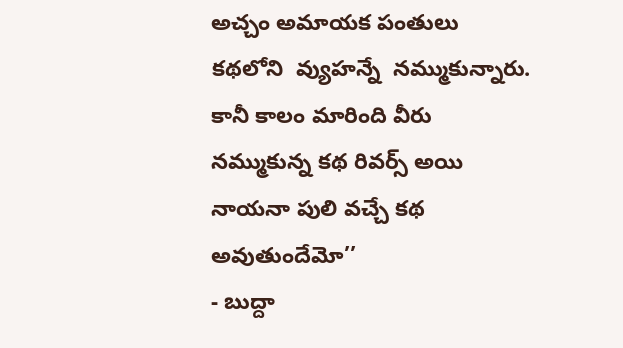అచ్చం అమాయక పంతులు కథలోని  వ్యుహన్నే  నమ్ముకున్నారు. కానీ కాలం మారింది వీరు నమ్ముకున్న కథ రివర్స్ అయి నాయనా పులి వచ్చే కథ అవుతుందేమో’’
- బుద్దా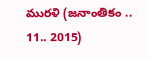మురళి (జనాంతికం .. 11.. 2015)